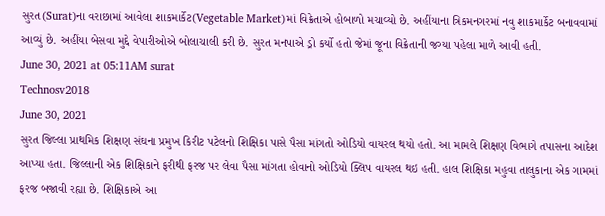સુરત(Surat)ના વરાછામાં આવેલા શાકમાર્કેટ(Vegetable Market)માં વિક્રેતાએ હોબાળો મચાવ્યો છે. અહીંયાના ત્રિકમનગરમાં નવુ શાકમાર્કેટ બનાવવામાં આવ્યું છે. અહીંયા બેસવા મુદ્દે વેપારીઓએ બોલાચાલી કરી છે. સુરત મનપાએ ડ્રો કર્યો હતો જેમાં જૂના વિક્રેતાની જગ્યા પહેલા માળે આવી હતી.
June 30, 2021 at 05:11AM surat
Technosv2018
June 30, 2021
સુરત જિલ્લા પ્રાથમિક શિક્ષણ સંઘના પ્રમુખ કિરીટ પટેલનો શિક્ષિકા પાસે પૈસા માંગતો ઓડિયો વાયરલ થયો હતો. આ મામલે શિક્ષણ વિભાગે તપાસના આદેશ આપ્યા હતા. જિલ્લાની એક શિક્ષિકાને ફરીથી ફરજ પર લેવા પૈસા માંગતા હોવાનો ઓડિયો ક્લિપ વાયરલ થઇ હતી. હાલ શિક્ષિકા મહુવા તાલુકાના એક ગામમાં ફરજ બજાવી રહ્યા છે. શિક્ષિકાએ આ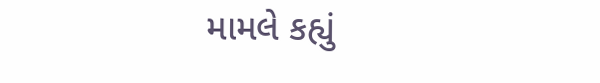મામલે કહ્યું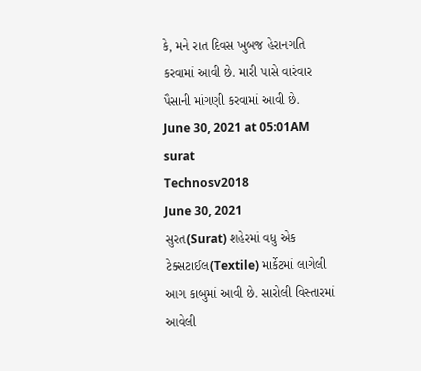કે, મને રાત દિવસ ખુબજ હેરાનગતિ કરવામાં આવી છે. મારી પાસે વારંવાર પૈસાની માંગણી કરવામાં આવી છે.
June 30, 2021 at 05:01AM surat
Technosv2018
June 30, 2021
સુરત(Surat) શહેરમાં વધુ એક ટેક્સટાઈલ(Textile) માર્કેટમાં લાગેલી આગ કાબુમાં આવી છે. સારોલી વિસ્તારમાં આવેલી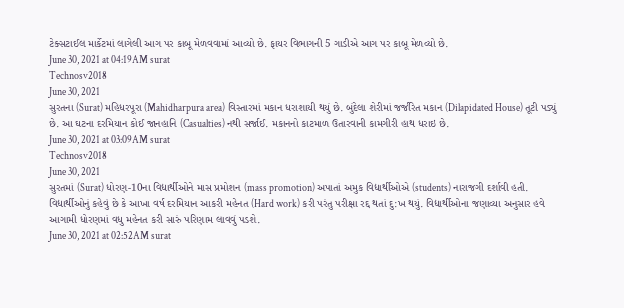ટેક્સટાઈલ માર્કેટમાં લાગેલી આગ પર કાબૂ મેળવવામાં આવ્યો છે. ફાયર વિભાગની 5 ગાડીએ આગ પર કાબૂ મેળવ્યો છે.
June 30, 2021 at 04:19AM surat
Technosv2018
June 30, 2021
સુરતના (Surat) મહિધરપૂરા (Mahidharpura area) વિસ્તારમાં મકાન ધરાશાયી થયું છે. બુંદેલા શેરીમાં જર્જરિત મકાન (Dilapidated House) તૂટી પડ્યું છે. આ ઘટના દરમિયાન કોઈ જાનહાનિ (Casualties) નથી સર્જાઈ. મકાનનો કાટમાળ ઉતારવાની કામગીરી હાથ ધરાઇ છે.
June 30, 2021 at 03:09AM surat
Technosv2018
June 30, 2021
સુરતમાં (Surat) ધોરણ-10ના વિદ્યાર્થીઓને માસ પ્રમોશન (mass promotion) અપાતાં અમુક વિદ્યાર્થીઓએ (students) નારાજગી દર્શાવી હતી. વિદ્યાર્થીઓનું કહેવું છે કે આખા વર્ષ દરમિયાન આકરી મહેનત (Hard work) કરી પરંતુ પરીક્ષા રદ્દ થતાં દુ:ખ થયું. વિદ્યાર્થીઓના જણાવ્યા અનુસાર હવે આગામી ધોરણમાં વધુ મહેનત કરી સારું પરિણામ લાવવું પડશે.
June 30, 2021 at 02:52AM surat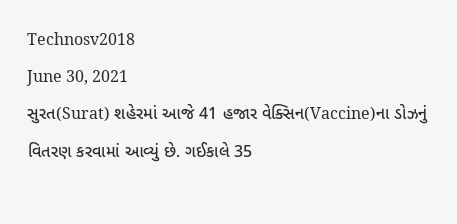Technosv2018
June 30, 2021
સુરત(Surat) શહેરમાં આજે 41 હજાર વેક્સિન(Vaccine)ના ડોઝનું વિતરણ કરવામાં આવ્યું છે. ગઈકાલે 35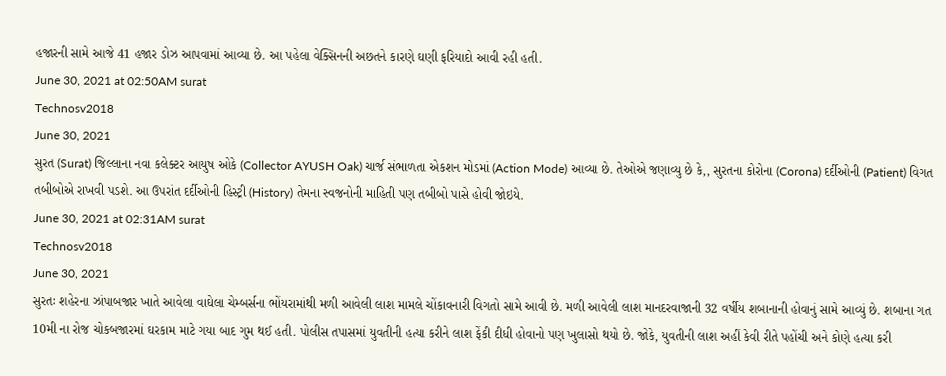હજારની સામે આજે 41 હજાર ડોઝ આપવામાં આવ્યા છે. આ પહેલા વેક્સિનની અછતને કારણે ઘણી ફરિયાદો આવી રહી હતી.
June 30, 2021 at 02:50AM surat
Technosv2018
June 30, 2021
સુરત (Surat) જિલ્લાના નવા કલેક્ટર આયુષ ઓકે (Collector AYUSH Oak) ચાર્જ સંભાળતા એકશન મોડમાં (Action Mode) આવ્યા છે. તેઓએ જણાવ્યુ છે કે,, સુરતના કોરોના (Corona) દર્દીઓની (Patient) વિગત તબીબોએ રાખવી પડશે. આ ઉપરાંત દર્દીઓની હિસ્ટ્રી (History) તેમના સ્વજનોની માહિતી પણ તબીબો પાસે હોવી જોઇયે.
June 30, 2021 at 02:31AM surat
Technosv2018
June 30, 2021
સુરતઃ શહેરના ઝાંપાબજાર ખાતે આવેલા વાઘેલા ચેમ્બર્સના ભોંયરામાંથી મળી આવેલી લાશ મામલે ચોંકાવનારી વિગતો સામે આવી છે. મળી આવેલી લાશ માનદરવાજાની 32 વર્ષીય શબાનાની હોવાનું સામે આવ્યું છે. શબાના ગત 10મી ના રોજ ચોકબજારમાં ઘરકામ માટે ગયા બાદ ગુમ થઈ હતી. પોલીસ તપાસમાં યુવતીની હત્યા કરીને લાશ ફેંકી દીધી હોવાનો પણ ખુલાસો થયો છે. જોકે, યુવતીની લાશ અહીં કેવી રીતે પહોંચી અને કોણે હત્યા કરી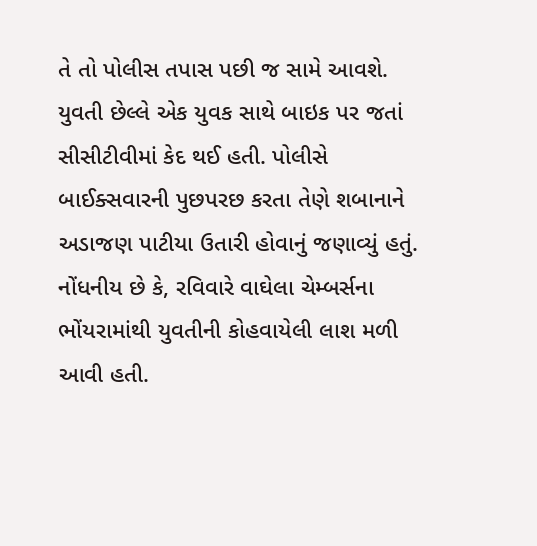તે તો પોલીસ તપાસ પછી જ સામે આવશે.
યુવતી છેલ્લે એક યુવક સાથે બાઇક પર જતાં સીસીટીવીમાં કેદ થઈ હતી. પોલીસે બાઈક્સવારની પુછપરછ કરતા તેણે શબાનાને અડાજણ પાટીયા ઉતારી હોવાનું જણાવ્યું હતું. નોંધનીય છે કે, રવિવારે વાઘેલા ચેમ્બર્સના ભોંયરામાંથી યુવતીની કોહવાયેલી લાશ મળી આવી હતી.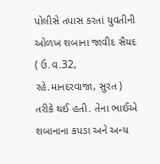પોલીસે તપાસ કરતાં યુવતીની ઓળખ શબાના જાવીદ સૈયદ ( ઉ.વ.32, રહે.માનદરવાજા, સુરત ) તરીકે થઈ હતી. તેના ભાઈએ શબાનાના કપડા અને અન્ય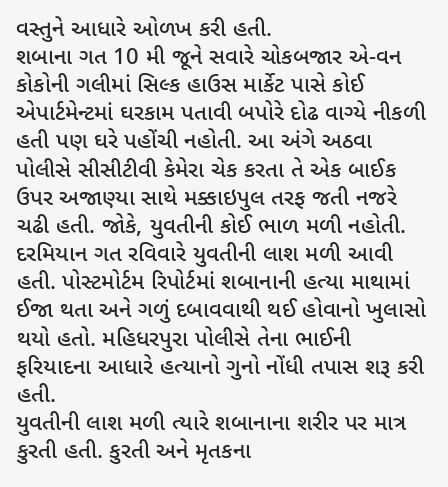વસ્તુને આધારે ઓળખ કરી હતી.
શબાના ગત 10 મી જૂને સવારે ચોકબજાર એ-વન કોકોની ગલીમાં સિલ્ક હાઉસ માર્કેટ પાસે કોઈ એપાર્ટમેન્ટમાં ઘરકામ પતાવી બપોરે દોઢ વાગ્યે નીકળી હતી પણ ઘરે પહોંચી નહોતી. આ અંગે અઠવા પોલીસે સીસીટીવી કેમેરા ચેક કરતા તે એક બાઈક ઉપર અજાણ્યા સાથે મક્કાઇપુલ તરફ જતી નજરે ચઢી હતી. જોકે, યુવતીની કોઈ ભાળ મળી નહોતી.
દરમિયાન ગત રવિવારે યુવતીની લાશ મળી આવી હતી. પોસ્ટમોર્ટમ રિપોર્ટમાં શબાનાની હત્યા માથામાં ઈજા થતા અને ગળું દબાવવાથી થઈ હોવાનો ખુલાસો થયો હતો. મહિધરપુરા પોલીસે તેના ભાઈની ફરિયાદના આધારે હત્યાનો ગુનો નોંધી તપાસ શરૂ કરી હતી.
યુવતીની લાશ મળી ત્યારે શબાનાના શરીર પર માત્ર કુરતી હતી. કુરતી અને મૃતકના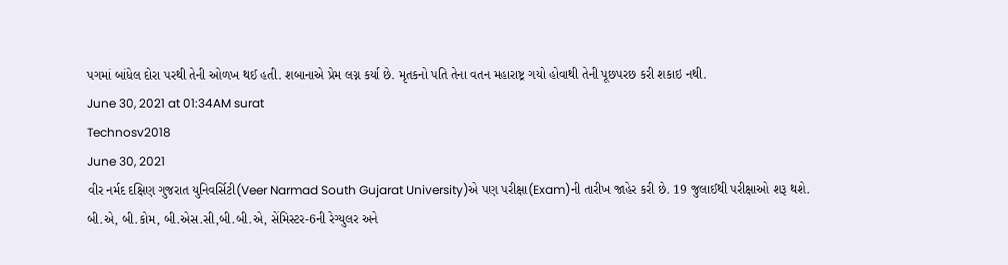પગમાં બાંધેલ દોરા પરથી તેની ઓળખ થઈ હતી. શબાનાએ પ્રેમ લગ્ન કર્યા છે. મૃતકનો પતિ તેના વતન મહારાષ્ટ્ર ગયો હોવાથી તેની પૂછપરછ કરી શકાઇ નથી.
June 30, 2021 at 01:34AM surat
Technosv2018
June 30, 2021
વીર નર્મદ દક્ષિણ ગુજરાત યુનિવર્સિટી(Veer Narmad South Gujarat University)એ પણ પરીક્ષા(Exam)ની તારીખ જાહેર કરી છે. 19 જુલાઈથી પરીક્ષાઓ શરૂ થશે. બી.એ, બી.કોમ, બી.એસ.સી,બી.બી.એ, સેંમિસ્ટર-6ની રેગ્યુલર અને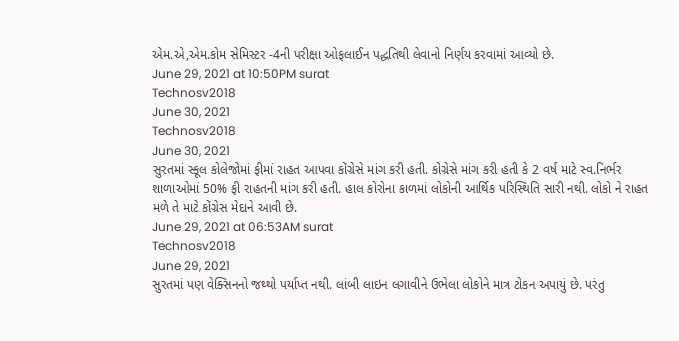એમ.એ,એમ.કોમ સેમિસ્ટર -4ની પરીક્ષા ઓફલાઈન પદ્ધતિથી લેવાનો નિર્ણય કરવામાં આવ્યો છે.
June 29, 2021 at 10:50PM surat
Technosv2018
June 30, 2021
Technosv2018
June 30, 2021
સુરતમાં સ્કૂલ કોલેજોમાં ફીમાં રાહત આપવા કોંગ્રેસે માંગ કરી હતી. કોગ્રેસે માંગ કરી હતી કે 2 વર્ષ માટે સ્વ.નિર્ભર શાળાઓમાં 50% ફી રાહતની માંગ કરી હતી. હાલ કોરોના કાળમાં લોકોની આર્થિક પરિસ્થિતિ સારી નથી. લોકો ને રાહત મળે તે માટે કોંગ્રેસ મેદાને આવી છે.
June 29, 2021 at 06:53AM surat
Technosv2018
June 29, 2021
સુરતમાં પણ વેક્સિનનો જથ્થો પર્યાપ્ત નથી. લાંબી લાઇન લગાવીને ઉભેલા લોકોને માત્ર ટોકન અપાયું છે. પરંતુ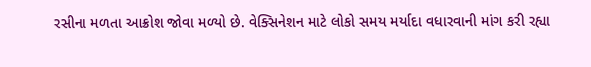રસીના મળતા આક્રોશ જોવા મળ્યો છે. વેક્સિનેશન માટે લોકો સમય મર્યાદા વધારવાની માંગ કરી રહ્યા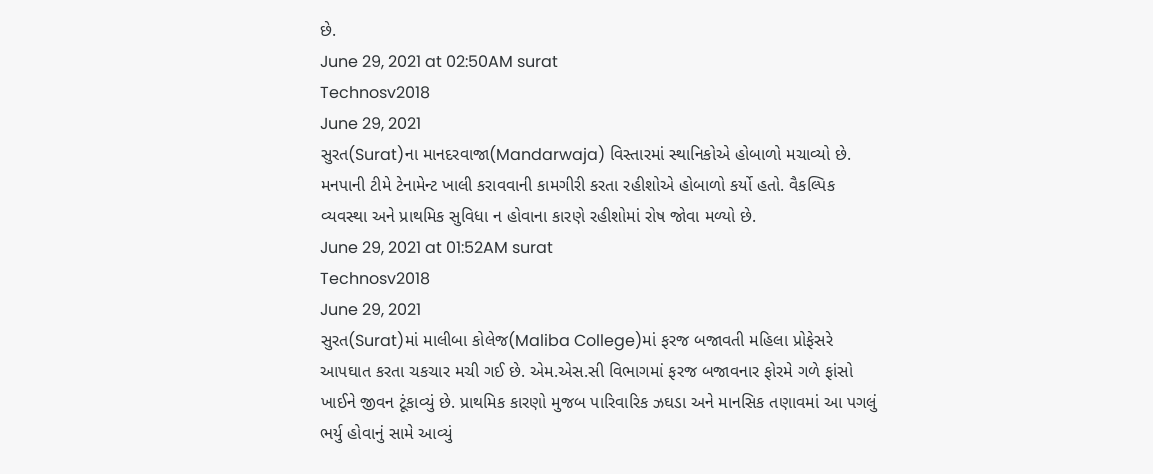છે.
June 29, 2021 at 02:50AM surat
Technosv2018
June 29, 2021
સુરત(Surat)ના માનદરવાજા(Mandarwaja) વિસ્તારમાં સ્થાનિકોએ હોબાળો મચાવ્યો છે. મનપાની ટીમે ટેનામેન્ટ ખાલી કરાવવાની કામગીરી કરતા રહીશોએ હોબાળો કર્યો હતો. વૈકલ્પિક વ્યવસ્થા અને પ્રાથમિક સુવિધા ન હોવાના કારણે રહીશોમાં રોષ જોવા મળ્યો છે.
June 29, 2021 at 01:52AM surat
Technosv2018
June 29, 2021
સુરત(Surat)માં માલીબા કોલેજ(Maliba College)માં ફરજ બજાવતી મહિલા પ્રોફેસરે આપઘાત કરતા ચકચાર મચી ગઈ છે. એમ.એસ.સી વિભાગમાં ફરજ બજાવનાર ફોરમે ગળે ફાંસો ખાઈને જીવન ટૂંકાવ્યું છે. પ્રાથમિક કારણો મુજબ પારિવારિક ઝઘડા અને માનસિક તણાવમાં આ પગલું ભર્યુ હોવાનું સામે આવ્યું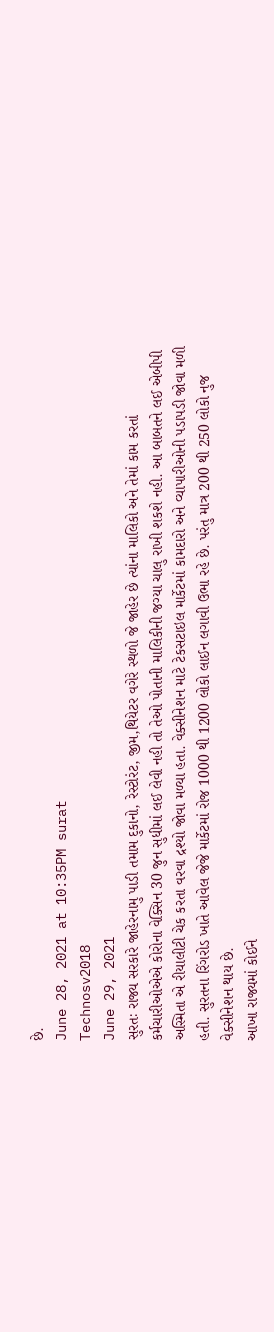છે.
June 28, 2021 at 10:35PM surat
Technosv2018
June 29, 2021
સુરતઃ રાજ્ય સરકારે જાહેરનામુ પાડી તમામ દુકાનો, રેસ્ટોરંટ, જીમ,થિયેટર વગેરે સ્થળો જે જાહેર છે ત્યાંના માલિકો અને તેમાં કામ કરતાં કર્મચારીઓએએ કોરોના વેક્સિન 30 જુન સુધીમાં લઈ લેવી નહી તો તેઓ પોતાની માલિકીની જગ્યા ચાલુ રાખી શકશે નહી. આ બાબતને લઈ એબીપી અસ્મિતા એ રીયાલીટી ચેક કરતા વરવા દ્રશ્યો જોવા મળ્યા હતા. વેક્સીનેશન માટે ટેકસટાઇલ માર્કેટમાં કામદારો અને વ્યાપારીઓની પડાપડી જોવા મળી હતી. સુરતના રિંગરોડ ખાતે આવેલ જેજે માર્કેટમાં રોજ 1000 થી 1200 લોકો લાઈન લગાવી ઉભા રહે છે. પરંતુ માત્ર 200 થી 250 લોકો નુજ વેક્સીનેશન થાય છે.
આખા રાજ્યમાં કોઈને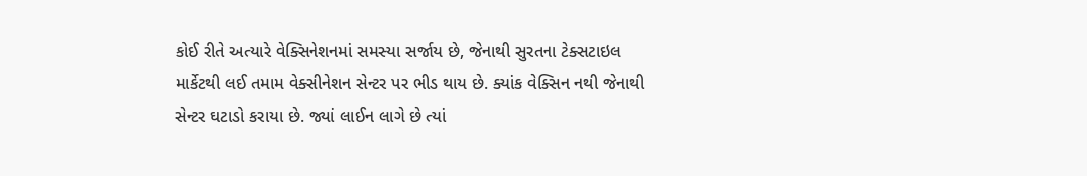કોઈ રીતે અત્યારે વેક્સિનેશનમાં સમસ્યા સર્જાય છે, જેનાથી સુરતના ટેક્સટાઇલ માર્કેટથી લઈ તમામ વેક્સીનેશન સેન્ટર પર ભીડ થાય છે. ક્યાંક વેક્સિન નથી જેનાથી સેન્ટર ઘટાડો કરાયા છે. જ્યાં લાઈન લાગે છે ત્યાં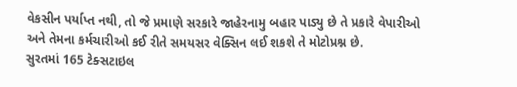વેકસીન પર્યાપ્ત નથી, તો જે પ્રમાણે સરકારે જાહેરનામુ બહાર પાડ્યુ છે તે પ્રકારે વેપારીઓ અને તેમના કર્મચારીઓ કઈ રીતે સમયસર વેક્સિન લઈ શકશે તે મોટોપ્રશ્ન છે.
સુરતમાં 165 ટેક્સટાઇલ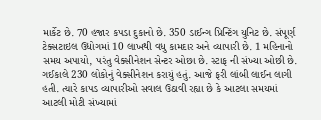માર્કેટ છે. 70 હજાર કપડા દુકાનો છે. 350 ડાઈન્ગ પ્રિન્ટિંગ યુનિટ છે. સંપૂર્ણ ટેક્સટાઇલ ઉદ્યોગમાં 10 લાખથી વધુ કામદાર અને વ્યાપારી છે. 1 મહિનાનો સમય અપાયો, પરંતુ વેક્સીનેશન સેન્ટર ઓછા છે. સ્ટાફ ની સંખ્યા ઓછી છે. ગઈકાલે 230 લોકોનું વેક્સીનેશન કરાયું હતું. આજે ફરી લાંબી લાઈન લાગી હતી. ત્યારે કાપડ વ્યાપારીઓ સવાલ ઉઠાવી રહ્યા છે કે આટલા સમયમાં આટલી મોટી સંખ્યામાં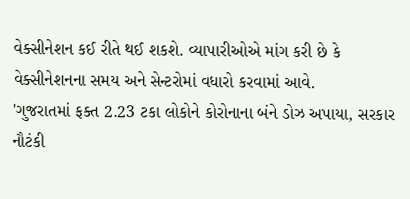વેક્સીનેશન કઈ રીતે થઈ શકશે. વ્યાપારીઓએ માંગ કરી છે કે વેક્સીનેશનના સમય અને સેન્ટરોમાં વધારો કરવામાં આવે.
'ગુજરાતમાં ફક્ત 2.23 ટકા લોકોને કોરોનાના બંને ડોઝ અપાયા, સરકાર નૌટંકી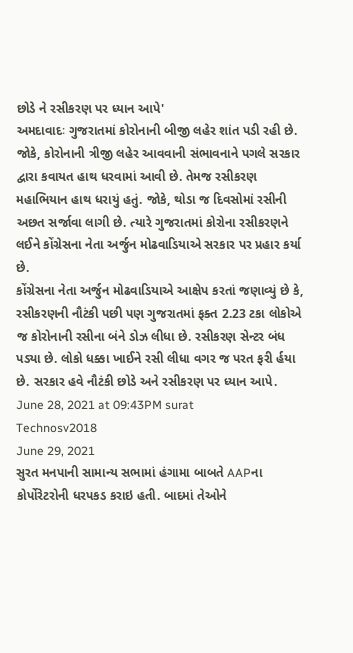છોડે ને રસીકરણ પર ધ્યાન આપે'
અમદાવાદઃ ગુજરાતમાં કોરોનાની બીજી લહેર શાંત પડી રહી છે. જોકે, કોરોનાની ત્રીજી લહેર આવવાની સંભાવનાને પગલે સરકાર દ્વારા કવાયત હાથ ધરવામાં આવી છે. તેમજ રસીકરણ મહાભિયાન હાથ ધરાયું હતું. જોકે, થોડા જ દિવસોમાં રસીની અછત સર્જાવા લાગી છે. ત્યારે ગુજરાતમાં કોરોના રસીકરણને લઈને કોંગ્રેસના નેતા અર્જુન મોઢવાડિયાએ સરકાર પર પ્રહાર કર્યા છે.
કોંગ્રેસના નેતા અર્જુન મોઢવાડિયાએ આક્ષેપ કરતાં જણાવ્યું છે કે, રસીકરણની નૌટંકી પછી પણ ગુજરાતમાં ફક્ત 2.23 ટકા લોકોએ જ કોરોનાની રસીના બંને ડોઝ લીધા છે. રસીકરણ સેન્ટર બંધ પડ્યા છે. લોકો ધક્કા ખાઈને રસી લીધા વગર જ પરત ફરી ર્હયા છે. સરકાર હવે નૌટંકી છોડે અને રસીકરણ પર ધ્યાન આપે.
June 28, 2021 at 09:43PM surat
Technosv2018
June 29, 2021
સુરત મનપાની સામાન્ય સભામાં હંગામા બાબતે AAPના કોર્પોરેટરોની ધરપકડ કરાઇ હતી. બાદમાં તેઓને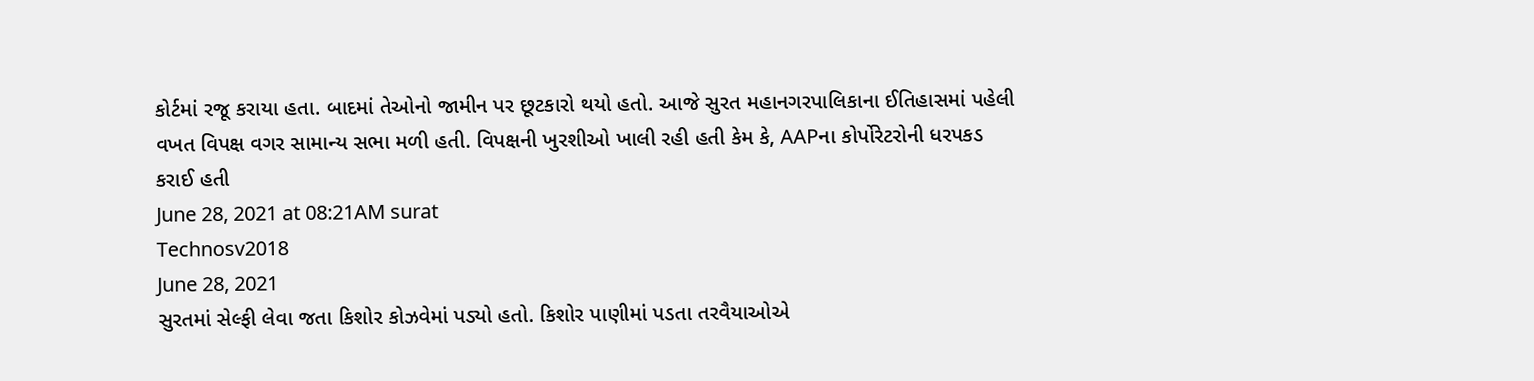કોર્ટમાં રજૂ કરાયા હતા. બાદમાં તેઓનો જામીન પર છૂટકારો થયો હતો. આજે સુરત મહાનગરપાલિકાના ઈતિહાસમાં પહેલી વખત વિપક્ષ વગર સામાન્ય સભા મળી હતી. વિપક્ષની ખુરશીઓ ખાલી રહી હતી કેમ કે, AAPના કોર્પોરેટરોની ધરપકડ કરાઈ હતી
June 28, 2021 at 08:21AM surat
Technosv2018
June 28, 2021
સુરતમાં સેલ્ફી લેવા જતા કિશોર કોઝવેમાં પડ્યો હતો. કિશોર પાણીમાં પડતા તરવૈયાઓએ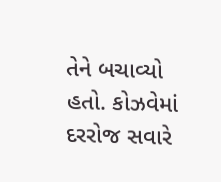તેને બચાવ્યો હતો. કોઝવેમાં દરરોજ સવારે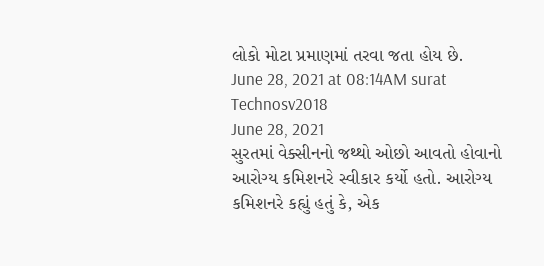લોકો મોટા પ્રમાણમાં તરવા જતા હોય છે.
June 28, 2021 at 08:14AM surat
Technosv2018
June 28, 2021
સુરતમાં વેક્સીનનો જથ્થો ઓછો આવતો હોવાનો આરોગ્ય કમિશનરે સ્વીકાર કર્યો હતો. આરોગ્ય કમિશનરે કહ્યું હતું કે, એક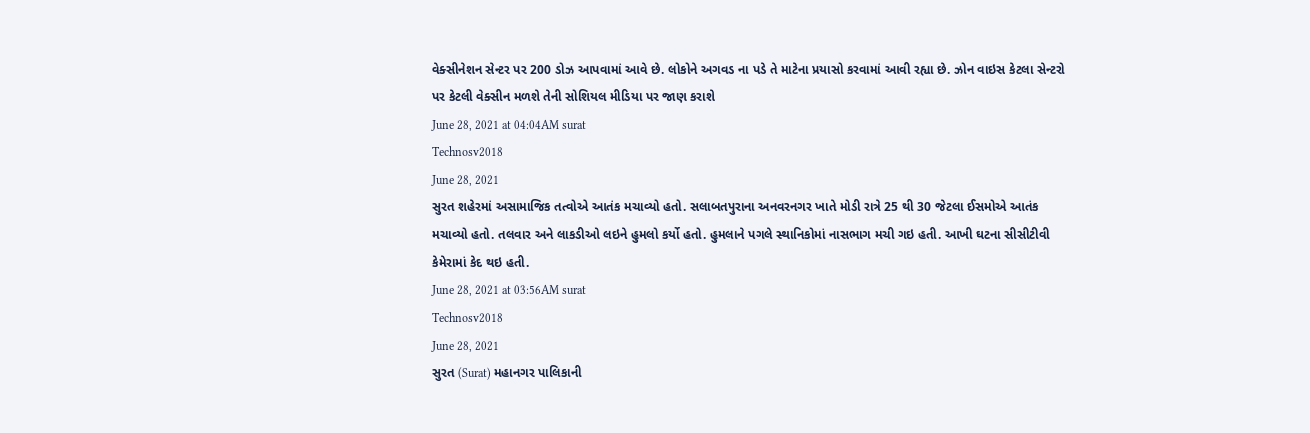વેક્સીનેશન સેન્ટર પર 200 ડોઝ આપવામાં આવે છે. લોકોને અગવડ ના પડે તે માટેના પ્રયાસો કરવામાં આવી રહ્યા છે. ઝોન વાઇસ કેટલા સેન્ટરો પર કેટલી વેક્સીન મળશે તેની સોશિયલ મીડિયા પર જાણ કરાશે
June 28, 2021 at 04:04AM surat
Technosv2018
June 28, 2021
સુરત શહેરમાં અસામાજિક તત્વોએ આતંક મચાવ્યો હતો. સલાબતપુરાના અનવરનગર ખાતે મોડી રાત્રે 25 થી 30 જેટલા ઈસમોએ આતંક મચાવ્યો હતો. તલવાર અને લાકડીઓ લઇને હુમલો કર્યો હતો. હુમલાને પગલે સ્થાનિકોમાં નાસભાગ મચી ગઇ હતી. આખી ઘટના સીસીટીવી કેમેરામાં કેદ થઇ હતી.
June 28, 2021 at 03:56AM surat
Technosv2018
June 28, 2021
સુરત (Surat) મહાનગર પાલિકાની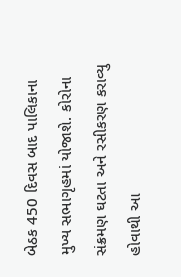બેઠક 450 દિવસ બાદ પાલિકાના મુખ્ય સભાગૃહમાં યોજાશે. કોરોના સંક્રમણ ઘટતા અને રસીકરણ કરાવ્યુ હોવાથી આ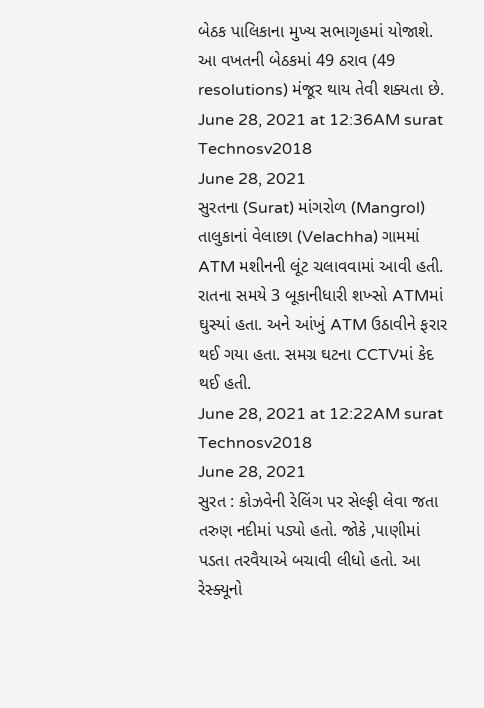બેઠક પાલિકાના મુખ્ય સભાગૃહમાં યોજાશે. આ વખતની બેઠકમાં 49 ઠરાવ (49 resolutions) મંજૂર થાય તેવી શક્યતા છે.
June 28, 2021 at 12:36AM surat
Technosv2018
June 28, 2021
સુરતના (Surat) માંગરોળ (Mangrol) તાલુકાનાં વેલાછા (Velachha) ગામમાં ATM મશીનની લૂંટ ચલાવવામાં આવી હતી. રાતના સમયે 3 બૂકાનીધારી શખ્સો ATMમાં ઘુસ્યાં હતા. અને આંખું ATM ઉઠાવીને ફરાર થઈ ગયા હતા. સમગ્ર ઘટના CCTVમાં કેદ થઈ હતી.
June 28, 2021 at 12:22AM surat
Technosv2018
June 28, 2021
સુરત : કોઝવેની રેલિંગ પર સેલ્ફી લેવા જતા તરુણ નદીમાં પડ્યો હતો. જોકે ,પાણીમાં પડતા તરવૈયાએ બચાવી લીધો હતો. આ રેસ્ક્યૂનો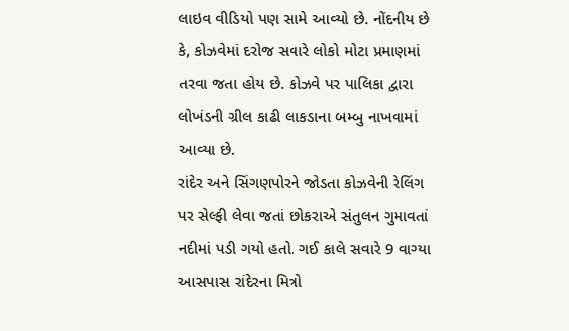લાઇવ વીડિયો પણ સામે આવ્યો છે. નોંદનીય છે કે, કોઝવેમાં દરોજ સવારે લોકો મોટા પ્રમાણમાં તરવા જતા હોય છે. કોઝવે પર પાલિકા દ્વારા લોખંડની ગ્રીલ કાઢી લાકડાના બમ્બુ નાખવામાં આવ્યા છે.
રાંદેર અને સિંગણપોરને જોડતા કોઝવેની રેલિંગ પર સેલ્ફી લેવા જતાં છોકરાએ સંતુલન ગુમાવતાં નદીમાં પડી ગયો હતો. ગઈ કાલે સવારે 9 વાગ્યા આસપાસ રાંદેરના મિત્રો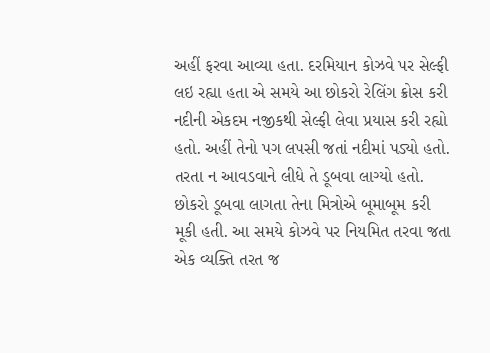અહીં ફરવા આવ્યા હતા. દરમિયાન કોઝવે પર સેલ્ફી લઇ રહ્યા હતા એ સમયે આ છોકરો રેલિંગ ક્રોસ કરી નદીની એકદમ નજીકથી સેલ્ફી લેવા પ્રયાસ કરી રહ્યો હતો. અહીં તેનો પગ લપસી જતાં નદીમાં પડ્યો હતો. તરતા ન આવડવાને લીધે તે ડૂબવા લાગ્યો હતો.
છોકરો ડૂબવા લાગતા તેના મિત્રોએ બૂમાબૂમ કરી મૂકી હતી. આ સમયે કોઝવે પર નિયમિત તરવા જતા એક વ્યક્તિ તરત જ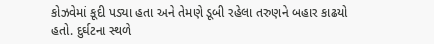કોઝવેમાં કૂદી પડ્યા હતા અને તેમણે ડૂબી રહેલા તરુણને બહાર કાઢયો હતો. દુર્ઘટના સ્થળે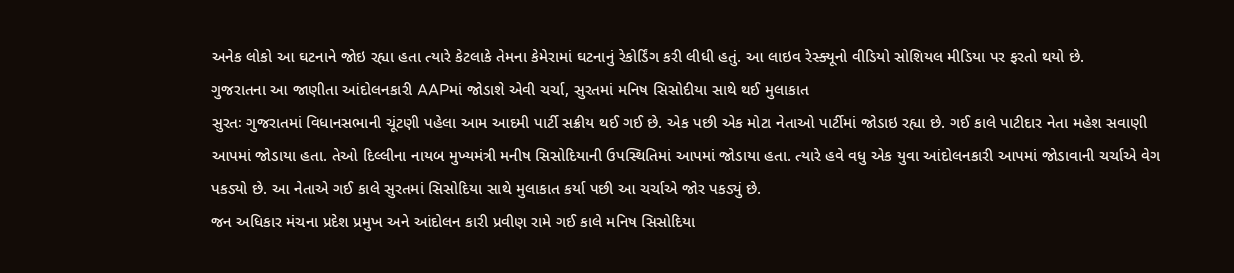અનેક લોકો આ ઘટનાને જોઇ રહ્યા હતા ત્યારે કેટલાકે તેમના કેમેરામાં ઘટનાનું રેકોર્ડિંગ કરી લીધી હતું. આ લાઇવ રેસ્ક્યૂનો વીડિયો સોશિયલ મીડિયા પર ફરતો થયો છે.
ગુજરાતના આ જાણીતા આંદોલનકારી AAPમાં જોડાશે એવી ચર્ચા, સુરતમાં મનિષ સિસોદીયા સાથે થઈ મુલાકાત
સુરતઃ ગુજરાતમાં વિધાનસભાની ચૂંટણી પહેલા આમ આદમી પાર્ટી સક્રીય થઈ ગઈ છે. એક પછી એક મોટા નેતાઓ પાર્ટીમાં જોડાઇ રહ્યા છે. ગઈ કાલે પાટીદાર નેતા મહેશ સવાણી આપમાં જોડાયા હતા. તેઓ દિલ્લીના નાયબ મુખ્યમંત્રી મનીષ સિસોદિયાની ઉપસ્થિતિમાં આપમાં જોડાયા હતા. ત્યારે હવે વધુ એક યુવા આંદોલનકારી આપમાં જોડાવાની ચર્ચાએ વેગ પકડ્યો છે. આ નેતાએ ગઈ કાલે સુરતમાં સિસોદિયા સાથે મુલાકાત કર્યા પછી આ ચર્ચાએ જોર પકડ્યું છે.
જન અધિકાર મંચના પ્રદેશ પ્રમુખ અને આંદોલન કારી પ્રવીણ રામે ગઈ કાલે મનિષ સિસોદિયા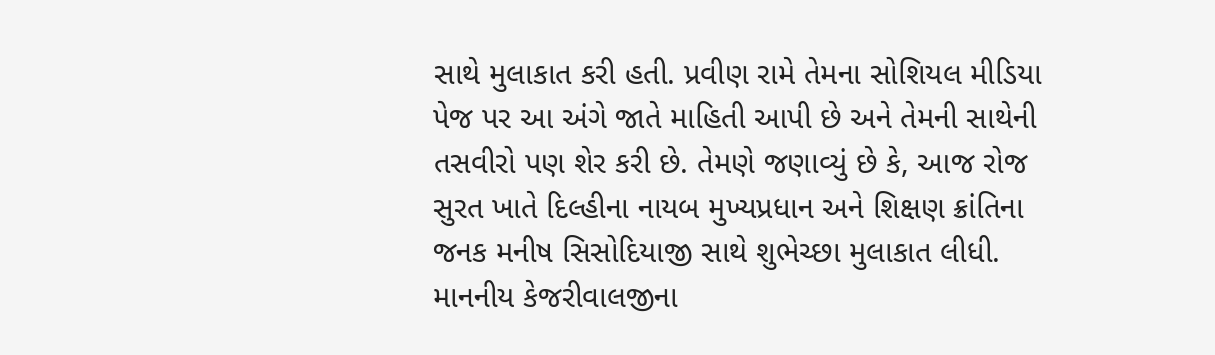સાથે મુલાકાત કરી હતી. પ્રવીણ રામે તેમના સોશિયલ મીડિયા પેજ પર આ અંગે જાતે માહિતી આપી છે અને તેમની સાથેની તસવીરો પણ શેર કરી છે. તેમણે જણાવ્યું છે કે, આજ રોજ સુરત ખાતે દિલ્હીના નાયબ મુખ્યપ્રધાન અને શિક્ષણ ક્રાંતિના જનક મનીષ સિસોદિયાજી સાથે શુભેચ્છા મુલાકાત લીધી. માનનીય કેજરીવાલજીના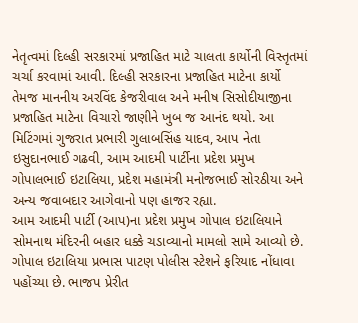નેતૃત્વમાં દિલ્હી સરકારમાં પ્રજાહિત માટે ચાલતા કાર્યોની વિસ્તૃતમાં ચર્ચા કરવામાં આવી. દિલ્હી સરકારના પ્રજાહિત માટેના કાર્યો તેમજ માનનીય અરવિંદ કેજરીવાલ અને મનીષ સિસોદીયાજીના પ્રજાહિત માટેના વિચારો જાણીને ખુબ જ આનંદ થયો. આ મિટિંગમાં ગુજરાત પ્રભારી ગુલાબસિંહ યાદવ, આપ નેતા ઇસુદાનભાઈ ગઢવી, આમ આદમી પાર્ટીના પ્રદેશ પ્રમુખ ગોપાલભાઈ ઇટાલિયા, પ્રદેશ મહામંત્રી મનોજભાઈ સોરઠીયા અને અન્ય જવાબદાર આગેવાનો પણ હાજર રહ્યા.
આમ આદમી પાર્ટી (આપ)ના પ્રદેશ પ્રમુખ ગોપાલ ઇટાલિયાને સોમનાથ મંદિરની બહાર ધક્કે ચડાવ્યાનો મામલો સામે આવ્યો છે. ગોપાલ ઇટાલિયા પ્રભાસ પાટણ પોલીસ સ્ટેશને ફરિયાદ નોંધાવા પહોંચ્યા છે. ભાજપ પ્રેરીત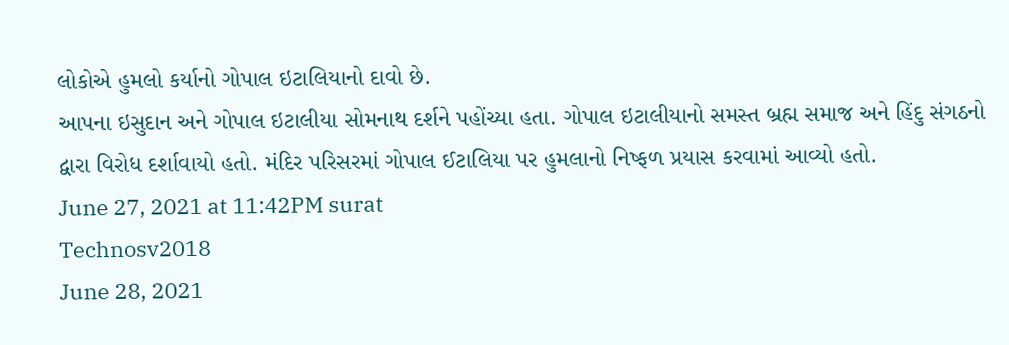લોકોએ હુમલો કર્યાનો ગોપાલ ઇટાલિયાનો દાવો છે.
આપના ઇસુદાન અને ગોપાલ ઇટાલીયા સોમનાથ દર્શને પહોંચ્યા હતા. ગોપાલ ઇટાલીયાનો સમસ્ત બ્રહ્મ સમાજ અને હિંદુ સંગઠનો દ્વારા વિરોધ દર્શાવાયો હતો. મંદિર પરિસરમાં ગોપાલ ઈટાલિયા પર હુમલાનો નિષ્ફળ પ્રયાસ કરવામાં આવ્યો હતો.
June 27, 2021 at 11:42PM surat
Technosv2018
June 28, 2021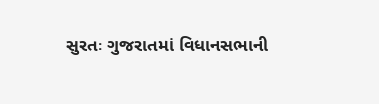સુરતઃ ગુજરાતમાં વિધાનસભાની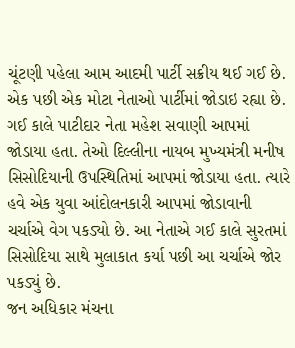ચૂંટણી પહેલા આમ આદમી પાર્ટી સક્રીય થઈ ગઈ છે. એક પછી એક મોટા નેતાઓ પાર્ટીમાં જોડાઇ રહ્યા છે. ગઈ કાલે પાટીદાર નેતા મહેશ સવાણી આપમાં જોડાયા હતા. તેઓ દિલ્લીના નાયબ મુખ્યમંત્રી મનીષ સિસોદિયાની ઉપસ્થિતિમાં આપમાં જોડાયા હતા. ત્યારે હવે એક યુવા આંદોલનકારી આપમાં જોડાવાની ચર્ચાએ વેગ પકડ્યો છે. આ નેતાએ ગઈ કાલે સુરતમાં સિસોદિયા સાથે મુલાકાત કર્યા પછી આ ચર્ચાએ જોર પકડ્યું છે.
જન અધિકાર મંચના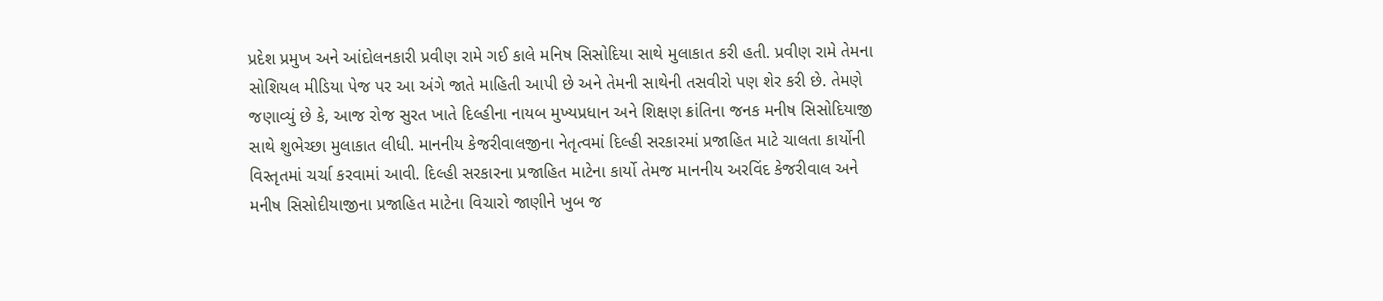પ્રદેશ પ્રમુખ અને આંદોલનકારી પ્રવીણ રામે ગઈ કાલે મનિષ સિસોદિયા સાથે મુલાકાત કરી હતી. પ્રવીણ રામે તેમના સોશિયલ મીડિયા પેજ પર આ અંગે જાતે માહિતી આપી છે અને તેમની સાથેની તસવીરો પણ શેર કરી છે. તેમણે જણાવ્યું છે કે, આજ રોજ સુરત ખાતે દિલ્હીના નાયબ મુખ્યપ્રધાન અને શિક્ષણ ક્રાંતિના જનક મનીષ સિસોદિયાજી સાથે શુભેચ્છા મુલાકાત લીધી. માનનીય કેજરીવાલજીના નેતૃત્વમાં દિલ્હી સરકારમાં પ્રજાહિત માટે ચાલતા કાર્યોની વિસ્તૃતમાં ચર્ચા કરવામાં આવી. દિલ્હી સરકારના પ્રજાહિત માટેના કાર્યો તેમજ માનનીય અરવિંદ કેજરીવાલ અને મનીષ સિસોદીયાજીના પ્રજાહિત માટેના વિચારો જાણીને ખુબ જ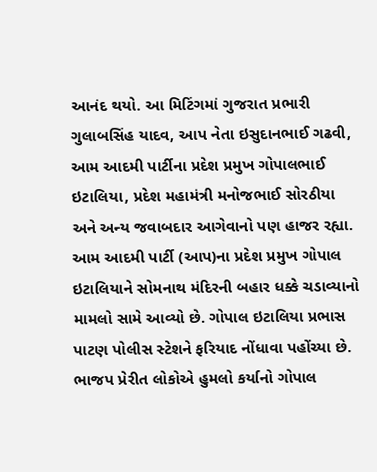આનંદ થયો. આ મિટિંગમાં ગુજરાત પ્રભારી ગુલાબસિંહ યાદવ, આપ નેતા ઇસુદાનભાઈ ગઢવી, આમ આદમી પાર્ટીના પ્રદેશ પ્રમુખ ગોપાલભાઈ ઇટાલિયા, પ્રદેશ મહામંત્રી મનોજભાઈ સોરઠીયા અને અન્ય જવાબદાર આગેવાનો પણ હાજર રહ્યા.
આમ આદમી પાર્ટી (આપ)ના પ્રદેશ પ્રમુખ ગોપાલ ઇટાલિયાને સોમનાથ મંદિરની બહાર ધક્કે ચડાવ્યાનો મામલો સામે આવ્યો છે. ગોપાલ ઇટાલિયા પ્રભાસ પાટણ પોલીસ સ્ટેશને ફરિયાદ નોંધાવા પહોંચ્યા છે. ભાજપ પ્રેરીત લોકોએ હુમલો કર્યાનો ગોપાલ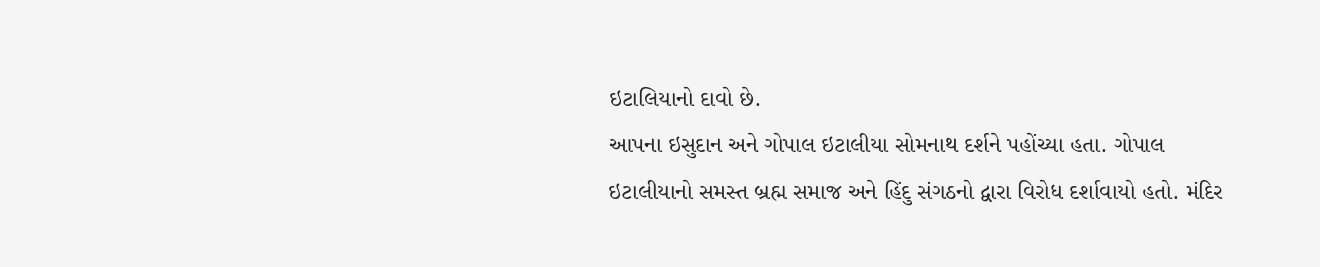ઇટાલિયાનો દાવો છે.
આપના ઇસુદાન અને ગોપાલ ઇટાલીયા સોમનાથ દર્શને પહોંચ્યા હતા. ગોપાલ ઇટાલીયાનો સમસ્ત બ્રહ્મ સમાજ અને હિંદુ સંગઠનો દ્વારા વિરોધ દર્શાવાયો હતો. મંદિર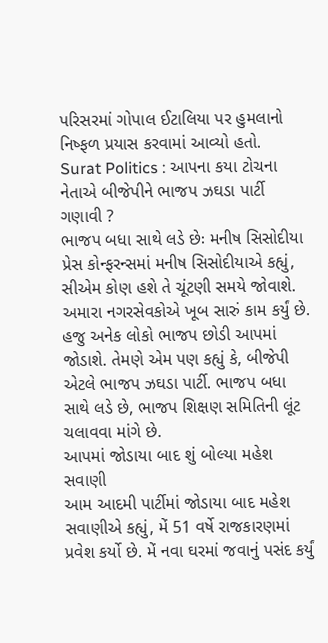પરિસરમાં ગોપાલ ઈટાલિયા પર હુમલાનો નિષ્ફળ પ્રયાસ કરવામાં આવ્યો હતો.
Surat Politics : આપના કયા ટોચના નેતાએ બીજેપીને ભાજપ ઝઘડા પાર્ટી ગણાવી ?
ભાજપ બધા સાથે લડે છેઃ મનીષ સિસોદીયા
પ્રેસ કોન્ફરન્સમાં મનીષ સિસોદીયાએ કહ્યું, સીએમ કોણ હશે તે ચૂંટણી સમયે જોવાશે. અમારા નગરસેવકોએ ખૂબ સારું કામ કર્યું છે. હજુ અનેક લોકો ભાજપ છોડી આપમાં જોડાશે. તેમણે એમ પણ કહ્યું કે, બીજેપી એટલે ભાજપ ઝઘડા પાર્ટી. ભાજપ બધા સાથે લડે છે, ભાજપ શિક્ષણ સમિતિની લૂંટ ચલાવવા માંગે છે.
આપમાં જોડાયા બાદ શું બોલ્યા મહેશ સવાણી
આમ આદમી પાર્ટીમાં જોડાયા બાદ મહેશ સવાણીએ કહ્યું, મેં 51 વર્ષે રાજકારણમાં પ્રવેશ કર્યો છે. મેં નવા ઘરમાં જવાનું પસંદ કર્યું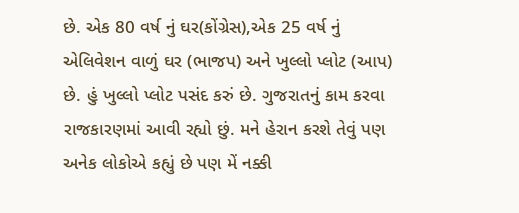છે. એક 80 વર્ષ નું ઘર(કોંગ્રેસ),એક 25 વર્ષ નું એલિવેશન વાળું ઘર (ભાજપ) અને ખુલ્લો પ્લોટ (આપ) છે. હું ખુલ્લો પ્લોટ પસંદ કરું છે. ગુજરાતનું કામ કરવા રાજકારણમાં આવી રહ્યો છું. મને હેરાન કરશે તેવું પણ અનેક લોકોએ કહ્યું છે પણ મેં નક્કી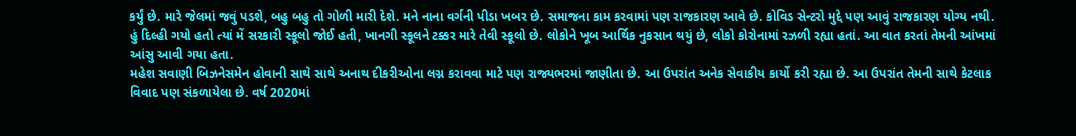કર્યું છે. મારે જેલમાં જવું પડશે, બહુ બહુ તો ગોળી મારી દેશે. મને નાના વર્ગની પીડા ખબર છે. સમાજના કામ કરવામાં પણ રાજકારણ આવે છે. કોવિડ સેન્ટરો મુદ્દે પણ આવું રાજકારણ યોગ્ય નથી. હું દિલ્હી ગયો હતો ત્યાં મેં સરકારી સ્કૂલો જોઈ હતી, ખાનગી સ્કૂલને ટક્કર મારે તેવી સ્કૂલો છે. લોકોને ખૂબ આર્થિક નુકસાન થયું છે, લોકો કોરોનામાં રઝળી રહ્યા હતાં. આ વાત કરતાં તેમની આંખમાં આંસુ આવી ગયા હતા.
મહેશ સવાણી બિઝનેસમેન હોવાની સાથે સાથે અનાથ દીકરીઓના લગ્ન કરાવવા માટે પણ રાજ્યભરમાં જાણીતા છે. આ ઉપરાંત અનેક સેવાકીય કાર્યો કરી રહ્યા છે. આ ઉપરાંત તેમની સાથે કેટલાક વિવાદ પણ સંકળાયેલા છે. વર્ષ 2020માં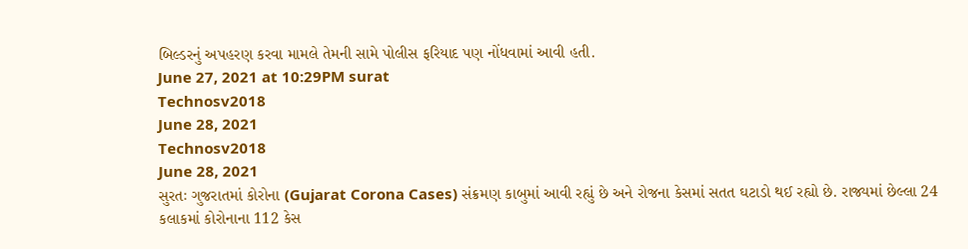બિલ્ડરનું અપહરણ કરવા મામલે તેમની સામે પોલીસ ફરિયાદ પણ નોંધવામાં આવી હતી.
June 27, 2021 at 10:29PM surat
Technosv2018
June 28, 2021
Technosv2018
June 28, 2021
સુરતઃ ગુજરાતમાં કોરોના (Gujarat Corona Cases) સંક્રમણ કાબુમાં આવી રહ્યું છે અને રોજના કેસમાં સતત ઘટાડો થઈ રહ્યો છે. રાજ્યમાં છેલ્લા 24 કલાકમાં કોરોનાના 112 કેસ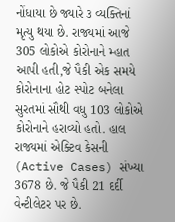નોંધાયા છે જ્યારે ૩ વ્યક્તિનાં મૃત્યુ થયા છે. રાજ્યમાં આજે 305 લોકોએ કોરોનાને મ્હાત આપી હતી,જે પૈકી એક સમયે કોરોનાના હોટ સ્પોટ બનેલા સુરતમાં સૌથી વધુ 103 લોકોએ કોરોનાને હરાવ્યો હતો. હાલ રાજ્યમાં એક્ટિવ કેસની (Active Cases) સંખ્યા 3678 છે. જે પૈકી 21 દર્દી વેન્ટીલેટર પર છે.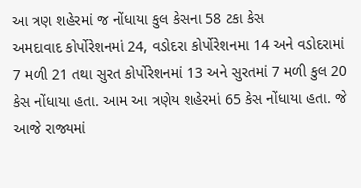આ ત્રણ શહેરમાં જ નોંધાયા કુલ કેસના 58 ટકા કેસ
અમદાવાદ કોર્પોરેશનમાં 24, વડોદરા કોર્પોરેશનમા 14 અને વડોદરામાં 7 મળી 21 તથા સુરત કોર્પોરેશનમાં 13 અને સુરતમાં 7 મળી કુલ 20 કેસ નોંધાયા હતા. આમ આ ત્રણેય શહેરમાં 65 કેસ નોંધાયા હતા. જે આજે રાજ્યમાં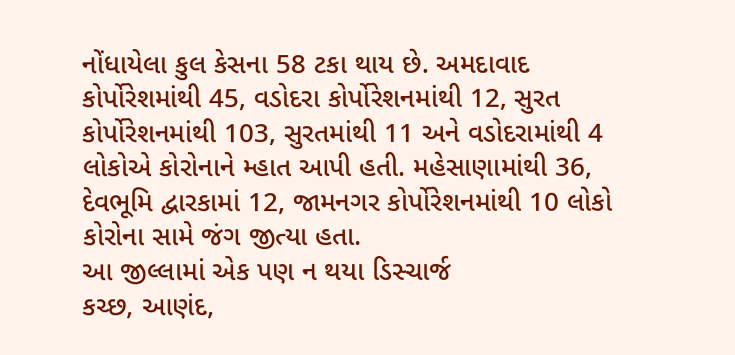નોંધાયેલા કુલ કેસના 58 ટકા થાય છે. અમદાવાદ કોર્પોરેશમાંથી 45, વડોદરા કોર્પોરેશનમાંથી 12, સુરત કોર્પોરેશનમાંથી 103, સુરતમાંથી 11 અને વડોદરામાંથી 4 લોકોએ કોરોનાને મ્હાત આપી હતી. મહેસાણામાંથી 36, દેવભૂમિ દ્વારકામાં 12, જામનગર કોર્પોરેશનમાંથી 10 લોકો કોરોના સામે જંગ જીત્યા હતા.
આ જીલ્લામાં એક પણ ન થયા ડિસ્ચાર્જ
કચ્છ, આણંદ,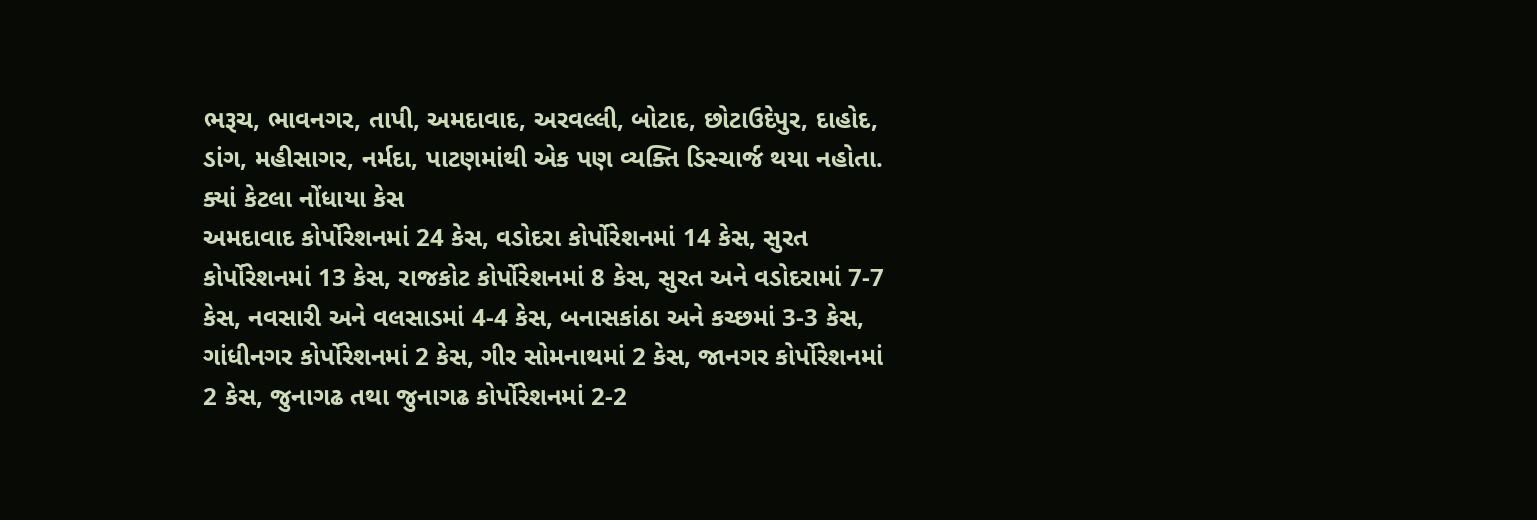ભરૂચ, ભાવનગર, તાપી, અમદાવાદ, અરવલ્લી, બોટાદ, છોટાઉદેપુર, દાહોદ, ડાંગ, મહીસાગર, નર્મદા, પાટણમાંથી એક પણ વ્યક્તિ ડિસ્ચાર્જ થયા નહોતા.
ક્યાં કેટલા નોંધાયા કેસ
અમદાવાદ કોર્પોરેશનમાં 24 કેસ, વડોદરા કોર્પોરેશનમાં 14 કેસ, સુરત કોર્પોરેશનમાં 13 કેસ, રાજકોટ કોર્પોરેશનમાં 8 કેસ, સુરત અને વડોદરામાં 7-7 કેસ, નવસારી અને વલસાડમાં 4-4 કેસ, બનાસકાંઠા અને કચ્છમાં 3-3 કેસ, ગાંધીનગર કોર્પોરેશનમાં 2 કેસ, ગીર સોમનાથમાં 2 કેસ, જાનગર કોર્પોરેશનમાં 2 કેસ, જુનાગઢ તથા જુનાગઢ કોર્પોરેશનમાં 2-2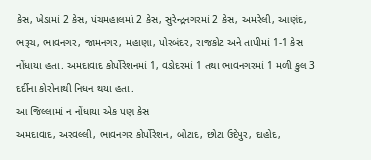કેસ, ખેડામાં 2 કેસ, પંચમહાલમાં 2 કેસ, સુરેન્દ્રનગરમાં 2 કેસ, અમરેલી, આણંદ, ભરૂચ, ભાવનગર, જામનગર, મહાણા, પોરબંદર, રાજકોટ અને તાપીમાં 1-1 કેસ નોંધાયા હતા. અમદાવાદ કોર્પોરેશનમાં 1, વડોદરમાં 1 તથા ભાવનગરમાં 1 મળી કુલ 3 દર્દીના કોરોનાથી નિધન થયા હતા.
આ જિલ્લામાં ન નોંધાયા એક પણ કેસ
અમદાવાદ, અરવલ્લી, ભાવનગર કોર્પોરેશન, બોટાદ, છોટા ઉદેપુર, દાહોદ,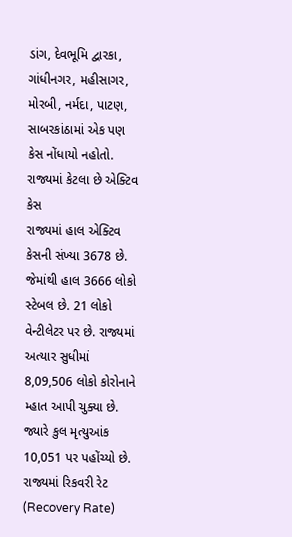ડાંગ, દેવભૂમિ દ્વારકા, ગાંધીનગર, મહીસાગર, મોરબી, નર્મદા, પાટણ, સાબરકાંઠામાં એક પણ કેસ નોંધાયો નહોતો.
રાજ્યમાં કેટલા છે એક્ટિવ કેસ
રાજ્યમાં હાલ એક્ટિવ કેસની સંખ્યા 3678 છે. જેમાંથી હાલ 3666 લોકો સ્ટેબલ છે. 21 લોકો વેન્ટીલેટર પર છે. રાજ્યમાં અત્યાર સુધીમાં 8,09,506 લોકો કોરોનાને મ્હાત આપી ચુક્યા છે. જ્યારે કુલ મૃત્યુઆંક 10,051 પર પહોંચ્યો છે. રાજ્યમાં રિકવરી રેટ (Recovery Rate)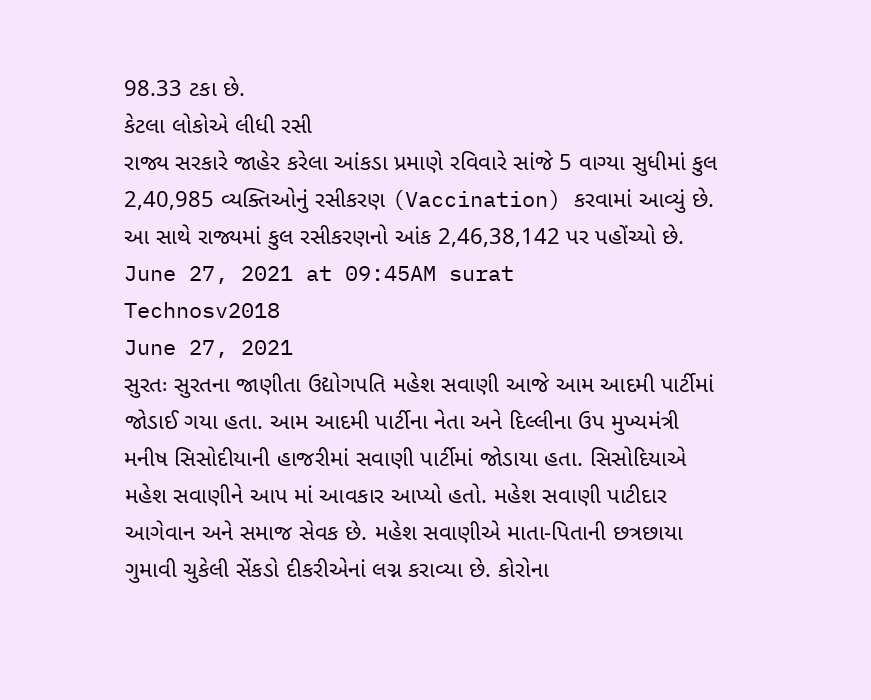98.33 ટકા છે.
કેટલા લોકોએ લીધી રસી
રાજ્ય સરકારે જાહેર કરેલા આંકડા પ્રમાણે રવિવારે સાંજે 5 વાગ્યા સુધીમાં કુલ 2,40,985 વ્યક્તિઓનું રસીકરણ (Vaccination) કરવામાં આવ્યું છે. આ સાથે રાજ્યમાં કુલ રસીકરણનો આંક 2,46,38,142 પર પહોંચ્યો છે.
June 27, 2021 at 09:45AM surat
Technosv2018
June 27, 2021
સુરતઃ સુરતના જાણીતા ઉદ્યોગપતિ મહેશ સવાણી આજે આમ આદમી પાર્ટીમાં જોડાઈ ગયા હતા. આમ આદમી પાર્ટીના નેતા અને દિલ્લીના ઉપ મુખ્યમંત્રી મનીષ સિસોદીયાની હાજરીમાં સવાણી પાર્ટીમાં જોડાયા હતા. સિસોદિયાએ મહેશ સવાણીને આપ માં આવકાર આપ્યો હતો. મહેશ સવાણી પાટીદાર આગેવાન અને સમાજ સેવક છે. મહેશ સવાણીએ માતા-પિતાની છત્રછાયા ગુમાવી ચુકેલી સેંકડો દીકરીએનાં લગ્ન કરાવ્યા છે. કોરોના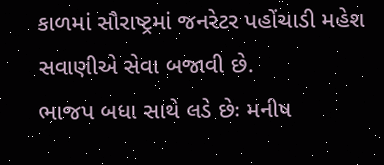કાળમાં સૌરાષ્ટ્રમાં જનરેટર પહોંચાડી મહેશ સવાણીએ સેવા બજાવી છે.
ભાજપ બધા સાથે લડે છેઃ મનીષ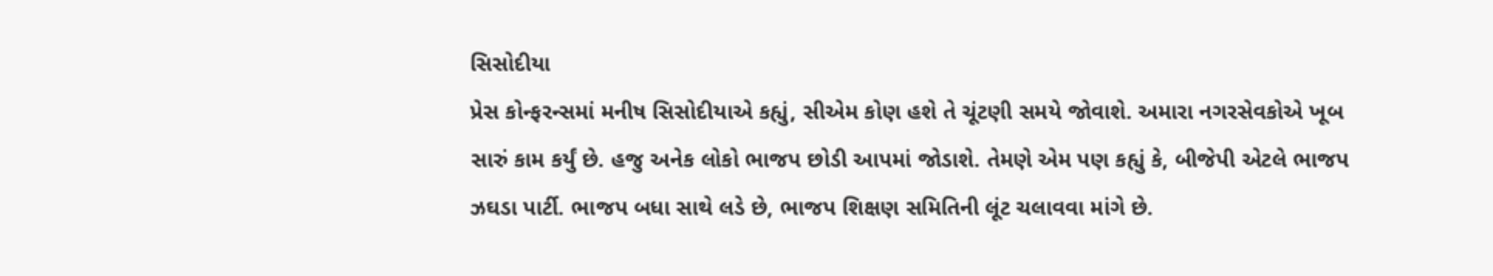સિસોદીયા
પ્રેસ કોન્ફરન્સમાં મનીષ સિસોદીયાએ કહ્યું, સીએમ કોણ હશે તે ચૂંટણી સમયે જોવાશે. અમારા નગરસેવકોએ ખૂબ સારું કામ કર્યું છે. હજુ અનેક લોકો ભાજપ છોડી આપમાં જોડાશે. તેમણે એમ પણ કહ્યું કે, બીજેપી એટલે ભાજપ ઝઘડા પાર્ટી. ભાજપ બધા સાથે લડે છે, ભાજપ શિક્ષણ સમિતિની લૂંટ ચલાવવા માંગે છે.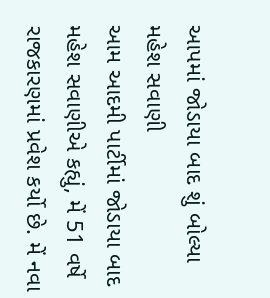આપમાં જોડાયા બાદ શું બોલ્યા મહેશ સવાણી
આમ આદમી પાર્ટીમાં જોડાયા બાદ મહેશ સવાણીએ કહ્યું, મેં 51 વર્ષે રાજકારણમાં પ્રવેશ કર્યો છે. મેં નવા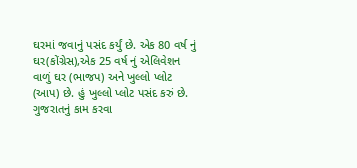ઘરમાં જવાનું પસંદ કર્યું છે. એક 80 વર્ષ નું ઘર(કોંગ્રેસ),એક 25 વર્ષ નું એલિવેશન વાળું ઘર (ભાજપ) અને ખુલ્લો પ્લોટ (આપ) છે. હું ખુલ્લો પ્લોટ પસંદ કરું છે. ગુજરાતનું કામ કરવા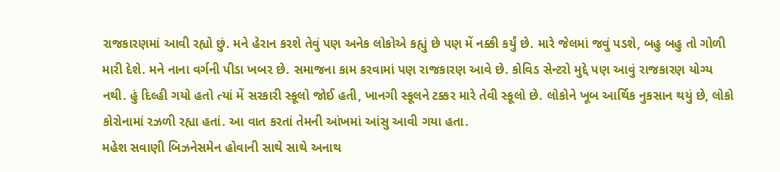રાજકારણમાં આવી રહ્યો છું. મને હેરાન કરશે તેવું પણ અનેક લોકોએ કહ્યું છે પણ મેં નક્કી કર્યું છે. મારે જેલમાં જવું પડશે, બહુ બહુ તો ગોળી મારી દેશે. મને નાના વર્ગની પીડા ખબર છે. સમાજના કામ કરવામાં પણ રાજકારણ આવે છે. કોવિડ સેન્ટરો મુદ્દે પણ આવું રાજકારણ યોગ્ય નથી. હું દિલ્હી ગયો હતો ત્યાં મેં સરકારી સ્કૂલો જોઈ હતી, ખાનગી સ્કૂલને ટક્કર મારે તેવી સ્કૂલો છે. લોકોને ખૂબ આર્થિક નુકસાન થયું છે, લોકો કોરોનામાં રઝળી રહ્યા હતાં. આ વાત કરતાં તેમની આંખમાં આંસુ આવી ગયા હતા.
મહેશ સવાણી બિઝનેસમેન હોવાની સાથે સાથે અનાથ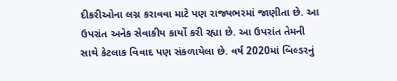દીકરીઓના લગ્ન કરાવવા માટે પણ રાજ્યભરમાં જાણીતા છે. આ ઉપરાંત અનેક સેવાકીય કાર્યો કરી રહ્યા છે. આ ઉપરાંત તેમની સાથે કેટલાક વિવાદ પણ સંકળાયેલા છે. વર્ષ 2020માં બિલ્ડરનું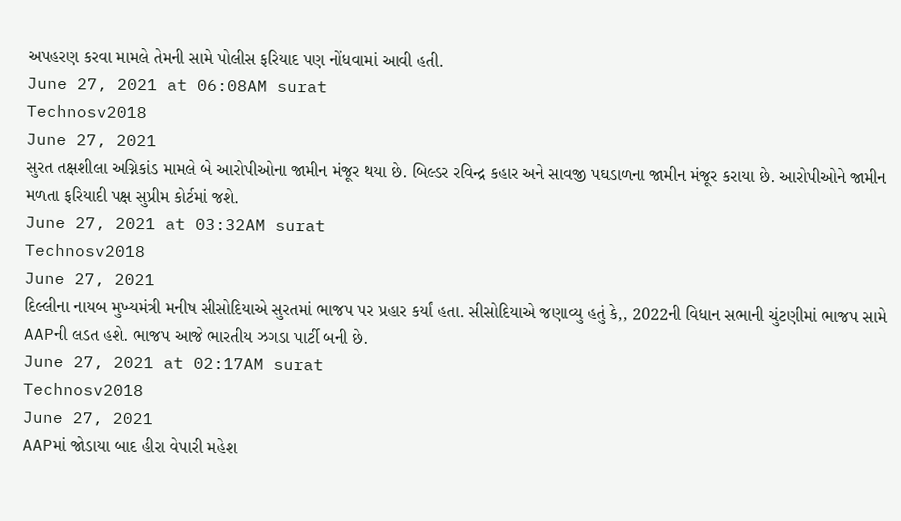અપહરણ કરવા મામલે તેમની સામે પોલીસ ફરિયાદ પણ નોંધવામાં આવી હતી.
June 27, 2021 at 06:08AM surat
Technosv2018
June 27, 2021
સુરત તક્ષશીલા અગ્નિકાંડ મામલે બે આરોપીઓના જામીન મંજૂર થયા છે. બિલ્ડર રવિન્દ્ર કહાર અને સાવજી પઘડાળના જામીન મંજૂર કરાયા છે. આરોપીઓને જામીન મળતા ફરિયાદી પક્ષ સુપ્રીમ કોર્ટમાં જશે.
June 27, 2021 at 03:32AM surat
Technosv2018
June 27, 2021
દિલ્લીના નાયબ મુખ્યમંત્રી મનીષ સીસોદિયાએ સુરતમાં ભાજપ પર પ્રહાર કર્યાં હતા. સીસોદિયાએ જણાવ્યુ હતું કે,, 2022ની વિધાન સભાની ચુંટણીમાં ભાજપ સામે AAPની લડત હશે. ભાજપ આજે ભારતીય ઝગડા પાર્ટી બની છે.
June 27, 2021 at 02:17AM surat
Technosv2018
June 27, 2021
AAPમાં જોડાયા બાદ હીરા વેપારી મહેશ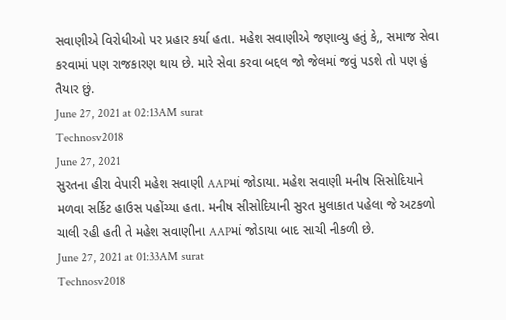સવાણીએ વિરોધીઓ પર પ્રહાર કર્યા હતા. મહેશ સવાણીએ જણાવ્યુ હતું કે,, સમાજ સેવા કરવામાં પણ રાજકારણ થાય છે. મારે સેવા કરવા બદ્દલ જો જેલમાં જવું પડશે તો પણ હું તૈયાર છું.
June 27, 2021 at 02:13AM surat
Technosv2018
June 27, 2021
સુરતના હીરા વેપારી મહેશ સવાણી AAPમાં જોડાયા. મહેશ સવાણી મનીષ સિસોદિયાને મળવા સર્કિટ હાઉસ પહોંચ્યા હતા. મનીષ સીસોદિયાની સુરત મુલાકાત પહેલા જે અટકળો ચાલી રહી હતી તે મહેશ સવાણીના AAPમાં જોડાયા બાદ સાચી નીકળી છે.
June 27, 2021 at 01:33AM surat
Technosv2018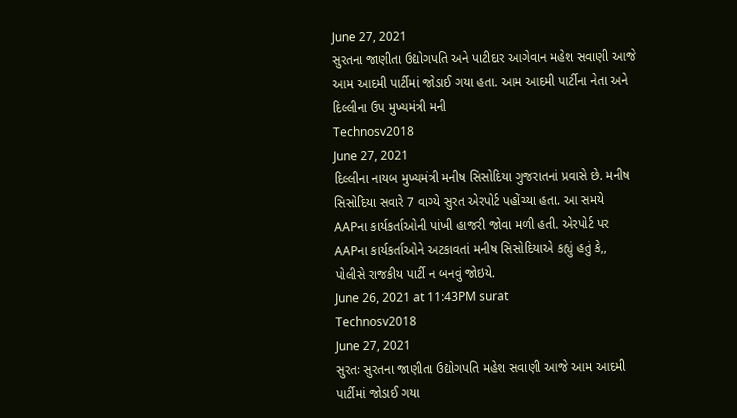June 27, 2021
સુરતના જાણીતા ઉદ્યોગપતિ અને પાટીદાર આગેવાન મહેશ સવાણી આજે આમ આદમી પાર્ટીમાં જોડાઈ ગયા હતા. આમ આદમી પાર્ટીના નેતા અને દિલ્લીના ઉપ મુખ્યમંત્રી મની
Technosv2018
June 27, 2021
દિલ્લીના નાયબ મુખ્યમંત્રી મનીષ સિસોદિયા ગુજરાતનાં પ્રવાસે છે. મનીષ સિસોદિયા સવારે 7 વાગ્યે સુરત એરપોર્ટ પહોંચ્યા હતા. આ સમયે AAPના કાર્યકર્તાઓની પાંખી હાજરી જોવા મળી હતી. એરપોર્ટ પર AAPના કાર્યકર્તાઓને અટકાવતાં મનીષ સિસોદિયાએ કહ્યું હતું કે,, પોલીસે રાજકીય પાર્ટી ન બનવું જોઇયે.
June 26, 2021 at 11:43PM surat
Technosv2018
June 27, 2021
સુરતઃ સુરતના જાણીતા ઉદ્યોગપતિ મહેશ સવાણી આજે આમ આદમી પાર્ટીમાં જોડાઈ ગયા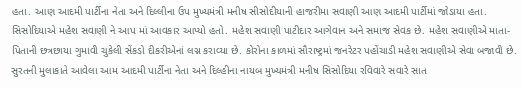હતા. આણ આદમી પાર્ટીના નેતા અને દિલ્લીના ઉપ મુખ્યમંત્રી મનીષ સીસોદીયાની હાજરીમા સવાણી આણ આદમી પાર્ટીમાં જોડાયા હતા. સિસોદિયાએ મહેશ સવાણી ને આપ માં આવકાર આપ્યો હતો. મહેશ સવાણી પાટીદાર આગેવાન અને સમાજ સેવક છે. મહેશ સવાણીએ માતા-પિતાની છત્રછાયા ગુમાવી ચુકેલી સેંકડો દીકરીએનાં લગ્ન કરાવ્યા છે. કોરોના કાળમાં સૌરાષ્ટ્રમાં જનરેટર પહોંચાડી મહેશ સવાણીએ સેવા બજાવી છે.
સુરતની મુલાકાતે આવેલા આમ આદમી પાર્ટીના નેતા અને દિલ્હીના નાયબ મુખ્યમંત્રી મનીષ સિસોદિયા રવિવારે સવારે સાત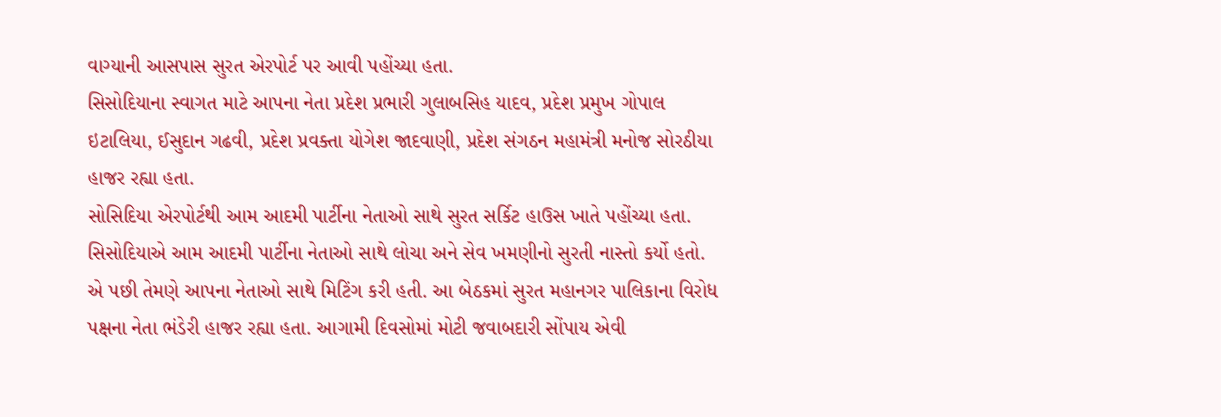વાગ્યાની આસપાસ સુરત એરપોર્ટ પર આવી પહોંચ્યા હતા.
સિસોદિયાના સ્વાગત માટે આપના નેતા પ્રદેશ પ્રભારી ગુલાબસિહ યાદવ, પ્રદેશ પ્રમુખ ગોપાલ ઇટાલિયા, ઈસુદાન ગઢવી, પ્રદેશ પ્રવક્તા યોગેશ જાદવાણી, પ્રદેશ સંગઠન મહામંત્રી મનોજ સોરઠીયા હાજર રહ્યા હતા.
સોસિદિયા એરપોર્ટથી આમ આદમી પાર્ટીના નેતાઓ સાથે સુરત સર્કિટ હાઉસ ખાતે પહોંચ્યા હતા. સિસોદિયાએ આમ આદમી પાર્ટીના નેતાઓ સાથે લોચા અને સેવ ખમણીનો સુરતી નાસ્તો કર્યો હતો. એ પછી તેમણે આપના નેતાઓ સાથે મિટિંગ કરી હતી. આ બેઠકમાં સુરત મહાનગર પાલિકાના વિરોધ પક્ષના નેતા ભંડેરી હાજર રહ્યા હતા. આગામી દિવસોમાં મોટી જવાબદારી સોંપાય એવી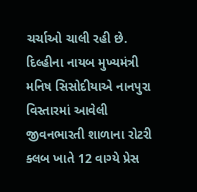ચર્ચાઓ ચાલી રહી છે.
દિલ્હીના નાયબ મુખ્યમંત્રી મનિષ સિસોદીયાએ નાનપુરા વિસ્તારમાં આવેલી જીવનભારતી શાળાના રોટરી ક્લબ ખાતે 12 વાગ્યે પ્રેસ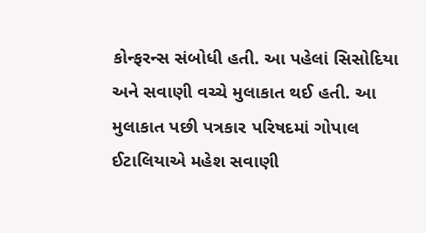કોન્ફરન્સ સંબોધી હતી. આ પહેલાં સિસોદિયા અને સવાણી વચ્ચે મુલાકાત થઈ હતી. આ મુલાકાત પછી પત્રકાર પરિષદમાં ગોપાલ ઈટાલિયાએ મહેશ સવાણી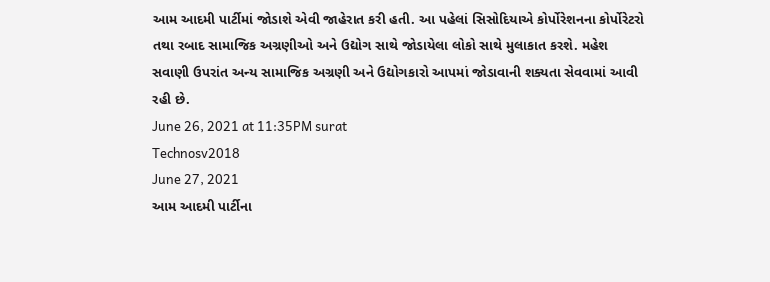આમ આદમી પાર્ટીમાં જોડાશે એવી જાહેરાત કરી હતી. આ પહેલાં સિસોદિયાએ કોર્પોરેશનના કોર્પોરેટરો તથા રબાદ સામાજિક અગ્રણીઓ અને ઉદ્યોગ સાથે જોડાયેલા લોકો સાથે મુલાકાત કરશે. મહેશ સવાણી ઉપરાંત અન્ય સામાજિક અગ્રણી અને ઉદ્યોગકારો આપમાં જોડાવાની શક્યતા સેવવામાં આવી રહી છે.
June 26, 2021 at 11:35PM surat
Technosv2018
June 27, 2021
આમ આદમી પાર્ટીના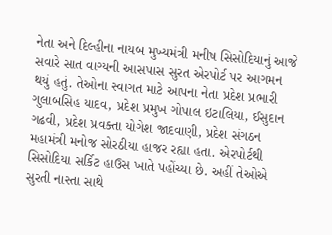નેતા અને દિલ્હીના નાયબ મુખ્યમંત્રી મનીષ સિસોદિયાનું આજે સવારે સાત વાગ્યની આસપાસ સુરત એરપોર્ટ પર આગમન થયું હતું. તેઓના સ્વાગત માટે આપના નેતા પ્રદેશ પ્રભારી ગુલાબસિહ યાદવ, પ્રદેશ પ્રમુખ ગોપાલ ઇટાલિયા, ઈસુદાન ગઢવી, પ્રદેશ પ્રવક્તા યોગેશ જાદવાણી, પ્રદેશ સંગઠન મહામંત્રી મનોજ સોરઠીયા હાજર રહ્યા હતા. એરપોર્ટથી સિસોદિયા સર્કિટ હાઉસ ખાતે પહોંચ્યા છે. અહીં તેઓએ સુરતી નાસ્તા સાથે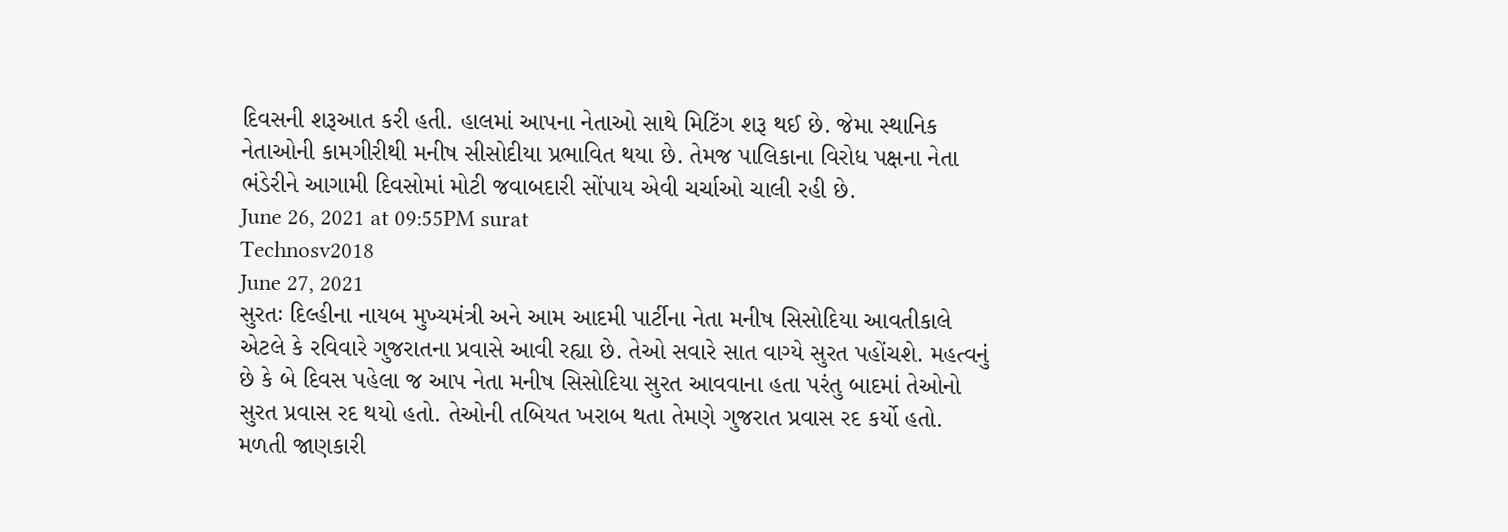દિવસની શરૂઆત કરી હતી. હાલમાં આપના નેતાઓ સાથે મિટિંગ શરૂ થઈ છે. જેમા સ્થાનિક નેતાઓની કામગીરીથી મનીષ સીસોદીયા પ્રભાવિત થયા છે. તેમજ પાલિકાના વિરોધ પક્ષના નેતા ભંડેરીને આગામી દિવસોમાં મોટી જવાબદારી સોંપાય એવી ચર્ચાઓ ચાલી રહી છે.
June 26, 2021 at 09:55PM surat
Technosv2018
June 27, 2021
સુરતઃ દિલ્હીના નાયબ મુખ્યમંત્રી અને આમ આદમી પાર્ટીના નેતા મનીષ સિસોદિયા આવતીકાલે એટલે કે રવિવારે ગુજરાતના પ્રવાસે આવી રહ્યા છે. તેઓ સવારે સાત વાગ્યે સુરત પહોંચશે. મહત્વનું છે કે બે દિવસ પહેલા જ આપ નેતા મનીષ સિસોદિયા સુરત આવવાના હતા પરંતુ બાદમાં તેઓનો સુરત પ્રવાસ રદ થયો હતો. તેઓની તબિયત ખરાબ થતા તેમણે ગુજરાત પ્રવાસ રદ કર્યો હતો.
મળતી જાણકારી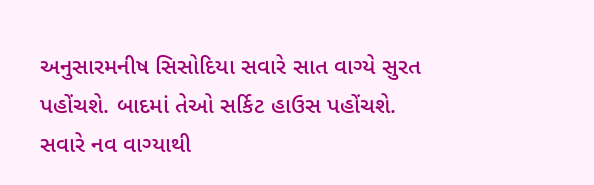અનુસારમનીષ સિસોદિયા સવારે સાત વાગ્યે સુરત પહોંચશે. બાદમાં તેઓ સર્કિટ હાઉસ પહોંચશે. સવારે નવ વાગ્યાથી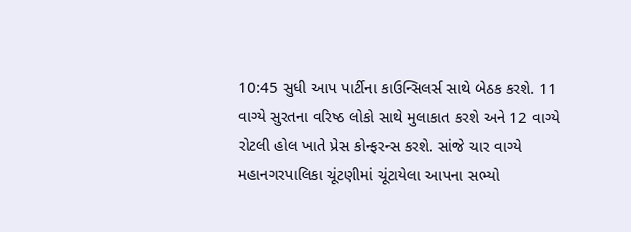10:45 સુધી આપ પાર્ટીના કાઉન્સિલર્સ સાથે બેઠક કરશે. 11 વાગ્યે સુરતના વરિષ્ઠ લોકો સાથે મુલાકાત કરશે અને 12 વાગ્યે રોટલી હોલ ખાતે પ્રેસ કોન્ફરન્સ કરશે. સાંજે ચાર વાગ્યે મહાનગરપાલિકા ચૂંટણીમાં ચૂંટાયેલા આપના સભ્યો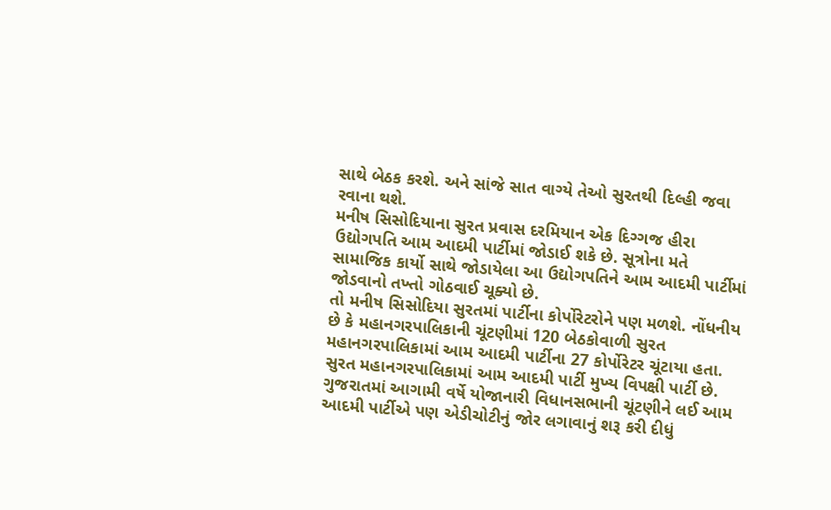સાથે બેઠક કરશે. અને સાંજે સાત વાગ્યે તેઓ સુરતથી દિલ્હી જવા રવાના થશે.
મનીષ સિસોદિયાના સુરત પ્રવાસ દરમિયાન એક દિગ્ગજ હીરા ઉદ્યોગપતિ આમ આદમી પાર્ટીમાં જોડાઈ શકે છે. સૂત્રોના મતે સામાજિક કાર્યો સાથે જોડાયેલા આ ઉદ્યોગપતિને આમ આદમી પાર્ટીમાં જોડવાનો તખ્તો ગોઠવાઈ ચૂક્યો છે.
તો મનીષ સિસોદિયા સુરતમાં પાર્ટીના કોર્પોરેટરોને પણ મળશે. નોંધનીય છે કે મહાનગરપાલિકાની ચૂંટણીમાં 120 બેઠકોવાળી સુરત મહાનગરપાલિકામાં આમ આદમી પાર્ટીના 27 કોર્પોરેટર ચૂંટાયા હતા. સુરત મહાનગરપાલિકામાં આમ આદમી પાર્ટી મુખ્ય વિપક્ષી પાર્ટી છે. ગુજરાતમાં આગામી વર્ષે યોજાનારી વિધાનસભાની ચૂંટણીને લઈ આમ આદમી પાર્ટીએ પણ એડીચોટીનું જોર લગાવાનું શરૂ કરી દીધું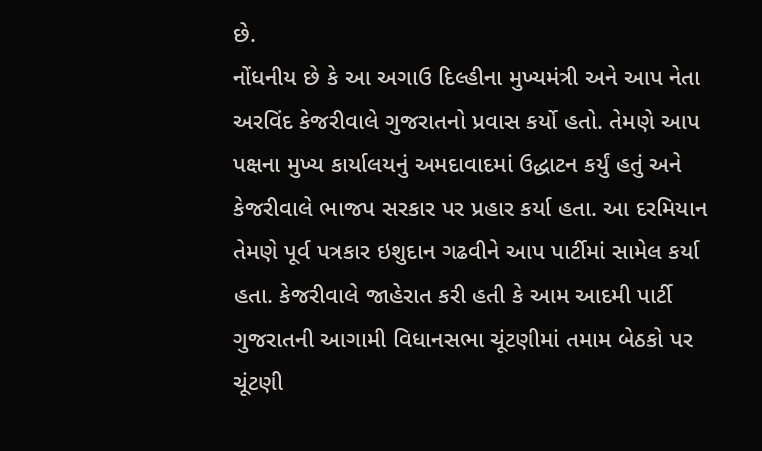છે.
નોંધનીય છે કે આ અગાઉ દિલ્હીના મુખ્યમંત્રી અને આપ નેતા અરવિંદ કેજરીવાલે ગુજરાતનો પ્રવાસ કર્યો હતો. તેમણે આપ પક્ષના મુખ્ય કાર્યાલયનું અમદાવાદમાં ઉદ્ધાટન કર્યું હતું અને કેજરીવાલે ભાજપ સરકાર પર પ્રહાર કર્યા હતા. આ દરમિયાન તેમણે પૂર્વ પત્રકાર ઇશુદાન ગઢવીને આપ પાર્ટીમાં સામેલ કર્યા હતા. કેજરીવાલે જાહેરાત કરી હતી કે આમ આદમી પાર્ટી ગુજરાતની આગામી વિધાનસભા ચૂંટણીમાં તમામ બેઠકો પર ચૂંટણી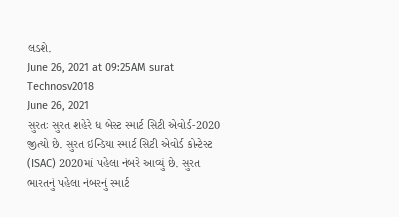લડશે.
June 26, 2021 at 09:25AM surat
Technosv2018
June 26, 2021
સુરતઃ સુરત શહેરે ધ બેસ્ટ સ્માર્ટ સિટી એવોર્ડ-2020 જીત્યો છે. સુરત ઇન્ડિયા સ્માર્ટ સિટી એવોર્ડ કોન્ટેસ્ટ (ISAC) 2020માં પહેલા નંબરે આવ્યું છે. સુરત ભારતનું પહેલા નંબરનું સ્માર્ટ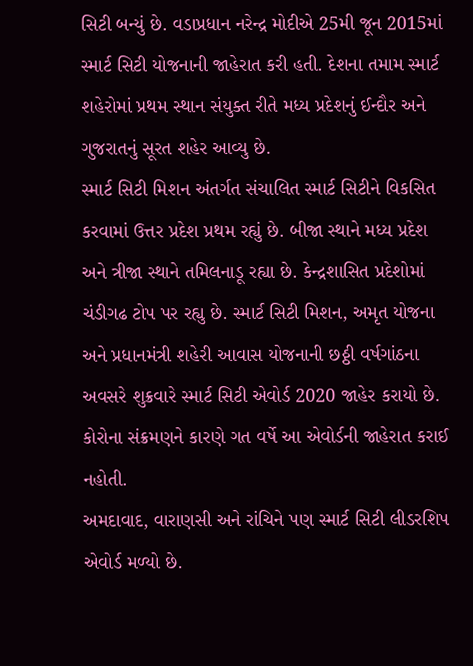સિટી બન્યું છે. વડાપ્રધાન નરેન્દ્ર મોદીએ 25મી જૂન 2015માં સ્માર્ટ સિટી યોજનાની જાહેરાત કરી હતી. દેશના તમામ સ્માર્ટ શહેરોમાં પ્રથમ સ્થાન સંયુક્ત રીતે મધ્ય પ્રદેશનું ઈન્દૌર અને ગુજરાતનું સૂરત શહેર આવ્યુ છે.
સ્માર્ટ સિટી મિશન અંતર્ગત સંચાલિત સ્માર્ટ સિટીને વિકસિત કરવામાં ઉત્તર પ્રદેશ પ્રથમ રહ્યું છે. બીજા સ્થાને મધ્ય પ્રદેશ અને ત્રીજા સ્થાને તમિલનાડૂ રહ્યા છે. કેન્દ્રશાસિત પ્રદેશોમાં ચંડીગઢ ટોપ પર રહ્યુ છે. સ્માર્ટ સિટી મિશન, અમૃત યોજના અને પ્રધાનમંત્રી શહેરી આવાસ યોજનાની છઠ્ઠી વર્ષગાંઠના અવસરે શુક્રવારે સ્માર્ટ સિટી એવોર્ડ 2020 જાહેર કરાયો છે. કોરોના સંક્રમણને કારણે ગત વર્ષે આ એવોર્ડની જાહેરાત કરાઈ નહોતી.
અમદાવાદ, વારાણસી અને રાંચિને પણ સ્માર્ટ સિટી લીડરશિપ એવોર્ડ મળ્યો છે.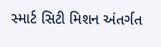સ્માર્ટ સિટી મિશન અંતર્ગત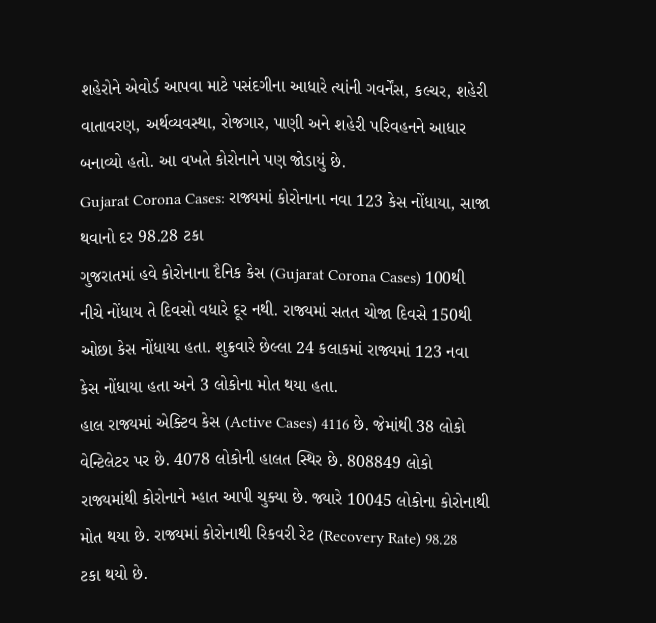શહેરોને એવોર્ડ આપવા માટે પસંદગીના આધારે ત્યાંની ગવર્નેંસ, કલ્ચર, શહેરી વાતાવરણ, અર્થવ્યવસ્થા, રોજગાર, પાણી અને શહેરી પરિવહનને આધાર બનાવ્યો હતો. આ વખતે કોરોનાને પણ જોડાયું છે.
Gujarat Corona Cases: રાજ્યમાં કોરોનાના નવા 123 કેસ નોંધાયા, સાજા થવાનો દર 98.28 ટકા
ગુજરાતમાં હવે કોરોનાના દૈનિક કેસ (Gujarat Corona Cases) 100થી નીચે નોંધાય તે દિવસો વધારે દૂર નથી. રાજ્યમાં સતત ચોજા દિવસે 150થી ઓછા કેસ નોંધાયા હતા. શુક્રવારે છેલ્લા 24 કલાકમાં રાજ્યમાં 123 નવા કેસ નોંધાયા હતા અને 3 લોકોના મોત થયા હતા.
હાલ રાજ્યમાં એક્ટિવ કેસ (Active Cases) 4116 છે. જેમાંથી 38 લોકો વેન્ટિલેટર પર છે. 4078 લોકોની હાલત સ્થિર છે. 808849 લોકો રાજ્યમાંથી કોરોનાને મ્હાત આપી ચુક્યા છે. જ્યારે 10045 લોકોના કોરોનાથી મોત થયા છે. રાજ્યમાં કોરોનાથી રિકવરી રેટ (Recovery Rate) 98.28 ટકા થયો છે.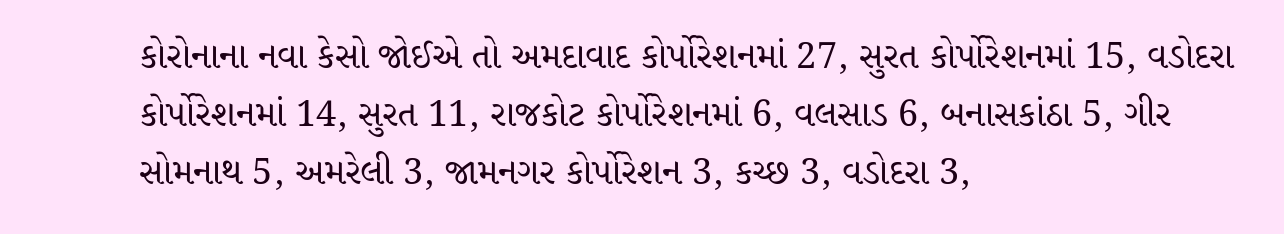કોરોનાના નવા કેસો જોઈએ તો અમદાવાદ કોર્પોરેશનમાં 27, સુરત કોર્પોરેશનમાં 15, વડોદરા કોર્પોરેશનમાં 14, સુરત 11, રાજકોટ કોર્પોરેશનમાં 6, વલસાડ 6, બનાસકાંઠા 5, ગીર સોમનાથ 5, અમરેલી 3, જામનગર કોર્પોરેશન 3, કચ્છ 3, વડોદરા 3,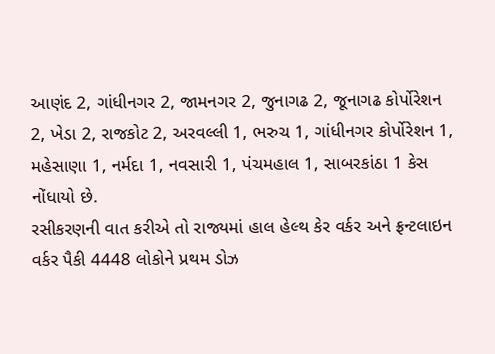આણંદ 2, ગાંધીનગર 2, જામનગર 2, જુનાગઢ 2, જૂનાગઢ કોર્પોરેશન 2, ખેડા 2, રાજકોટ 2, અરવલ્લી 1, ભરુચ 1, ગાંધીનગર કોર્પોરેશન 1, મહેસાણા 1, નર્મદા 1, નવસારી 1, પંચમહાલ 1, સાબરકાંઠા 1 કેસ નોંધાયો છે.
રસીકરણની વાત કરીએ તો રાજ્યમાં હાલ હેલ્થ કેર વર્કર અને ફ્રન્ટલાઇન વર્કર પૈકી 4448 લોકોને પ્રથમ ડોઝ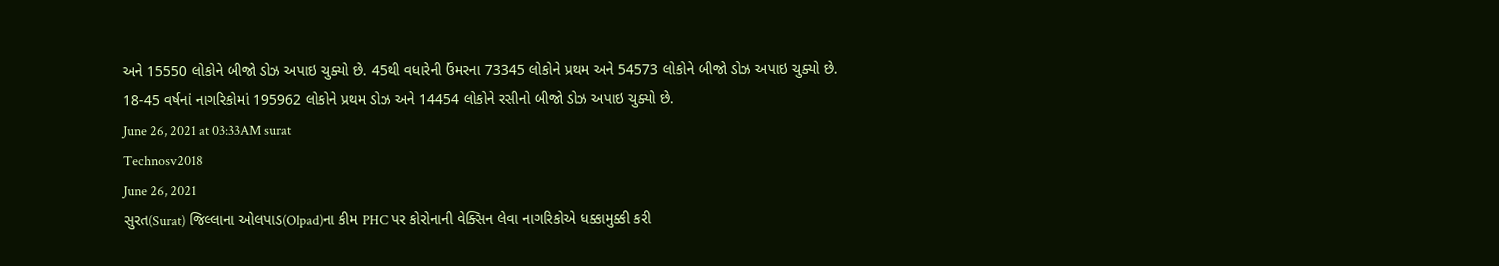અને 15550 લોકોને બીજો ડોઝ અપાઇ ચુક્યો છે. 45થી વધારેની ઉંમરના 73345 લોકોને પ્રથમ અને 54573 લોકોને બીજો ડોઝ અપાઇ ચુક્યો છે. 18-45 વર્ષનાં નાગરિકોમાં 195962 લોકોને પ્રથમ ડોઝ અને 14454 લોકોને રસીનો બીજો ડોઝ અપાઇ ચુક્યો છે.
June 26, 2021 at 03:33AM surat
Technosv2018
June 26, 2021
સુરત(Surat) જિલ્લાના ઓલપાડ(Olpad)ના કીમ PHC પર કોરોનાની વેક્સિન લેવા નાગરિકોએ ધક્કામુક્કી કરી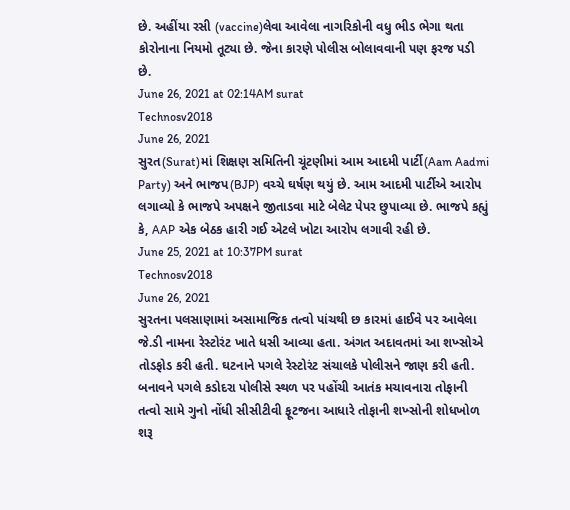છે. અહીંયા રસી (vaccine)લેવા આવેલા નાગરિકોની વધુ ભીડ ભેગા થતા કોરોનાના નિયમો તૂટ્યા છે. જેના કારણે પોલીસ બોલાવવાની પણ ફરજ પડી છે.
June 26, 2021 at 02:14AM surat
Technosv2018
June 26, 2021
સુરત(Surat)માં શિક્ષણ સમિતિની ચૂંટણીમાં આમ આદમી પાર્ટી(Aam Aadmi Party) અને ભાજપ(BJP) વચ્ચે ઘર્ષણ થયું છે. આમ આદમી પાર્ટીએ આરોપ લગાવ્યો કે ભાજપે અપક્ષને જીતાડવા માટે બેલેટ પેપર છુપાવ્યા છે. ભાજપે કહ્યું કે, AAP એક બેઠક હારી ગઈ એટલે ખોટા આરોપ લગાવી રહી છે.
June 25, 2021 at 10:37PM surat
Technosv2018
June 26, 2021
સુરતના પલસાણામાં અસામાજિક તત્વો પાંચથી છ કારમાં હાઈવે પર આવેલા જે.ડી નામના રેસ્ટોરંટ ખાતે ધસી આવ્યા હતા. અંગત અદાવતમાં આ શખ્સોએ તોડફોડ કરી હતી. ઘટનાને પગલે રેસ્ટોરંટ સંચાલકે પોલીસને જાણ કરી હતી. બનાવને પગલે કડોદરા પોલીસે સ્થળ પર પહોંચી આતંક મચાવનારા તોફાની તત્વો સામે ગુનો નોંધી સીસીટીવી ફૂટજના આધારે તોફાની શખ્સોની શોધખોળ શરૂ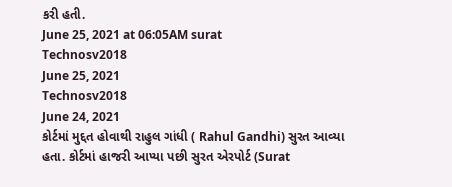કરી હતી.
June 25, 2021 at 06:05AM surat
Technosv2018
June 25, 2021
Technosv2018
June 24, 2021
કોર્ટમાં મુદ્દત હોવાથી રાહુલ ગાંધી ( Rahul Gandhi) સુરત આવ્યા હતા. કોર્ટમાં હાજરી આપ્યા પછી સુરત એરપોર્ટ (Surat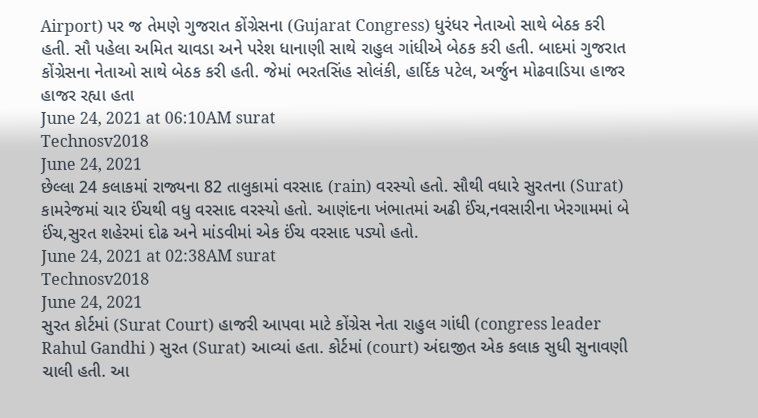Airport) પર જ તેમણે ગુજરાત કોંગ્રેસના (Gujarat Congress) ધુરંધર નેતાઓ સાથે બેઠક કરી હતી. સૌ પહેલા અમિત ચાવડા અને પરેશ ધાનાણી સાથે રાહુલ ગાંધીએ બેઠક કરી હતી. બાદમાં ગુજરાત કોંગ્રેસના નેતાઓ સાથે બેઠક કરી હતી. જેમાં ભરતસિંહ સોલંકી, હાર્દિક પટેલ, અર્જુન મોઢવાડિયા હાજર હાજર રહ્યા હતા
June 24, 2021 at 06:10AM surat
Technosv2018
June 24, 2021
છેલ્લા 24 કલાકમાં રાજ્યના 82 તાલુકામાં વરસાદ (rain) વરસ્યો હતો. સૌથી વધારે સુરતના (Surat) કામરેજમાં ચાર ઈંચથી વધુ વરસાદ વરસ્યો હતો. આણંદના ખંભાતમાં અઢી ઈંચ,નવસારીના ખેરગામમાં બે ઈંચ,સુરત શહેરમાં દોઢ અને માંડવીમાં એક ઈંચ વરસાદ પડ્યો હતો.
June 24, 2021 at 02:38AM surat
Technosv2018
June 24, 2021
સુરત કોર્ટમાં (Surat Court) હાજરી આપવા માટે કોંગ્રેસ નેતા રાહુલ ગાંધી (congress leader Rahul Gandhi ) સુરત (Surat) આવ્યાં હતા. કોર્ટમાં (court) અંદાજીત એક કલાક સુધી સુનાવણી ચાલી હતી. આ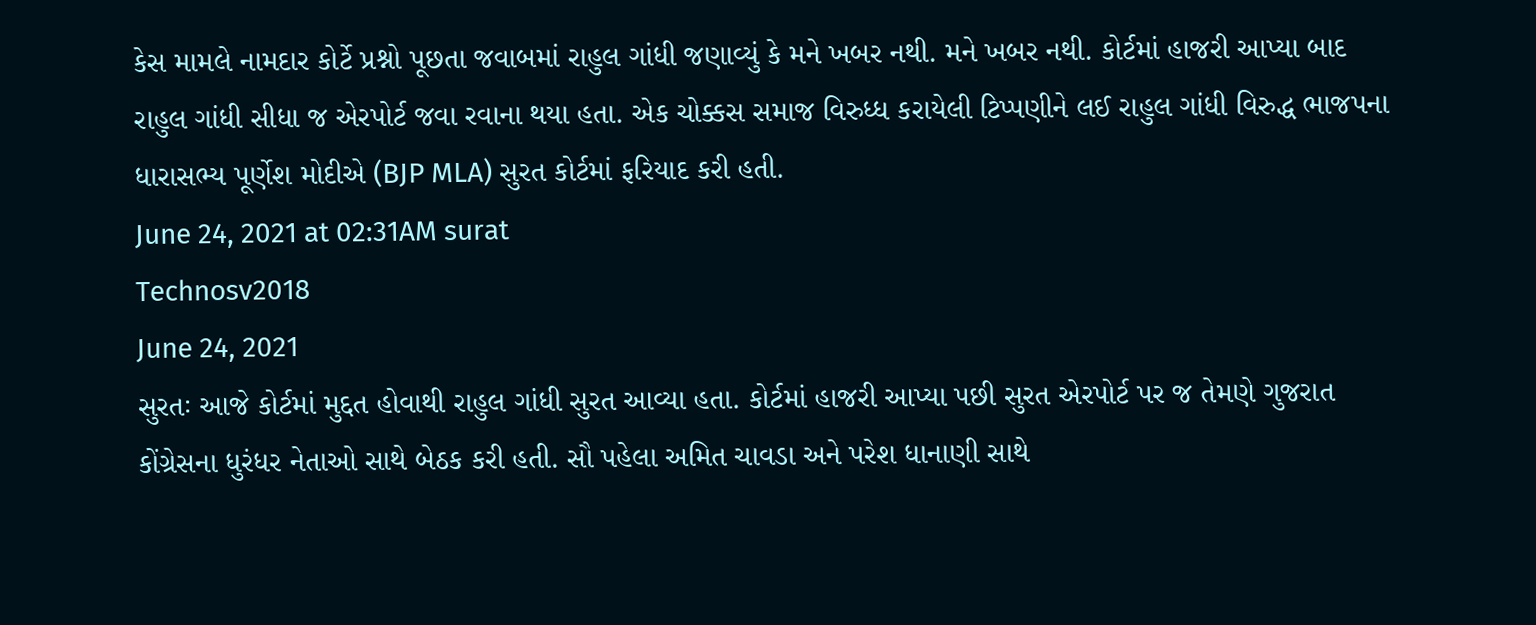કેસ મામલે નામદાર કોર્ટે પ્રશ્નો પૂછતા જવાબમાં રાહુલ ગાંધી જણાવ્યું કે મને ખબર નથી. મને ખબર નથી. કોર્ટમાં હાજરી આપ્યા બાદ રાહુલ ગાંધી સીધા જ એરપોર્ટ જવા રવાના થયા હતા. એક ચોક્કસ સમાજ વિરુધ્ધ કરાયેલી ટિપ્પણીને લઈ રાહુલ ગાંધી વિરુદ્ધ ભાજપના ધારાસભ્ય પૂર્ણેશ મોદીએ (BJP MLA) સુરત કોર્ટમાં ફરિયાદ કરી હતી.
June 24, 2021 at 02:31AM surat
Technosv2018
June 24, 2021
સુરતઃ આજે કોર્ટમાં મુદ્દત હોવાથી રાહુલ ગાંધી સુરત આવ્યા હતા. કોર્ટમાં હાજરી આપ્યા પછી સુરત એરપોર્ટ પર જ તેમણે ગુજરાત કોંગ્રેસના ધુરંધર નેતાઓ સાથે બેઠક કરી હતી. સૌ પહેલા અમિત ચાવડા અને પરેશ ધાનાણી સાથે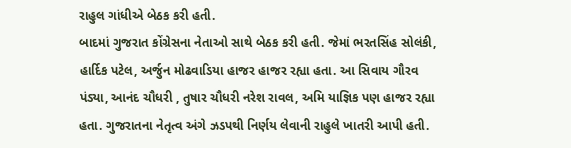રાહુલ ગાંધીએ બેઠક કરી હતી.
બાદમાં ગુજરાત કોંગ્રેસના નેતાઓ સાથે બેઠક કરી હતી. જેમાં ભરતસિંહ સોલંકી, હાર્દિક પટેલ, અર્જુન મોઢવાડિયા હાજર હાજર રહ્યા હતા. આ સિવાય ગૌરવ પંડ્યા, આનંદ ચૌધરી , તુષાર ચૌધરી નરેશ રાવલ, અમિ યાજ્ઞિક પણ હાજર રહ્યા હતા. ગુજરાતના નેતૃત્વ અંગે ઝડપથી નિર્ણય લેવાની રાહુલે ખાતરી આપી હતી.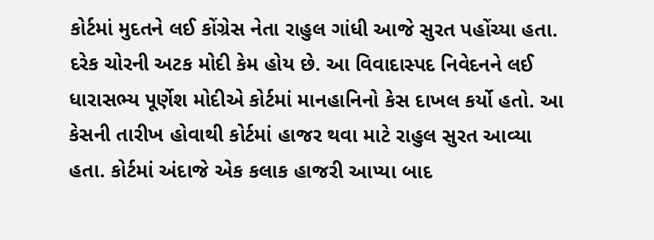કોર્ટમાં મુદતને લઈ કોંગ્રેસ નેતા રાહુલ ગાંધી આજે સુરત પહોંચ્યા હતા. દરેક ચોરની અટક મોદી કેમ હોય છે. આ વિવાદાસ્પદ નિવેદનને લઈ ધારાસભ્ય પૂર્ણેશ મોદીએ કોર્ટમાં માનહાનિનો કેસ દાખલ કર્યો હતો. આ કેસની તારીખ હોવાથી કોર્ટમાં હાજર થવા માટે રાહુલ સુરત આવ્યા હતા. કોર્ટમાં અંદાજે એક કલાક હાજરી આપ્યા બાદ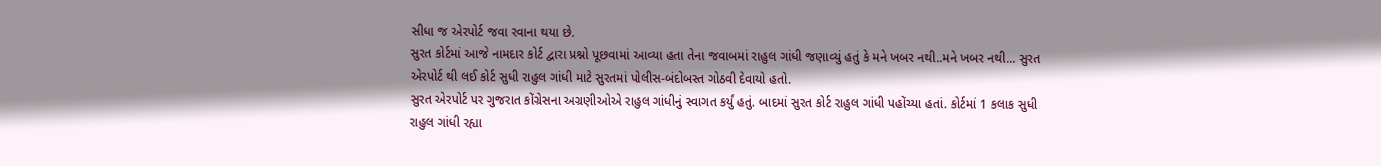સીધા જ એરપોર્ટ જવા રવાના થયા છે.
સુરત કોર્ટમાં આજે નામદાર કોર્ટ દ્વારા પ્રશ્નો પૂછવામાં આવ્યા હતા તેના જવાબમાં રાહુલ ગાંધી જણાવ્યું હતું કે મને ખબર નથી..મને ખબર નથી... સુરત એરપોર્ટ થી લઈ કોર્ટ સુધી રાહુલ ગાંધી માટે સુરતમાં પોલીસ-બંદોબસ્ત ગોઠવી દેવાયો હતો.
સુરત એરપોર્ટ પર ગુજરાત કોંગ્રેસના અગ્રણીઓએ રાહુલ ગાંધીનું સ્વાગત કર્યું હતું. બાદમાં સુરત કોર્ટ રાહુલ ગાંધી પહોંચ્યા હતાં. કોર્ટમાં 1 કલાક સુધી રાહુલ ગાંધી રહ્યા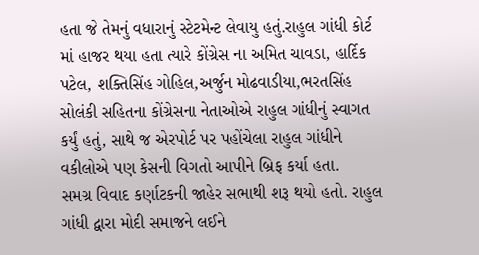હતા જે તેમનું વધારાનું સ્ટેટમેન્ટ લેવાયુ હતું.રાહુલ ગાંધી કોર્ટ માં હાજર થયા હતા ત્યારે કોંગ્રેસ ના અમિત ચાવડા, હાર્દિક પટેલ, શક્તિસિંહ ગોહિલ,અર્જુન મોઢવાડીયા,ભરતસિંહ સોલંકી સહિતના કોંગ્રેસના નેતાઓએ રાહુલ ગાંધીનું સ્વાગત કર્યું હતું, સાથે જ એરપોર્ટ પર પહોંચેલા રાહુલ ગાંધીને વકીલોએ પણ કેસની વિગતો આપીને બ્રિફ કર્યા હતા.
સમગ્ર વિવાદ કર્ણાટકની જાહેર સભાથી શરૂ થયો હતો. રાહુલ ગાંધી દ્વારા મોદી સમાજને લઈને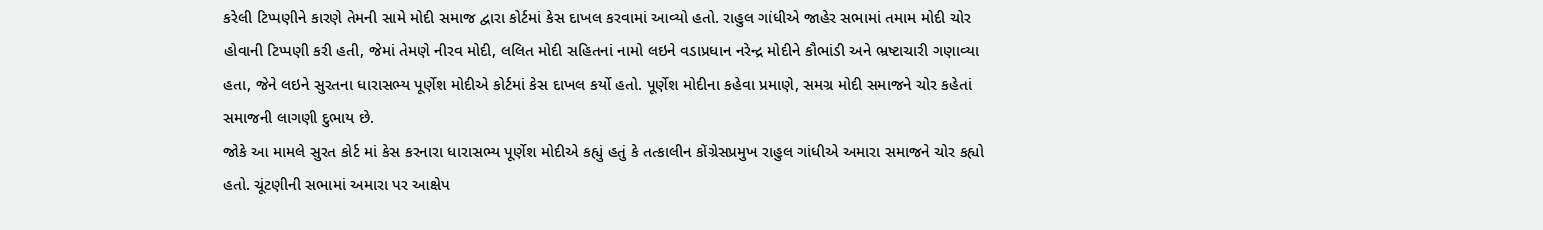કરેલી ટિપ્પણીને કારણે તેમની સામે મોદી સમાજ દ્વારા કોર્ટમાં કેસ દાખલ કરવામાં આવ્યો હતો. રાહુલ ગાંધીએ જાહેર સભામાં તમામ મોદી ચોર હોવાની ટિપ્પણી કરી હતી, જેમાં તેમણે નીરવ મોદી, લલિત મોદી સહિતનાં નામો લઇને વડાપ્રધાન નરેન્દ્ર મોદીને કૌભાંડી અને ભ્રષ્ટાચારી ગણાવ્યા હતા, જેને લઇને સુરતના ધારાસભ્ય પૂર્ણેશ મોદીએ કોર્ટમાં કેસ દાખલ કર્યો હતો. પૂર્ણેશ મોદીના કહેવા પ્રમાણે, સમગ્ર મોદી સમાજને ચોર કહેતાં સમાજની લાગણી દુભાય છે.
જોકે આ મામલે સુરત કોર્ટ માં કેસ કરનારા ધારાસભ્ય પૂર્ણેશ મોદીએ કહ્યું હતું કે તત્કાલીન કોંગ્રેસપ્રમુખ રાહુલ ગાંધીએ અમારા સમાજને ચોર કહ્યો હતો. ચૂંટણીની સભામાં અમારા પર આક્ષેપ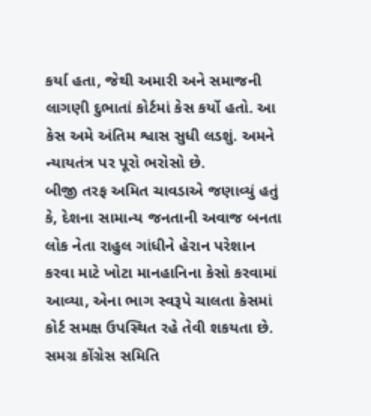કર્યા હતા, જેથી અમારી અને સમાજની લાગણી દુભાતાં કોર્ટમાં કેસ કર્યો હતો. આ કેસ અમે અંતિમ શ્વાસ સુધી લડશું. અમને ન્યાયતંત્ર પર પૂરો ભરોસો છે.
બીજી તરફ અમિત ચાવડાએ જણાવ્યું હતું કે, દેશના સામાન્ય જનતાની અવાજ બનતા લોક નેતા રાહુલ ગાંધીને હેરાન પરેશાન કરવા માટે ખોટા માનહાનિના કેસો કરવામાં આવ્યા, એના ભાગ સ્વરૂપે ચાલતા કેસમાં કોર્ટ સમક્ષ ઉપસ્થિત રહે તેવી શકયતા છે. સમગ્ર કોંગ્રેસ સમિતિ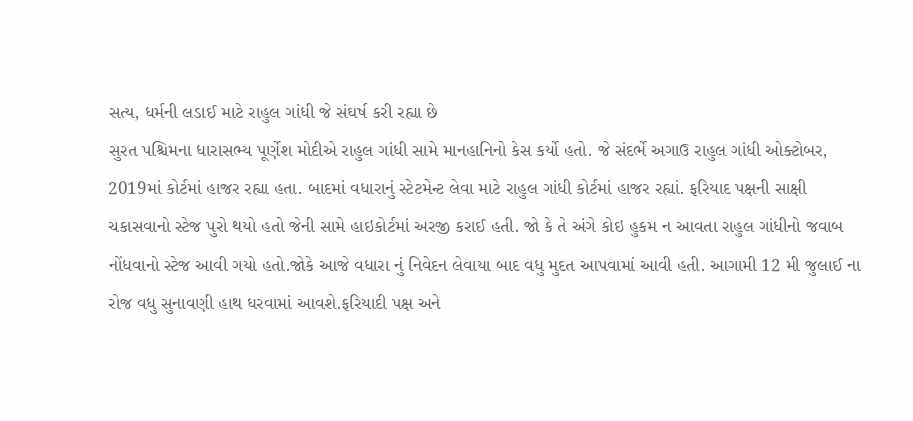સત્ય, ધર્મની લડાઈ માટે રાહુલ ગાંધી જે સંઘર્ષ કરી રહ્યા છે
સુરત પશ્ચિમના ધારાસભ્ય પૂર્ણેશ મોદીએ રાહુલ ગાંધી સામે માનહાનિનો કેસ કર્યો હતો. જે સંદર્ભે અગાઉ રાહુલ ગાંધી ઓક્ટોબર, 2019માં કોર્ટમાં હાજર રહ્યા હતા. બાદમાં વધારાનું સ્ટેટમેન્ટ લેવા માટે રાહુલ ગાંધી કોર્ટમાં હાજર રહ્યાં. ફરિયાદ પક્ષની સાક્ષી ચકાસવાનો સ્ટેજ પુરો થયો હતો જેની સામે હાઇકોર્ટમાં અરજી કરાઈ હતી. જો કે તે અંગે કોઇ હુકમ ન આવતા રાહુલ ગાંધીનો જવાબ નોંધવાનો સ્ટેજ આવી ગયો હતો.જોકે આજે વધારા નું નિવેદન લેવાયા બાદ વધુ મુદત આપવામાં આવી હતી. આગામી 12 મી જુલાઈ ના રોજ વધુ સુનાવણી હાથ ધરવામાં આવશે.ફરિયાદી પક્ષ અને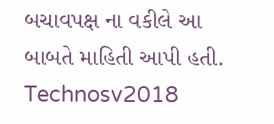બચાવપક્ષ ના વકીલે આ બાબતે માહિતી આપી હતી.
Technosv2018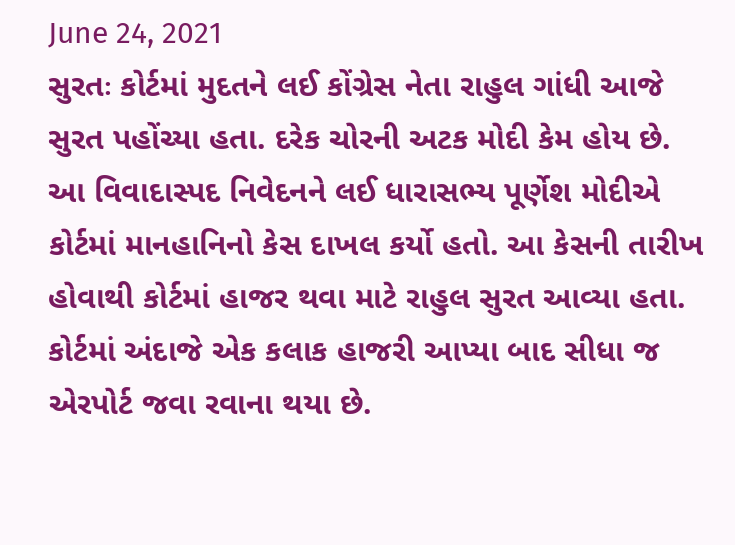June 24, 2021
સુરતઃ કોર્ટમાં મુદતને લઈ કોંગ્રેસ નેતા રાહુલ ગાંધી આજે સુરત પહોંચ્યા હતા. દરેક ચોરની અટક મોદી કેમ હોય છે. આ વિવાદાસ્પદ નિવેદનને લઈ ધારાસભ્ય પૂર્ણેશ મોદીએ કોર્ટમાં માનહાનિનો કેસ દાખલ કર્યો હતો. આ કેસની તારીખ હોવાથી કોર્ટમાં હાજર થવા માટે રાહુલ સુરત આવ્યા હતા. કોર્ટમાં અંદાજે એક કલાક હાજરી આપ્યા બાદ સીધા જ એરપોર્ટ જવા રવાના થયા છે.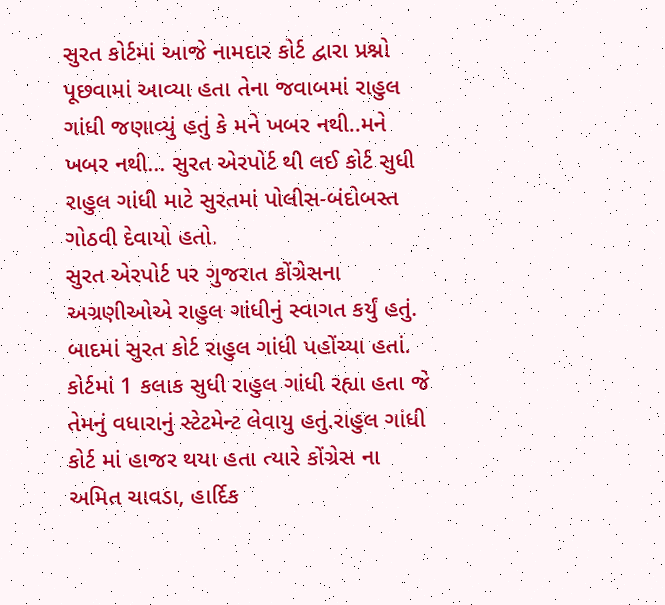સુરત કોર્ટમાં આજે નામદાર કોર્ટ દ્વારા પ્રશ્નો પૂછવામાં આવ્યા હતા તેના જવાબમાં રાહુલ ગાંધી જણાવ્યું હતું કે મને ખબર નથી..મને ખબર નથી... સુરત એરપોર્ટ થી લઈ કોર્ટ સુધી રાહુલ ગાંધી માટે સુરતમાં પોલીસ-બંદોબસ્ત ગોઠવી દેવાયો હતો.
સુરત એરપોર્ટ પર ગુજરાત કોંગ્રેસના અગ્રણીઓએ રાહુલ ગાંધીનું સ્વાગત કર્યું હતું. બાદમાં સુરત કોર્ટ રાહુલ ગાંધી પહોંચ્યા હતાં. કોર્ટમાં 1 કલાક સુધી રાહુલ ગાંધી રહ્યા હતા જે તેમનું વધારાનું સ્ટેટમેન્ટ લેવાયુ હતું.રાહુલ ગાંધી કોર્ટ માં હાજર થયા હતા ત્યારે કોંગ્રેસ ના અમિત ચાવડા, હાર્દિક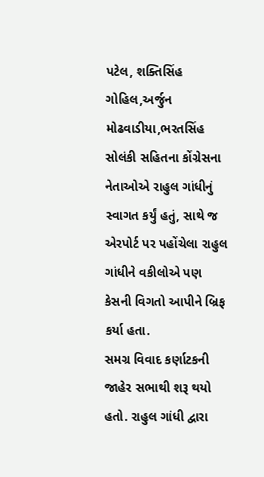પટેલ, શક્તિસિંહ ગોહિલ,અર્જુન મોઢવાડીયા,ભરતસિંહ સોલંકી સહિતના કોંગ્રેસના નેતાઓએ રાહુલ ગાંધીનું સ્વાગત કર્યું હતું, સાથે જ એરપોર્ટ પર પહોંચેલા રાહુલ ગાંધીને વકીલોએ પણ કેસની વિગતો આપીને બ્રિફ કર્યા હતા.
સમગ્ર વિવાદ કર્ણાટકની જાહેર સભાથી શરૂ થયો હતો. રાહુલ ગાંધી દ્વારા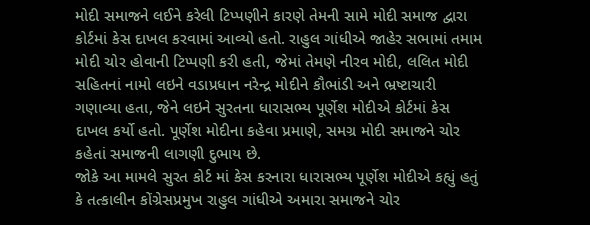મોદી સમાજને લઈને કરેલી ટિપ્પણીને કારણે તેમની સામે મોદી સમાજ દ્વારા કોર્ટમાં કેસ દાખલ કરવામાં આવ્યો હતો. રાહુલ ગાંધીએ જાહેર સભામાં તમામ મોદી ચોર હોવાની ટિપ્પણી કરી હતી, જેમાં તેમણે નીરવ મોદી, લલિત મોદી સહિતનાં નામો લઇને વડાપ્રધાન નરેન્દ્ર મોદીને કૌભાંડી અને ભ્રષ્ટાચારી ગણાવ્યા હતા, જેને લઇને સુરતના ધારાસભ્ય પૂર્ણેશ મોદીએ કોર્ટમાં કેસ દાખલ કર્યો હતો. પૂર્ણેશ મોદીના કહેવા પ્રમાણે, સમગ્ર મોદી સમાજને ચોર કહેતાં સમાજની લાગણી દુભાય છે.
જોકે આ મામલે સુરત કોર્ટ માં કેસ કરનારા ધારાસભ્ય પૂર્ણેશ મોદીએ કહ્યું હતું કે તત્કાલીન કોંગ્રેસપ્રમુખ રાહુલ ગાંધીએ અમારા સમાજને ચોર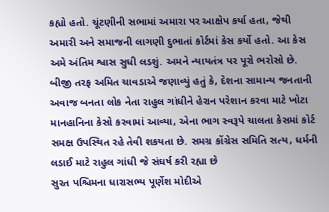કહ્યો હતો. ચૂંટણીની સભામાં અમારા પર આક્ષેપ કર્યા હતા, જેથી અમારી અને સમાજની લાગણી દુભાતાં કોર્ટમાં કેસ કર્યો હતો. આ કેસ અમે અંતિમ શ્વાસ સુધી લડશું. અમને ન્યાયતંત્ર પર પૂરો ભરોસો છે.
બીજી તરફ અમિત ચાવડાએ જણાવ્યું હતું કે, દેશના સામાન્ય જનતાની અવાજ બનતા લોક નેતા રાહુલ ગાંધીને હેરાન પરેશાન કરવા માટે ખોટા માનહાનિના કેસો કરવામાં આવ્યા, એના ભાગ સ્વરૂપે ચાલતા કેસમાં કોર્ટ સમક્ષ ઉપસ્થિત રહે તેવી શકયતા છે. સમગ્ર કોંગ્રેસ સમિતિ સત્ય, ધર્મની લડાઈ માટે રાહુલ ગાંધી જે સંઘર્ષ કરી રહ્યા છે
સુરત પશ્ચિમના ધારાસભ્ય પૂર્ણેશ મોદીએ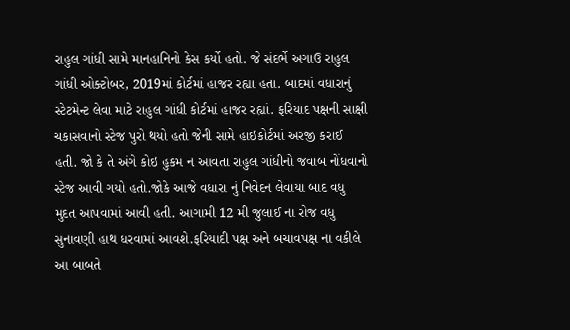રાહુલ ગાંધી સામે માનહાનિનો કેસ કર્યો હતો. જે સંદર્ભે અગાઉ રાહુલ ગાંધી ઓક્ટોબર, 2019માં કોર્ટમાં હાજર રહ્યા હતા. બાદમાં વધારાનું સ્ટેટમેન્ટ લેવા માટે રાહુલ ગાંધી કોર્ટમાં હાજર રહ્યાં. ફરિયાદ પક્ષની સાક્ષી ચકાસવાનો સ્ટેજ પુરો થયો હતો જેની સામે હાઇકોર્ટમાં અરજી કરાઈ હતી. જો કે તે અંગે કોઇ હુકમ ન આવતા રાહુલ ગાંધીનો જવાબ નોંધવાનો સ્ટેજ આવી ગયો હતો.જોકે આજે વધારા નું નિવેદન લેવાયા બાદ વધુ મુદત આપવામાં આવી હતી. આગામી 12 મી જુલાઈ ના રોજ વધુ સુનાવણી હાથ ધરવામાં આવશે.ફરિયાદી પક્ષ અને બચાવપક્ષ ના વકીલે આ બાબતે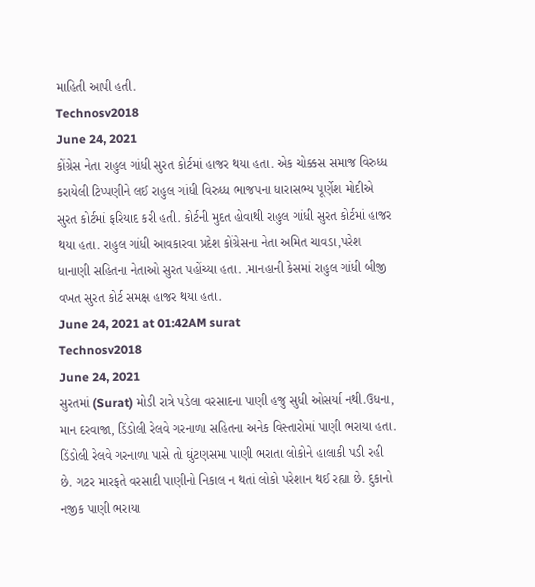માહિતી આપી હતી.
Technosv2018
June 24, 2021
કોંગ્રેસ નેતા રાહુલ ગાંધી સુરત કોર્ટમાં હાજર થયા હતા. એક ચોક્કસ સમાજ વિરુધ્ધ કરાયેલી ટિપ્પણીને લઈ રાહુલ ગાંધી વિરુધ્ધ ભાજપના ધારાસભ્ય પૂર્ણેશ મોદીએ સુરત કોર્ટમાં ફરિયાદ કરી હતી. કોર્ટની મુદત હોવાથી રાહુલ ગાંધી સુરત કોર્ટમાં હાજર થયા હતા. રાહુલ ગાંધી આવકારવા પ્રદેશ કોંગ્રેસના નેતા અમિત ચાવડા,પરેશ ધાનાણી સહિતના નેતાઓ સુરત પહોંચ્યા હતા. .માનહાની કેસમાં રાહુલ ગાંધી બીજી વખત સુરત કોર્ટ સમક્ષ હાજર થયા હતા.
June 24, 2021 at 01:42AM surat
Technosv2018
June 24, 2021
સુરતમાં (Surat) મોડી રાત્રે પડેલા વરસાદના પાણી હજુ સુધી ઓસર્યા નથી.ઉધના, માન દરવાજા, ડિંડોલી રેલવે ગરનાળા સહિતના અનેક વિસ્તારોમાં પાણી ભરાયા હતા. ડિંડોલી રેલવે ગરનાળા પાસે તો ઘુંટણસમા પાણી ભરાતા લોકોને હાલાકી પડી રહી છે. ગટર મારફતે વરસાદી પાણીનો નિકાલ ન થતાં લોકો પરેશાન થઈ રહ્યા છે. દુકાનો નજીક પાણી ભરાયા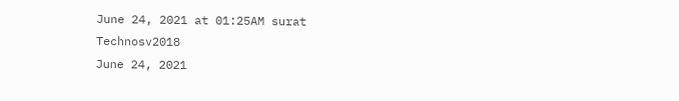June 24, 2021 at 01:25AM surat
Technosv2018
June 24, 2021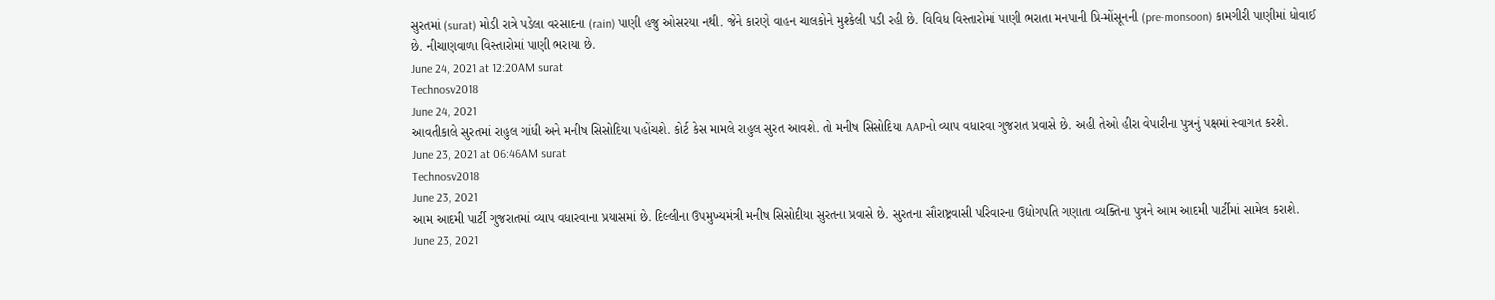સુરતમાં (surat) મોડી રાત્રે પડેલા વરસાદના (rain) પાણી હજુ ઓસરયા નથી. જેને કારણે વાહન ચાલકોને મુશ્કેલી પડી રહી છે. વિવિધ વિસ્તારોમાં પાણી ભરાતા મનપાની પ્રિ-મોંસૂનની (pre-monsoon) કામગીરી પાણીમાં ધોવાઈ છે. નીચાણવાળા વિસ્તારોમાં પાણી ભરાયા છે.
June 24, 2021 at 12:20AM surat
Technosv2018
June 24, 2021
આવતીકાલે સુરતમાં રાહુલ ગાંધી અને મનીષ સિસોદિયા પહોંચશે. કોર્ટ કેસ મામલે રાહુલ સુરત આવશે. તો મનીષ સિસોદિયા AAPનો વ્યાપ વધારવા ગુજરાત પ્રવાસે છે. અહી તેઓ હીરા વેપારીના પુત્રનું પક્ષમાં સ્વાગત કરશે.
June 23, 2021 at 06:46AM surat
Technosv2018
June 23, 2021
આમ આદમી પાર્ટી ગુજરાતમાં વ્યાપ વધારવાના પ્રયાસમાં છે. દિલ્લીના ઉપમુખ્યમંત્રી મનીષ સિસોદીયા સુરતના પ્રવાસે છે. સુરતના સૌરાષ્ટ્રવાસી પરિવારના ઉદ્યોગપતિ ગણાતા વ્યક્તિના પુત્રને આમ આદમી પાર્ટીમાં સામેલ કરાશે.
June 23, 2021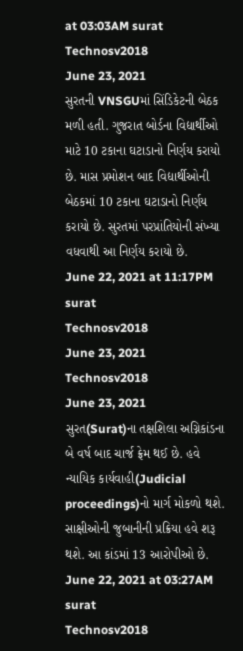at 03:03AM surat
Technosv2018
June 23, 2021
સુરતની VNSGUમાં સિંડિકેટની બેઠક મળી હતી. ગુજરાત બોર્ડના વિદ્યાર્થીઓ માટે 10 ટકાના ઘટાડાનો નિર્ણય કરાયો છે. માસ પ્રમોશન બાદ વિદ્યાર્થીઓની બેઠકમાં 10 ટકાના ઘટાડાનો નિર્ણય કરાયો છે. સુરતમાં પરપ્રાંતિયોની સંખ્યા વધવાથી આ નિર્ણય કરાયો છે.
June 22, 2021 at 11:17PM surat
Technosv2018
June 23, 2021
Technosv2018
June 23, 2021
સુરત(Surat)ના તક્ષશિલા અગ્નિકાંડના બે વર્ષ બાદ ચાર્જ ફ્રેમ થઈ છે. હવે ન્યાયિક કાર્યવાહી(Judicial proceedings)નો માર્ગ મોકળો થશે. સાક્ષીઓની જુબાનીની પ્રક્રિયા હવે શરૂ થશે. આ કાંડમાં 13 આરોપીઓ છે.
June 22, 2021 at 03:27AM surat
Technosv2018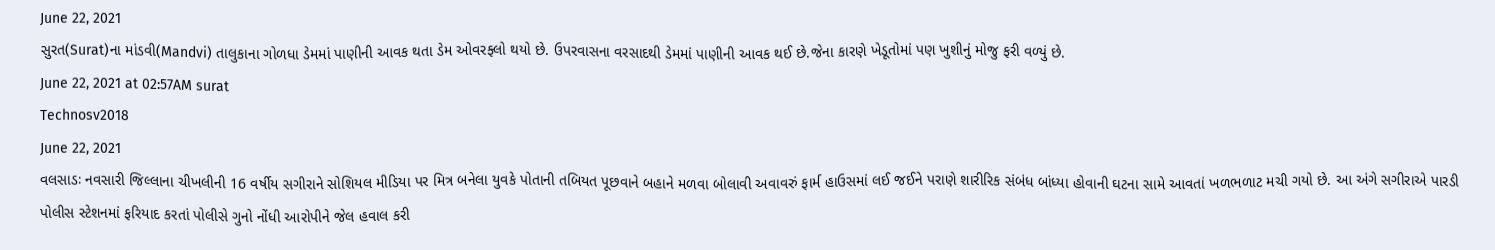June 22, 2021
સુરત(Surat)ના માંડવી(Mandvi) તાલુકાના ગોળધા ડેમમાં પાણીની આવક થતા ડેમ ઓવરફ્લો થયો છે. ઉપરવાસના વરસાદથી ડેમમાં પાણીની આવક થઈ છે.જેના કારણે ખેડૂતોમાં પણ ખુશીનું મોજુ ફરી વળ્યું છે.
June 22, 2021 at 02:57AM surat
Technosv2018
June 22, 2021
વલસાડઃ નવસારી જિલ્લાના ચીખલીની 16 વર્ષીય સગીરાને સોશિયલ મીડિયા પર મિત્ર બનેલા યુવકે પોતાની તબિયત પૂછવાને બહાને મળવા બોલાવી અવાવરું ફાર્મ હાઉસમાં લઈ જઈને પરાણે શારીરિક સંબંધ બાંધ્યા હોવાની ઘટના સામે આવતાં ખળભળાટ મચી ગયો છે. આ અંગે સગીરાએ પારડી પોલીસ સ્ટેશનમાં ફરિયાદ કરતાં પોલીસે ગુનો નોંધી આરોપીને જેલ હવાલ કરી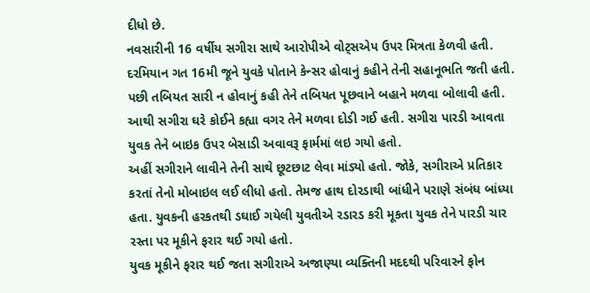દીધો છે.
નવસારીની 16 વર્ષીય સગીરા સાથે આરોપીએ વોટ્સએપ ઉપર મિત્રતા કેળવી હતી. દરમિયાન ગત 16મી જૂને યુવકે પોતાને કેન્સર હોવાનું કહીને તેની સહાનૂભતિ જતી હતી. પછી તબિયત સારી ન હોવાનું કહી તેને તબિયત પૂછવાને બહાને મળવા બોલાવી હતી. આથી સગીરા ઘરે કોઈને કહ્યા વગર તેને મળવા દોડી ગઈ હતી. સગીરા પારડી આવતા યુવક તેને બાઇક ઉપર બેસાડી અવાવરૂ ફાર્મમાં લઇ ગયો હતો.
અહીં સગીરાને લાવીને તેની સાથે છૂટછાટ લેવા માંડ્યો હતો. જોકે, સગીરાએ પ્રતિકાર કરતાં તેનો મોબાઇલ લઈ લીધો હતો. તેમજ હાથ દોરડાથી બાંધીને પરાણે સંબંધ બાંધ્યા હતા. યુવકની હરકતથી ડઘાઈ ગયેલી યુવતીએ રડારડ કરી મૂકતા યુવક તેને પારડી ચાર રસ્તા પર મૂકીને ફરાર થઈ ગયો હતો.
યુવક મૂકીને ફરાર થઈ જતા સગીરાએ અજાણ્યા વ્યક્તિની મદદથી પરિવારને ફોન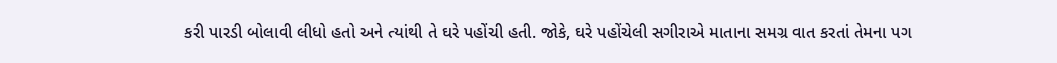કરી પારડી બોલાવી લીધો હતો અને ત્યાંથી તે ઘરે પહોંચી હતી. જોકે, ઘરે પહોંચેલી સગીરાએ માતાના સમગ્ર વાત કરતાં તેમના પગ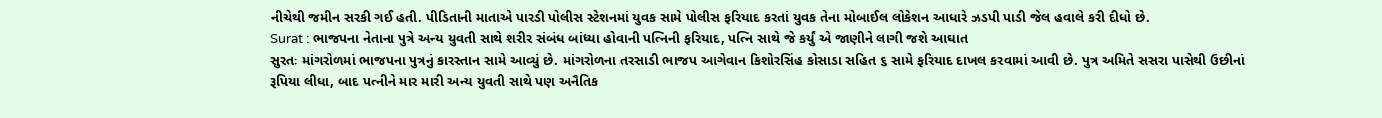નીચેથી જમીન સરકી ગઈ હતી. પીડિતાની માતાએ પારડી પોલીસ સ્ટેશનમાં યુવક સામે પોલીસ ફરિયાદ કરતાં યુવક તેના મોબાઈલ લોકેશન આધારે ઝડપી પાડી જેલ હવાલે કરી દીધો છે.
Surat : ભાજપના નેતાના પુત્રે અન્ય યુવતી સાથે શરીર સંબંધ બાંધ્યા હોવાની પત્નિની ફરિયાદ, પત્નિ સાથે જે કર્યું એ જાણીને લાગી જશે આઘાત
સુરતઃ માંગરોળમાં ભાજપના પુત્રનું કારસ્તાન સામે આવ્યું છે. માંગરોળના તરસાડી ભાજપ આગેવાન કિશોરસિંહ કોસાડા સહિત ૬ સામે ફરિયાદ દાખલ કરવામાં આવી છે. પુત્ર અમિતે સસરા પાસેથી ઉછીનાં રૂપિયા લીધા, બાદ પત્નીને માર મારી અન્ય યુવતી સાથે પણ અનૈતિક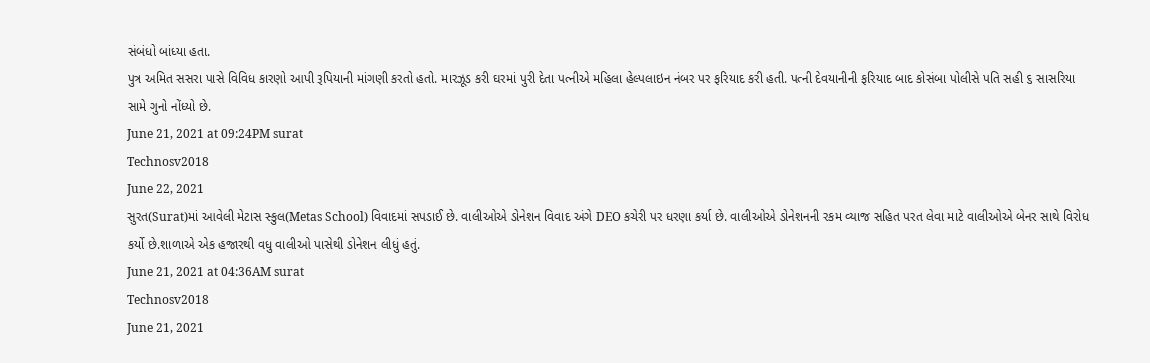સંબંધો બાંધ્યા હતા.
પુત્ર અમિત સસરા પાસે વિવિધ કારણો આપી રૂપિયાની માંગણી કરતો હતો. મારઝૂડ કરી ઘરમાં પુરી દેતા પત્નીએ મહિલા હેલ્પલાઇન નંબર પર ફરિયાદ કરી હતી. પત્ની દેવયાનીની ફરિયાદ બાદ કોસંબા પોલીસે પતિ સહી ૬ સાસરિયા સામે ગુનો નોંધ્યો છે.
June 21, 2021 at 09:24PM surat
Technosv2018
June 22, 2021
સુરત(Surat)માં આવેલી મેટાસ સ્કુલ(Metas School) વિવાદમાં સપડાઈ છે. વાલીઓએ ડોનેશન વિવાદ અંગે DEO કચેરી પર ધરણા કર્યા છે. વાલીઓએ ડોનેશનની રકમ વ્યાજ સહિત પરત લેવા માટે વાલીઓએ બેનર સાથે વિરોધ કર્યો છે.શાળાએ એક હજારથી વધુ વાલીઓ પાસેથી ડોનેશન લીધું હતું.
June 21, 2021 at 04:36AM surat
Technosv2018
June 21, 2021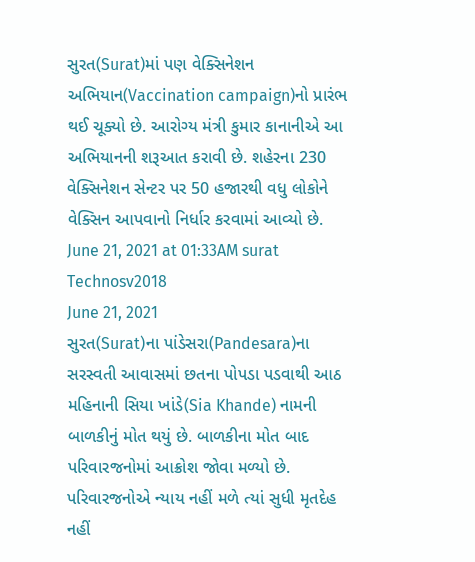સુરત(Surat)માં પણ વેક્સિનેશન અભિયાન(Vaccination campaign)નો પ્રારંભ થઈ ચૂક્યો છે. આરોગ્ય મંત્રી કુમાર કાનાનીએ આ અભિયાનની શરૂઆત કરાવી છે. શહેરના 230 વેક્સિનેશન સેન્ટર પર 50 હજારથી વધુ લોકોને વેક્સિન આપવાનો નિર્ધાર કરવામાં આવ્યો છે.
June 21, 2021 at 01:33AM surat
Technosv2018
June 21, 2021
સુરત(Surat)ના પાંડેસરા(Pandesara)ના સરસ્વતી આવાસમાં છતના પોપડા પડવાથી આઠ મહિનાની સિયા ખાંડે(Sia Khande) નામની બાળકીનું મોત થયું છે. બાળકીના મોત બાદ પરિવારજનોમાં આક્રોશ જોવા મળ્યો છે. પરિવારજનોએ ન્યાય નહીં મળે ત્યાં સુધી મૃતદેહ નહીં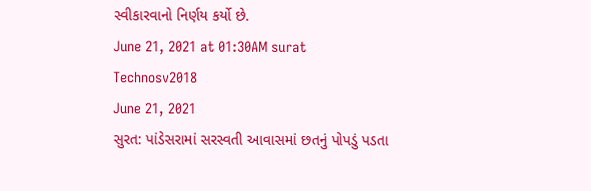સ્વીકારવાનો નિર્ણય કર્યો છે.
June 21, 2021 at 01:30AM surat
Technosv2018
June 21, 2021
સુરત: પાંડેસરામાં સરસ્વતી આવાસમાં છતનું પોપડું પડતા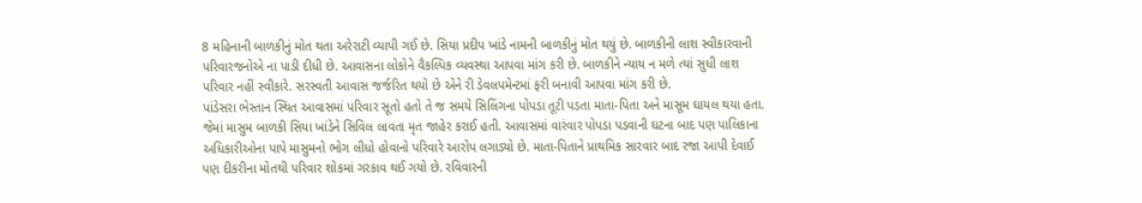8 મહિનાની બાળકીનું મોત થતા અરેરાટી વ્યાપી ગઈ છે. સિયા પ્રદીપ ખાંડે નામની બાળકીનું મોત થયું છે. બાળકીની લાશ સ્વીકારવાની પરિવારજનોએ ના પાડી દીધી છે. આવાસના લોકોને વૈકલ્પિક વ્યવસ્થા આપવા માંગ કરી છે. બાળકીને ન્યાય ન મળે ત્યાં સુધી લાશ પરિવાર નહીં સ્વીકારે. સરસ્વતી આવાસ જર્જરિત થયો છે એને રી ડેવલપમેન્ટમાં ફરી બનાવી આપવા માંગ કરી છે.
પાંડેસરા ભેસ્તાન સ્થિત આવાસમાં પરિવાર સૂતો હતો તે જ સમયે સિલિંગના પોપડા તૂટી પડતા માતા-પિતા અને માસૂમ ઘાયલ થયા હતા. જેમાં માસુમ બાળકી સિયા ખાંડેને સિવિલ લાવતા મૃત જાહેર કરાઈ હતી. આવાસમાં વારંવાર પોપડા પડવાની ઘટના બાદ પણ પાલિકાના અધિકારીઓના પાપે માસુમનો ભોગ લીધો હોવાનો પરિવારે આરોપ લગાડ્યો છે. માતા-પિતાને પ્રાથમિક સારવાર બાદ રજા આપી દેવાઈ પણ દીકરીના મોતથી પરિવાર શોકમાં ગરકાવ થઈ ગયો છે. રવિવારની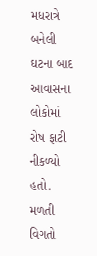મધરાત્રે બનેલી ઘટના બાદ આવાસના લોકોમાં રોષ ફાટી નીકળ્યો હતો.
મળતી વિગતો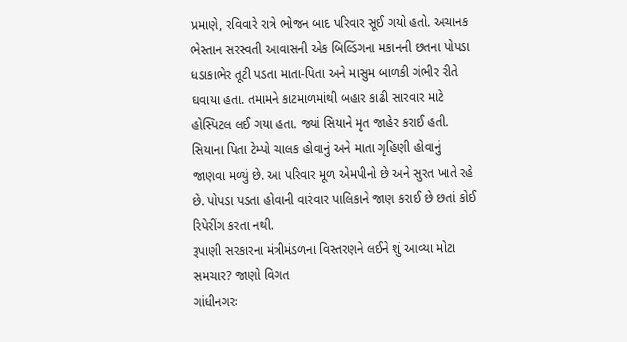પ્રમાણે, રવિવારે રાત્રે ભોજન બાદ પરિવાર સૂઈ ગયો હતો. અચાનક ભેસ્તાન સરસ્વતી આવાસની એક બિલ્ડિંગના મકાનની છતના પોપડા ધડાકાભેર તૂટી પડતા માતા-પિતા અને માસુમ બાળકી ગંભીર રીતે ઘવાયા હતા. તમામને કાટમાળમાંથી બહાર કાઢી સારવાર માટે હોસ્પિટલ લઈ ગયા હતા. જ્યાં સિયાને મૃત જાહેર કરાઈ હતી.
સિયાના પિતા ટેમ્પો ચાલક હોવાનું અને માતા ગૃહિણી હોવાનું જાણવા મળ્યું છે. આ પરિવાર મૂળ એમપીનો છે અને સુરત ખાતે રહે છે. પોપડા પડતા હોવાની વારંવાર પાલિકાને જાણ કરાઈ છે છતાં કોઈ રિપેરીંગ કરતા નથી.
રૂપાણી સરકારના મંત્રીમંડળના વિસ્તરણને લઈને શું આવ્યા મોટા સમચાર? જાણો વિગત
ગાંધીનગરઃ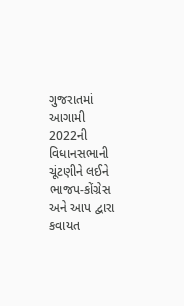ગુજરાતમાં આગામી 2022ની વિધાનસભાની ચૂંટણીને લઈને ભાજપ-કોંગ્રેસ અને આપ દ્વારા કવાયત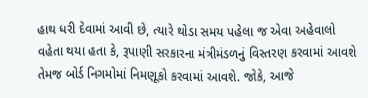હાથ ધરી દેવામાં આવી છે, ત્યારે થોડા સમય પહેલા જ એવા અહેવાલો વહેતા થયા હતા કે, રૂપાણી સરકારના મંત્રીમંડળનું વિસ્તરણ કરવામાં આવશે તેમજ બોર્ડ નિગમોમાં નિમણૂકો કરવામાં આવશે. જોકે, આજે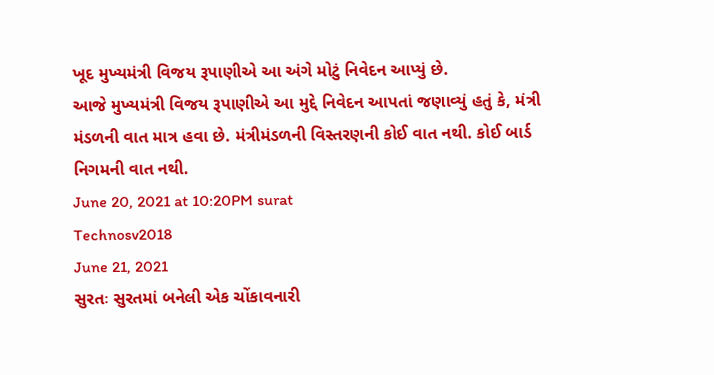ખૂદ મુખ્યમંત્રી વિજય રૂપાણીએ આ અંગે મોટું નિવેદન આપ્યું છે.
આજે મુખ્યમંત્રી વિજય રૂપાણીએ આ મુદ્દે નિવેદન આપતાં જણાવ્યું હતું કે, મંત્રી મંડળની વાત માત્ર હવા છે. મંત્રીમંડળની વિસ્તરણની કોઈ વાત નથી. કોઈ બાર્ડ નિગમની વાત નથી.
June 20, 2021 at 10:20PM surat
Technosv2018
June 21, 2021
સુરતઃ સુરતમાં બનેલી એક ચોંકાવનારી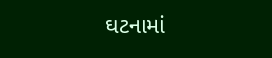ઘટનામાં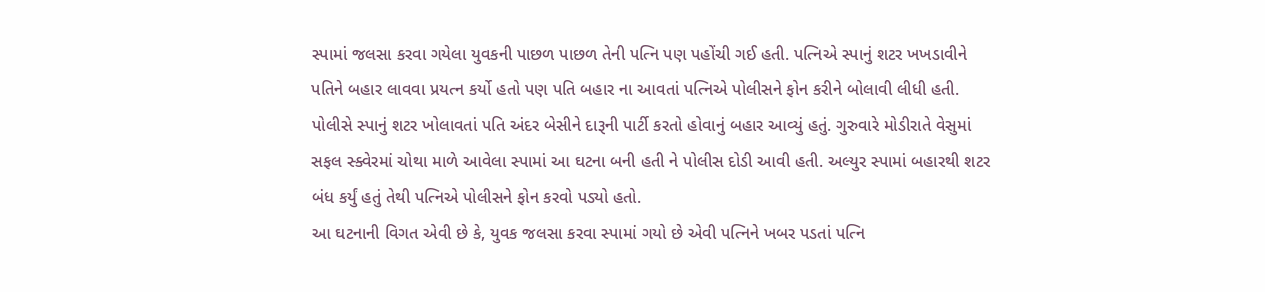સ્પામાં જલસા કરવા ગયેલા યુવકની પાછળ પાછળ તેની પત્નિ પણ પહોંચી ગઈ હતી. પત્નિએ સ્પાનું શટર ખખડાવીને પતિને બહાર લાવવા પ્રયત્ન કર્યો હતો પણ પતિ બહાર ના આવતાં પત્નિએ પોલીસને ફોન કરીને બોલાવી લીધી હતી. પોલીસે સ્પાનું શટર ખોલાવતાં પતિ અંદર બેસીને દારૂની પાર્ટી કરતો હોવાનું બહાર આવ્યું હતું. ગુરુવારે મોડીરાતે વેસુમાં સફલ સ્ક્વેરમાં ચોથા માળે આવેલા સ્પામાં આ ઘટના બની હતી ને પોલીસ દોડી આવી હતી. અલ્યુર સ્પામાં બહારથી શટર બંધ કર્યું હતું તેથી પત્નિએ પોલીસને ફોન કરવો પડ્યો હતો.
આ ઘટનાની વિગત એવી છે કે, યુવક જલસા કરવા સ્પામાં ગયો છે એવી પત્નિને ખબર પડતાં પત્નિ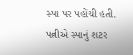સ્પા પર પહોંચી હતી. પત્નીએ સ્પાનું શટર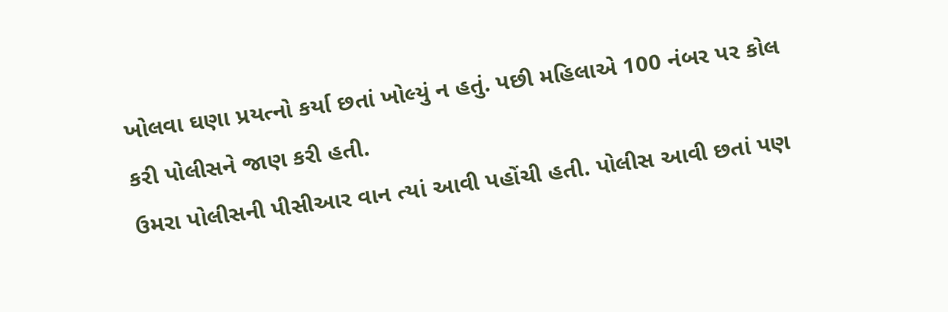ખોલવા ઘણા પ્રયત્નો કર્યા છતાં ખોલ્યું ન હતું. પછી મહિલાએ 100 નંબર પર કોલ કરી પોલીસને જાણ કરી હતી.
ઉમરા પોલીસની પીસીઆર વાન ત્યાં આવી પહોંચી હતી. પોલીસ આવી છતાં પણ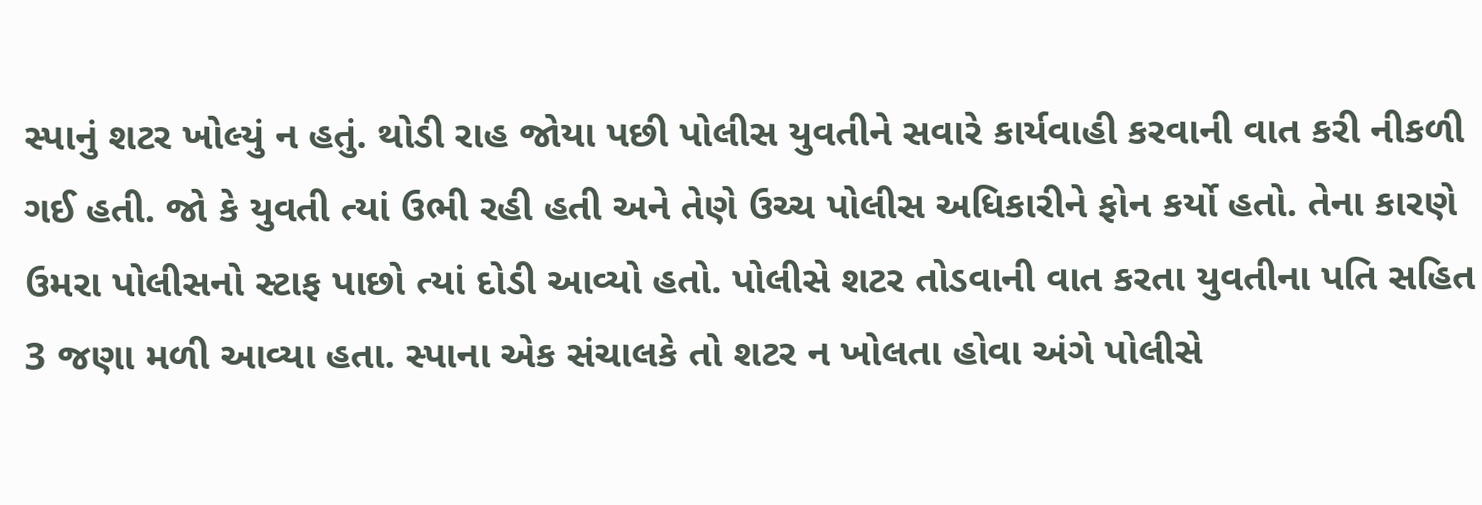સ્પાનું શટર ખોલ્યું ન હતું. થોડી રાહ જોયા પછી પોલીસ યુવતીને સવારે કાર્યવાહી કરવાની વાત કરી નીકળી ગઈ હતી. જો કે યુવતી ત્યાં ઉભી રહી હતી અને તેણે ઉચ્ચ પોલીસ અધિકારીને ફોન કર્યો હતો. તેના કારણે ઉમરા પોલીસનો સ્ટાફ પાછો ત્યાં દોડી આવ્યો હતો. પોલીસે શટર તોડવાની વાત કરતા યુવતીના પતિ સહિત 3 જણા મળી આવ્યા હતા. સ્પાના એક સંચાલકે તો શટર ન ખોલતા હોવા અંગે પોલીસે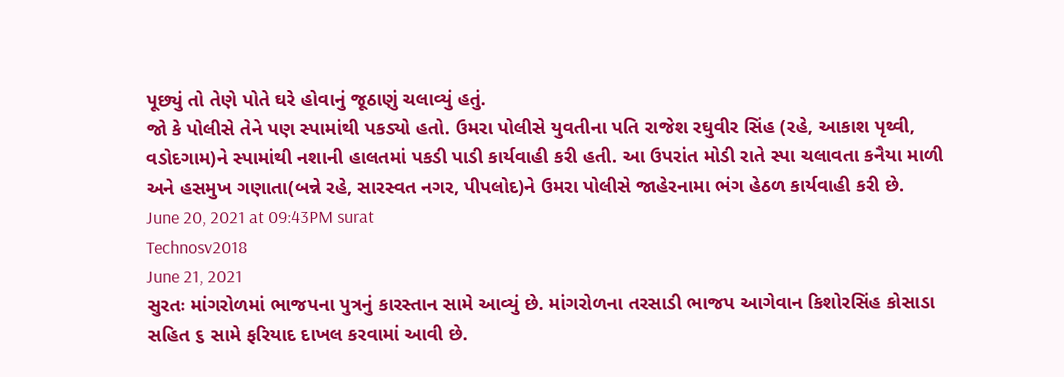પૂછ્યું તો તેણે પોતે ઘરે હોવાનું જૂઠાણું ચલાવ્યું હતું.
જો કે પોલીસે તેને પણ સ્પામાંથી પકડ્યો હતો. ઉમરા પોલીસે યુવતીના પતિ રાજેશ રઘુવીર સિંહ (રહે, આકાશ પૃથ્વી, વડોદગામ)ને સ્પામાંથી નશાની હાલતમાં પકડી પાડી કાર્યવાહી કરી હતી. આ ઉપરાંત મોડી રાતે સ્પા ચલાવતા કનૈયા માળી અને હસમુખ ગણાતા(બન્ને રહે, સારસ્વત નગર, પીપલોદ)ને ઉમરા પોલીસે જાહેરનામા ભંગ હેઠળ કાર્યવાહી કરી છે.
June 20, 2021 at 09:43PM surat
Technosv2018
June 21, 2021
સુરતઃ માંગરોળમાં ભાજપના પુત્રનું કારસ્તાન સામે આવ્યું છે. માંગરોળના તરસાડી ભાજપ આગેવાન કિશોરસિંહ કોસાડા સહિત ૬ સામે ફરિયાદ દાખલ કરવામાં આવી છે.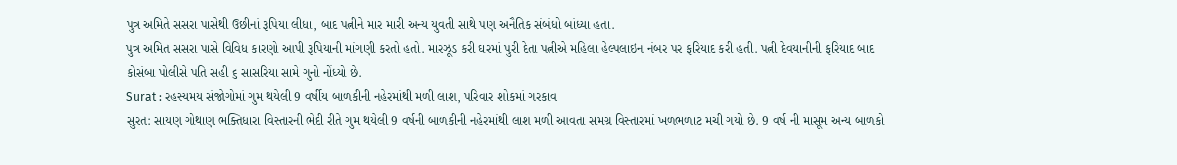પુત્ર અમિતે સસરા પાસેથી ઉછીનાં રૂપિયા લીધા, બાદ પત્નીને માર મારી અન્ય યુવતી સાથે પણ અનૈતિક સંબંધો બાંધ્યા હતા.
પુત્ર અમિત સસરા પાસે વિવિધ કારણો આપી રૂપિયાની માંગણી કરતો હતો. મારઝૂડ કરી ઘરમાં પુરી દેતા પત્નીએ મહિલા હેલ્પલાઇન નંબર પર ફરિયાદ કરી હતી. પત્ની દેવયાનીની ફરિયાદ બાદ કોસંબા પોલીસે પતિ સહી ૬ સાસરિયા સામે ગુનો નોંધ્યો છે.
Surat : રહસ્યમય સંજોગોમાં ગુમ થયેલી 9 વર્ષીય બાળકીની નહેરમાંથી મળી લાશ, પરિવાર શોકમાં ગરકાવ
સુરત: સાયણ ગોથાણ ભક્તિધારા વિસ્તારની ભેદી રીતે ગુમ થયેલી 9 વર્ષની બાળકીની નહેરમાંથી લાશ મળી આવતા સમગ્ર વિસ્તારમાં ખળભળાટ મચી ગયો છે. 9 વર્ષ ની માસૂમ અન્ય બાળકો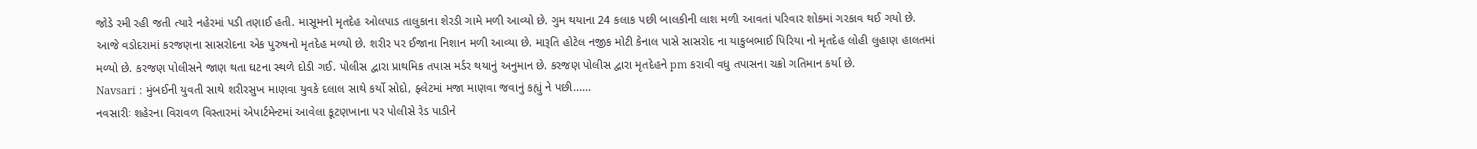જોડે રમી રહી જતી ત્યારે નહેરમાં પડી તણાઈ હતી. માસૂમનો મૃતદેહ ઓલપાડ તાલુકાના શેરડી ગામે મળી આવ્યો છે. ગુમ થયાના 24 કલાક પછી બાલકીની લાશ મળી આવતાં પરિવાર શોકમાં ગરકાવ થઈ ગયો છે.
આજે વડોદરામાં કરજણના સાસરોદના એક પુરુષનો મૃતદેહ મળ્યો છે. શરીર પર ઈજાના નિશાન મળી આવ્યા છે. મારૂતિ હોટેલ નજીક મોટી કેનાલ પાસે સાસરોદ ના યાકુબભાઈ પિરિયા નો મૃતદેહ લોહી લુહાણ હાલતમાં મળ્યો છે. કરજણ પોલીસને જાણ થતા ઘટના સ્થળે દોડી ગઈ. પોલીસ દ્વારા પ્રાથમિક તપાસ મર્ડર થયાનું અનુમાન છે. કરજણ પોલીસ દ્વારા મૃતદેહને pm કરાવી વધુ તપાસના ચક્રો ગતિમાન કર્યા છે.
Navsari : મુંબઈની યુવતી સાથે શરીરસુખ માણવા યુવકે દલાલ સાથે કર્યો સોદો, ફ્લેટમાં મજા માણવા જવાનું કહ્યું ને પછી......
નવસારીઃ શહેરના વિરાવળ વિસ્તારમાં એપાર્ટમેન્ટમાં આવેલા કૂટણખાના પર પોલીસે રેડ પાડીને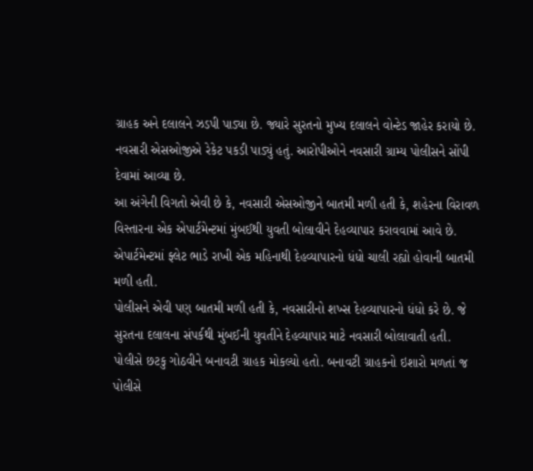ગ્રાહક અને દલાલને ઝડપી પાડ્યા છે. જ્યારે સુરતનો મુખ્ય દલાલને વોન્ટેડ જાહેર કરાયો છે. નવસારી એસઓજીએ રેકેટ પકડી પાડ્યું હતું. આરોપીઓને નવસારી ગ્રામ્ય પોલીસને સોંપી દેવામાં આવ્યા છે.
આ અંગેની વિગતો એવી છે કે, નવસારી એસઓજીને બાતમી મળી હતી કે, શહેરના વિરાવળ વિસ્તારના એક એપાર્ટમેન્ટમાં મુંબઈથી યુવતી બોલાવીને દેહવ્યાપાર કરાવવામાં આવે છે. એપાર્ટમેન્ટમાં ફ્લેટ ભાડે રાખી એક મહિનાથી દેહવ્યાપારનો ધંધો ચાલી રહ્યો હોવાની બાતમી મળી હતી.
પોલીસને એવી પણ બાતમી મળી હતી કે, નવસારીનો શખ્સ દેહવ્યાપારનો ધંધો કરે છે. જે સુરતના દલાલના સંપર્કથી મુંબઈની યુવતીને દેહવ્યાપાર માટે નવસારી બોલાવાતી હતી. પોલીસે છટકુ ગોઠવીને બનાવટી ગ્રાહક મોકલ્યો હતો. બનાવટી ગ્રાહકનો ઇશારો મળતાં જ પોલીસે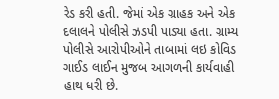રેડ કરી હતી. જેમાં એક ગ્રાહક અને એક દલાલને પોલીસે ઝડપી પાડ્યા હતા. ગ્રામ્ય પોલીસે આરોપીઓને તાબામાં લઇ કોવિડ ગાઈડ લાઈન મુજબ આગળની કાર્યવાહી હાથ ધરી છે.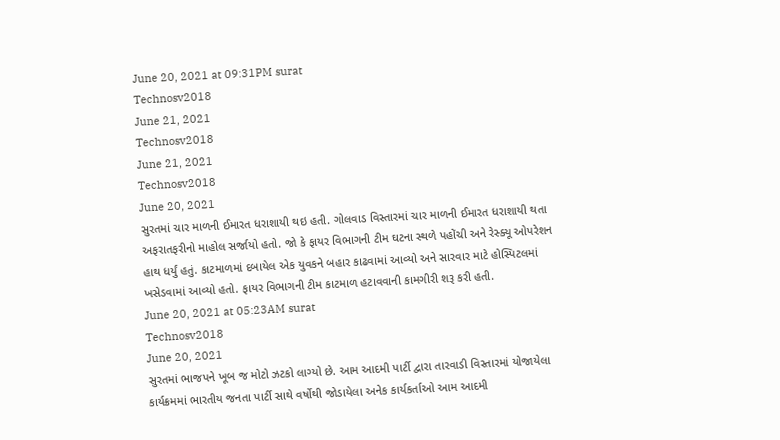June 20, 2021 at 09:31PM surat
Technosv2018
June 21, 2021
Technosv2018
June 21, 2021
Technosv2018
June 20, 2021
સુરતમાં ચાર માળની ઈમારત ધરાશાયી થઇ હતી. ગોલવાડ વિસ્તારમાં ચાર માળની ઈમારત ધરાશાયી થતા અફરાતફરીનો માહોલ સર્જાયો હતો. જો કે ફાયર વિભાગની ટીમ ઘટના સ્થળે પહોંચી અને રેસ્ક્યૂ ઓપરેશન હાથ ધર્યું હતું. કાટમાળમાં દબાયેલ એક યુવકને બહાર કાઢવામાં આવ્યો અને સારવાર માટે હોસ્પિટલમાં ખસેડવામાં આવ્યો હતો. ફાયર વિભાગની ટીમ કાટમાળ હટાવવાની કામગીરી શરૂ કરી હતી.
June 20, 2021 at 05:23AM surat
Technosv2018
June 20, 2021
સુરતમાં ભાજપને ખૂબ જ મોટો ઝટકો લાગ્યો છે. આમ આદમી પાર્ટી દ્વારા તારવાડી વિસ્તારમાં યોજાયેલા કાર્યક્રમમાં ભારતીય જનતા પાર્ટી સાથે વર્ષોથી જોડાયેલા અનેક કાર્યકર્તાઓ આમ આદમી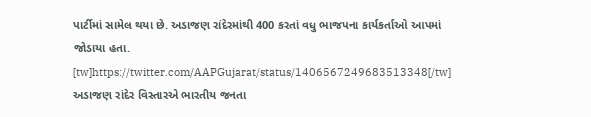પાર્ટીમાં સામેલ થયા છે. અડાજણ રાંદેરમાંથી 400 કરતાં વધુ ભાજપના કાર્યકર્તાઓ આપમાં જોડાયા હતા.
[tw]https://twitter.com/AAPGujarat/status/1406567249683513348[/tw]
અડાજણ રાંદેર વિસ્તારએ ભારતીય જનતા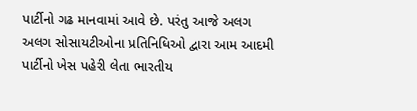પાર્ટીનો ગઢ માનવામાં આવે છે. પરંતુ આજે અલગ અલગ સોસાયટીઓના પ્રતિનિધિઓ દ્વારા આમ આદમી પાર્ટીનો ખેસ પહેરી લેતા ભારતીય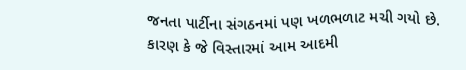જનતા પાર્ટીના સંગઠનમાં પણ ખળભળાટ મચી ગયો છે. કારણ કે જે વિસ્તારમાં આમ આદમી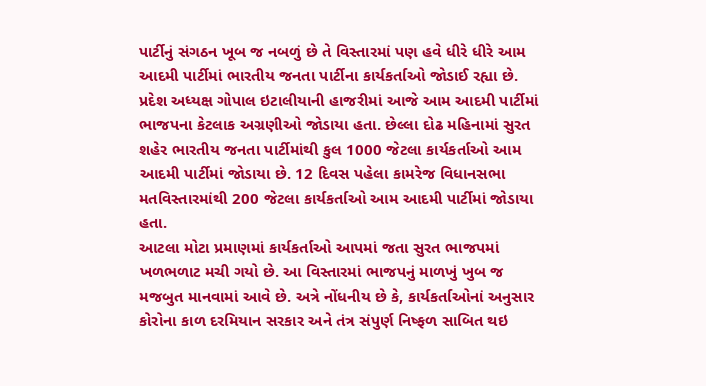પાર્ટીનું સંગઠન ખૂબ જ નબળું છે તે વિસ્તારમાં પણ હવે ધીરે ધીરે આમ આદમી પાર્ટીમાં ભારતીય જનતા પાર્ટીના કાર્યકર્તાઓ જોડાઈ રહ્યા છે.
પ્રદેશ અધ્યક્ષ ગોપાલ ઇટાલીયાની હાજરીમાં આજે આમ આદમી પાર્ટીમાં ભાજપના કેટલાક અગ્રણીઓ જોડાયા હતા. છેલ્લા દોઢ મહિનામાં સુરત શહેર ભારતીય જનતા પાર્ટીમાંથી કુલ 1000 જેટલા કાર્યકર્તાઓ આમ આદમી પાર્ટીમાં જોડાયા છે. 12 દિવસ પહેલા કામરેજ વિધાનસભા મતવિસ્તારમાંથી 200 જેટલા કાર્યકર્તાઓ આમ આદમી પાર્ટીમાં જોડાયા હતા.
આટલા મોટા પ્રમાણમાં કાર્યકર્તાઓ આપમાં જતા સુરત ભાજપમાં ખળભળાટ મચી ગયો છે. આ વિસ્તારમાં ભાજપનું માળખું ખુબ જ મજબુત માનવામાં આવે છે. અત્રે નોંધનીય છે કે, કાર્યકર્તાઓનાં અનુસાર કોરોના કાળ દરમિયાન સરકાર અને તંત્ર સંપુર્ણ નિષ્ફળ સાબિત થઇ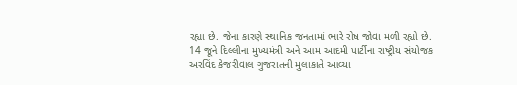રહ્યા છે. જેના કારણે સ્થાનિક જનતામાં ભારે રોષ જોવા મળી રહ્યો છે.
14 જૂને દિલ્લીના મુખ્યમંત્રી અને આમ આદમી પાર્ટીના રાષ્ટ્રીય સંયોજક અરવિંદ કેજરીવાલ ગુજરાતની મુલાકાતે આવ્યા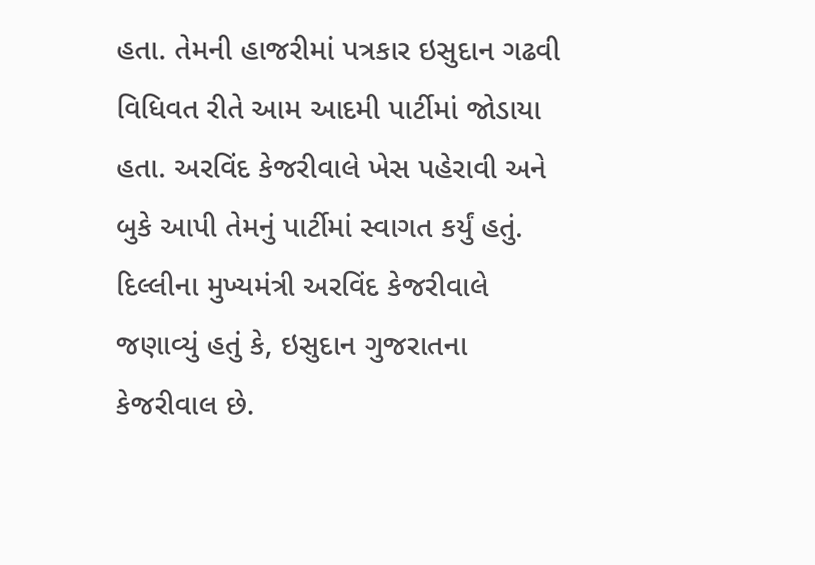હતા. તેમની હાજરીમાં પત્રકાર ઇસુદાન ગઢવી વિધિવત રીતે આમ આદમી પાર્ટીમાં જોડાયા હતા. અરવિંદ કેજરીવાલે ખેસ પહેરાવી અને બુકે આપી તેમનું પાર્ટીમાં સ્વાગત કર્યું હતું.
દિલ્લીના મુખ્યમંત્રી અરવિંદ કેજરીવાલે જણાવ્યું હતું કે, ઇસુદાન ગુજરાતના કેજરીવાલ છે.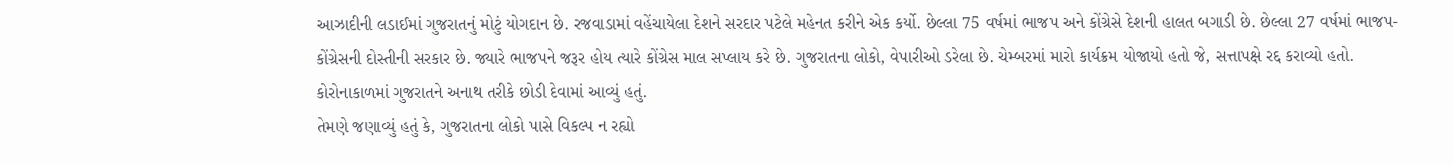આઝાદીની લડાઈમાં ગુજરાતનું મોટું યોગદાન છે. રજવાડામાં વહેંચાયેલા દેશને સરદાર પટેલે મહેનત કરીને એક કર્યો. છેલ્લા 75 વર્ષમાં ભાજપ અને કોંગ્રેસે દેશની હાલત બગાડી છે. છેલ્લા 27 વર્ષમાં ભાજપ- કોંગ્રેસની દોસ્તીની સરકાર છે. જ્યારે ભાજપને જરૂર હોય ત્યારે કોંગ્રેસ માલ સપ્લાય કરે છે. ગુજરાતના લોકો, વેપારીઓ ડરેલા છે. ચેમ્બરમાં મારો કાર્યક્રમ યોજાયો હતો જે, સત્તાપક્ષે રદ્દ કરાવ્યો હતો. કોરોનાકાળમાં ગુજરાતને અનાથ તરીકે છોડી દેવામાં આવ્યું હતું.
તેમણે જણાવ્યું હતું કે, ગુજરાતના લોકો પાસે વિકલ્પ ન રહ્યો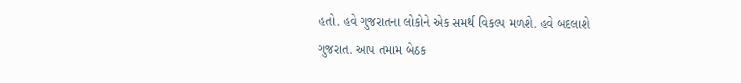હતો. હવે ગુજરાતના લોકોને એક સમર્થ વિકલ્પ મળશે. હવે બદલાશે ગુજરાત. આપ તમામ બેઠક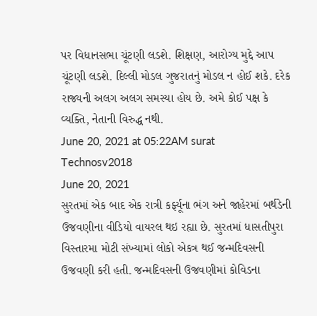પર વિધાનસભા ચૂંટણી લડશે. શિક્ષણ, આરોગ્ય મુદ્દે આપ ચૂંટણી લડશે. દિલ્લી મોડલ ગુજરાતનું મોડલ ન હોઈ શકે. દરેક રાજ્યની અલગ અલગ સમસ્યા હોય છે. અમે કોઈ પક્ષ કે વ્યક્તિ, નેતાની વિરુદ્ધ નથી.
June 20, 2021 at 05:22AM surat
Technosv2018
June 20, 2021
સુરતમાં એક બાદ એક રાત્રી કર્ફ્યૂના ભંગ અને જાહેરમાં બર્થડેની ઉજવણીના વીડિયો વાયરલ થઇ રહ્યા છે. સુરતમાં ધાસતીપુરા વિસ્તારમા મોટી સંખ્યામાં લોકો એકત્ર થઈ જન્મદિવસની ઉજવણી કરી હતી. જન્મદિવસની ઉજવણીમાં કોવિડના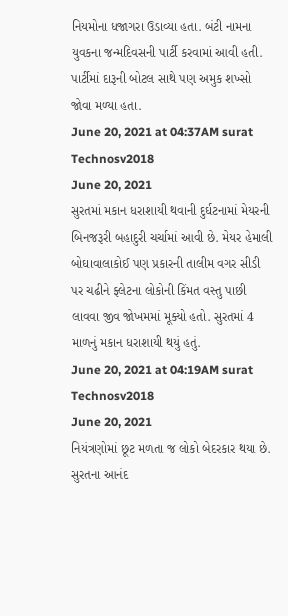નિયમોના ધજાગરા ઉડાવ્યા હતા. બંટી નામના યુવકના જન્મદિવસની પાર્ટી કરવામાં આવી હતી. પાર્ટીમાં દારૂની બોટલ સાથે પણ અમુક શખ્સો જોવા મળ્યા હતા.
June 20, 2021 at 04:37AM surat
Technosv2018
June 20, 2021
સુરતમાં મકાન ધરાશાયી થવાની દુર્ઘટનામાં મેયરની બિનજરૂરી બહાદુરી ચર્ચામાં આવી છે. મેયર હેમાલી બોઘાવાલાકોઈ પણ પ્રકારની તાલીમ વગર સીડી પર ચઢીને ફ્લેટના લોકોની કિંમત વસ્તુ પાછી લાવવા જીવ જોખમમાં મૂક્યો હતો. સુરતમાં 4 માળનું મકાન ધરાશાયી થયું હતું.
June 20, 2021 at 04:19AM surat
Technosv2018
June 20, 2021
નિયંત્રણોમાં છૂટ મળતા જ લોકો બેદરકાર થયા છે. સુરતના આનંદ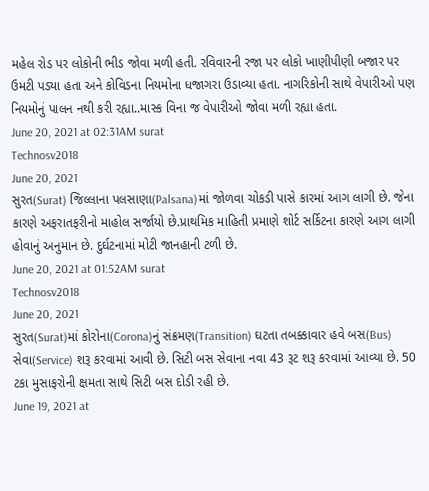મહેલ રોડ પર લોકોની ભીડ જોવા મળી હતી. રવિવારની રજા પર લોકો ખાણીપીણી બજાર પર ઉમટી પડ્યા હતા અને કોવિડના નિયમોના ધજાગરા ઉડાવ્યા હતા. નાગરિકોની સાથે વેપારીઓ પણ નિયમોનું પાલન નથી કરી રહ્યા..માસ્ક વિના જ વેપારીઓ જોવા મળી રહ્યા હતા.
June 20, 2021 at 02:31AM surat
Technosv2018
June 20, 2021
સુરત(Surat) જિલ્લાના પલસાણા(Palsana)માં જોળવા ચોકડી પાસે કારમાં આગ લાગી છે. જેના કારણે અફરાતફરીનો માહોલ સર્જાયો છે.પ્રાથમિક માહિતી પ્રમાણે શોર્ટ સર્કિટના કારણે આગ લાગી હોવાનું અનુમાન છે. દુર્ઘટનામાં મોટી જાનહાની ટળી છે.
June 20, 2021 at 01:52AM surat
Technosv2018
June 20, 2021
સુરત(Surat)માં કોરોના(Corona)નું સંક્રમણ(Transition) ઘટતા તબક્કાવાર હવે બસ(Bus) સેવા(Service) શરૂ કરવામાં આવી છે. સિટી બસ સેવાના નવા 43 રૂટ શરૂ કરવામાં આવ્યા છે. 50 ટકા મુસાફરોની ક્ષમતા સાથે સિટી બસ દોડી રહી છે.
June 19, 2021 at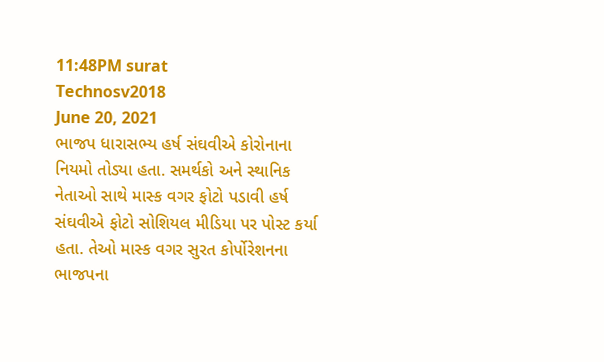11:48PM surat
Technosv2018
June 20, 2021
ભાજપ ધારાસભ્ય હર્ષ સંઘવીએ કોરોનાના નિયમો તોડ્યા હતા. સમર્થકો અને સ્થાનિક નેતાઓ સાથે માસ્ક વગર ફોટો પડાવી હર્ષ સંઘવીએ ફોટો સોશિયલ મીડિયા પર પોસ્ટ કર્યા હતા. તેઓ માસ્ક વગર સુરત કોર્પોરેશનના ભાજપના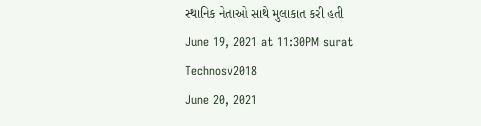સ્થાનિક નેતાઓ સાથે મુલાકાત કરી હતી
June 19, 2021 at 11:30PM surat
Technosv2018
June 20, 2021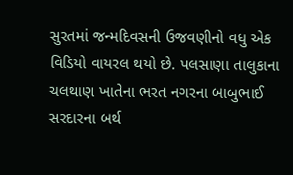સુરતમાં જન્મદિવસની ઉજવણીનો વધુ એક વિડિયો વાયરલ થયો છે. પલસાણા તાલુકાના ચલથાણ ખાતેના ભરત નગરના બાબુભાઈ સરદારના બર્થ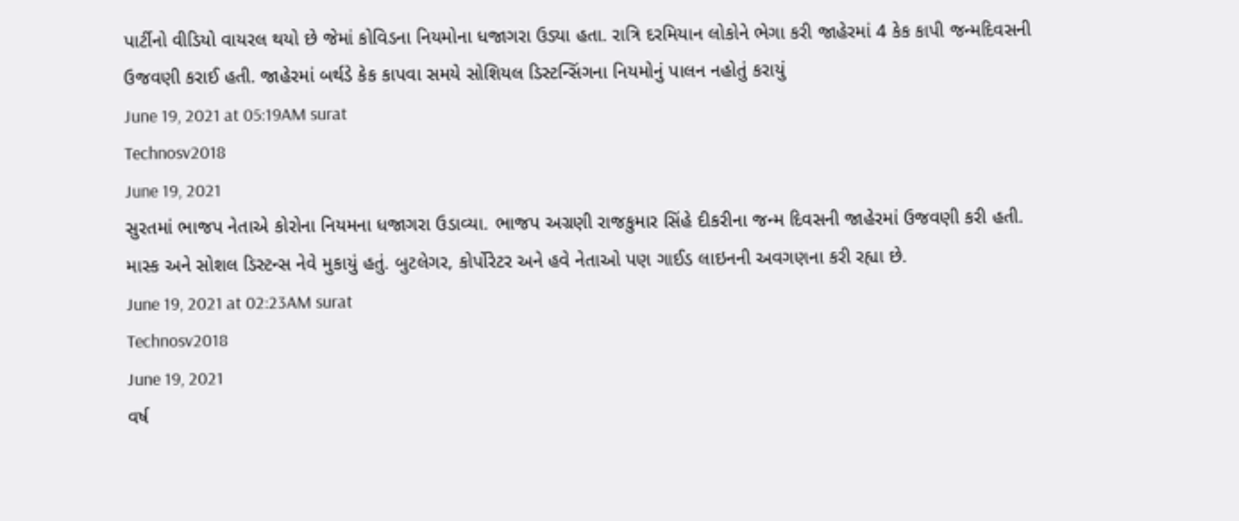પાર્ટીનો વીડિયો વાયરલ થયો છે જેમાં કોવિડના નિયમોના ધજાગરા ઉડ્યા હતા. રાત્રિ દરમિયાન લોકોને ભેગા કરી જાહેરમાં 4 કેક કાપી જન્મદિવસની ઉજવણી કરાઈ હતી. જાહેરમાં બર્થડે કેક કાપવા સમયે સોશિયલ ડિસ્ટન્સિંગના નિયમોનું પાલન નહોતું કરાયું
June 19, 2021 at 05:19AM surat
Technosv2018
June 19, 2021
સુરતમાં ભાજપ નેતાએ કોરોના નિયમના ધજાગરા ઉડાવ્યા. ભાજપ અગ્રણી રાજકુમાર સિંહે દીકરીના જન્મ દિવસની જાહેરમાં ઉજવણી કરી હતી. માસ્ક અને સોશલ ડિસ્ટન્સ નેવે મુકાયું હતું. બુટલેગર, કોર્પોરેટર અને હવે નેતાઓ પણ ગાઈડ લાઇનની અવગણના કરી રહ્યા છે.
June 19, 2021 at 02:23AM surat
Technosv2018
June 19, 2021
વર્ષ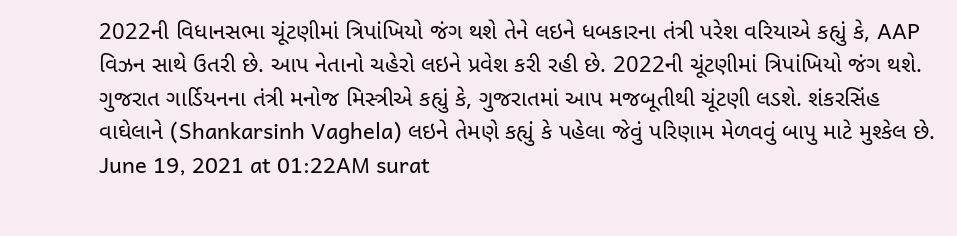2022ની વિધાનસભા ચૂંટણીમાં ત્રિપાંખિયો જંગ થશે તેને લઇને ધબકારના તંત્રી પરેશ વરિયાએ કહ્યું કે, AAP વિઝન સાથે ઉતરી છે. આપ નેતાનો ચહેરો લઇને પ્રવેશ કરી રહી છે. 2022ની ચૂંટણીમાં ત્રિપાંખિયો જંગ થશે. ગુજરાત ગાર્ડિયનના તંત્રી મનોજ મિસ્ત્રીએ કહ્યું કે, ગુજરાતમાં આપ મજબૂતીથી ચૂંટણી લડશે. શંકરસિંહ વાઘેલાને (Shankarsinh Vaghela) લઇને તેમણે કહ્યું કે પહેલા જેવું પરિણામ મેળવવું બાપુ માટે મુશ્કેલ છે.
June 19, 2021 at 01:22AM surat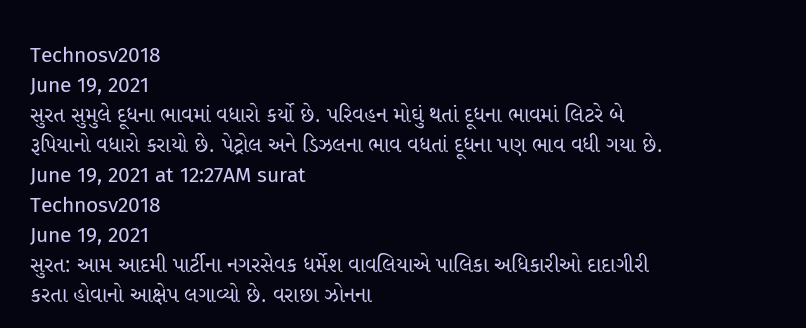Technosv2018
June 19, 2021
સુરત સુમુલે દૂધના ભાવમાં વધારો કર્યો છે. પરિવહન મોઘું થતાં દૂધના ભાવમાં લિટરે બે રૂપિયાનો વધારો કરાયો છે. પેટ્રોલ અને ડિઝલના ભાવ વધતાં દૂધના પણ ભાવ વધી ગયા છે.
June 19, 2021 at 12:27AM surat
Technosv2018
June 19, 2021
સુરત: આમ આદમી પાર્ટીના નગરસેવક ધર્મેશ વાવલિયાએ પાલિકા અધિકારીઓ દાદાગીરી કરતા હોવાનો આક્ષેપ લગાવ્યો છે. વરાછા ઝોનના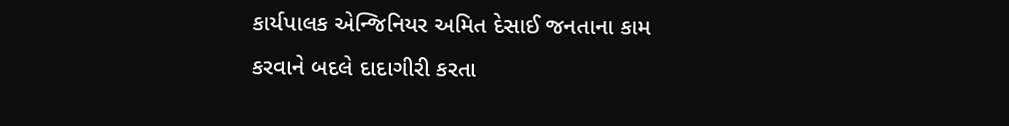કાર્યપાલક એન્જિનિયર અમિત દેસાઈ જનતાના કામ કરવાને બદલે દાદાગીરી કરતા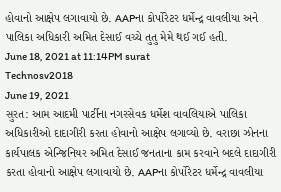હોવાનો આક્ષેપ લગાવાયો છે. AAPના કોર્પોરેટર ધર્મેન્દ્ર વાવલીયા અને પાલિકા અધિકારી અમિત દેસાઈ વચ્ચે તુતુ મેમે થઈ ગઈ હતી.
June 18, 2021 at 11:14PM surat
Technosv2018
June 19, 2021
સુરત: આમ આદમી પાર્ટીના નગરસેવક ધર્મેશ વાવલિયાએ પાલિકા અધિકારીઓ દાદાગીરી કરતા હોવાનો આક્ષેપ લગાવ્યો છે. વરાછા ઝોનના કાર્યપાલક એન્જિનિયર અમિત દેસાઈ જનતાના કામ કરવાને બદલે દાદાગીરી કરતા હોવાનો આક્ષેપ લગાવાયો છે. AAPના કોર્પોરેટર ધર્મેન્દ્ર વાવલીયા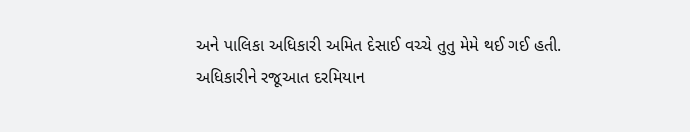અને પાલિકા અધિકારી અમિત દેસાઈ વચ્ચે તુતુ મેમે થઈ ગઈ હતી.
અધિકારીને રજૂઆત દરમિયાન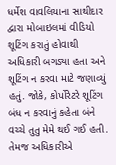ધર્મેશ વાવલિયાના સાથીદાર દ્વારા મોબાઇલમાં વીડિયો શૂટિંગ કરાતું હોવાથી અધિકારી બગડ્યા હતા અને શૂટિંગ ન કરવા માટે જણાવ્યું હતું. જોકે, કોર્પોરેટરે શૂટિંગ બંધ ન કરવાનું કહેતા બંને વચ્ચે તુતુ મેમે થઈ ગઈ હતી. તેમજ અધિકારીએ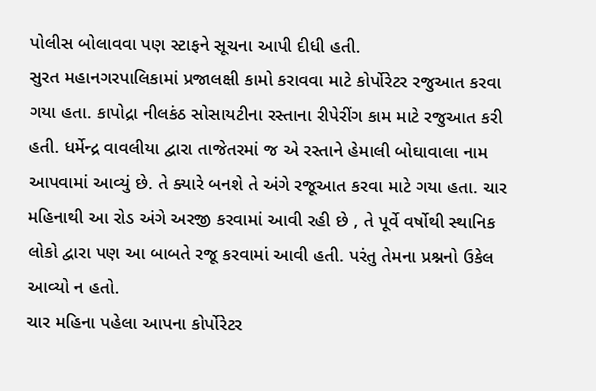પોલીસ બોલાવવા પણ સ્ટાફને સૂચના આપી દીધી હતી.
સુરત મહાનગરપાલિકામાં પ્રજાલક્ષી કામો કરાવવા માટે કોર્પોરેટર રજુઆત કરવા ગયા હતા. કાપોદ્રા નીલકંઠ સોસાયટીના રસ્તાના રીપેરીંગ કામ માટે રજુઆત કરી હતી. ધર્મેન્દ્ર વાવલીયા દ્વારા તાજેતરમાં જ એ રસ્તાને હેમાલી બોઘાવાલા નામ આપવામાં આવ્યું છે. તે ક્યારે બનશે તે અંગે રજૂઆત કરવા માટે ગયા હતા. ચાર મહિનાથી આ રોડ અંગે અરજી કરવામાં આવી રહી છે , તે પૂર્વે વર્ષોથી સ્થાનિક લોકો દ્વારા પણ આ બાબતે રજૂ કરવામાં આવી હતી. પરંતુ તેમના પ્રશ્નનો ઉકેલ આવ્યો ન હતો.
ચાર મહિના પહેલા આપના કોર્પોરેટર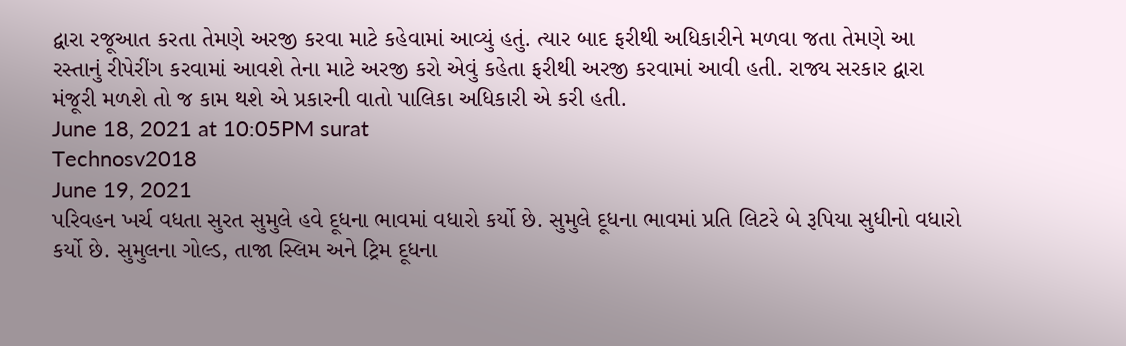દ્વારા રજૂઆત કરતા તેમણે અરજી કરવા માટે કહેવામાં આવ્યું હતું. ત્યાર બાદ ફરીથી અધિકારીને મળવા જતા તેમણે આ રસ્તાનું રીપેરીંગ કરવામાં આવશે તેના માટે અરજી કરો એવું કહેતા ફરીથી અરજી કરવામાં આવી હતી. રાજ્ય સરકાર દ્વારા મંજૂરી મળશે તો જ કામ થશે એ પ્રકારની વાતો પાલિકા અધિકારી એ કરી હતી.
June 18, 2021 at 10:05PM surat
Technosv2018
June 19, 2021
પરિવહન ખર્ચ વધતા સુરત સુમુલે હવે દૂધના ભાવમાં વધારો કર્યો છે. સુમુલે દૂધના ભાવમાં પ્રતિ લિટરે બે રૂપિયા સુધીનો વધારો કર્યો છે. સુમુલના ગોલ્ડ, તાજા સ્લિમ અને ટ્રિમ દૂધના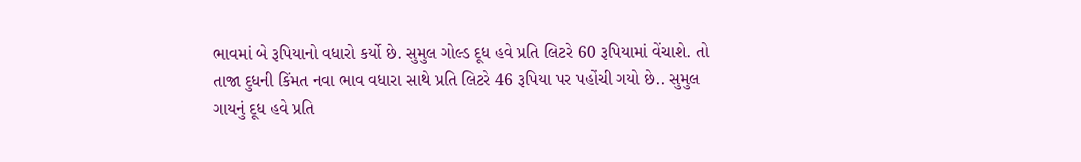ભાવમાં બે રૂપિયાનો વધારો કર્યો છે. સુમુલ ગોલ્ડ દૂધ હવે પ્રતિ લિટરે 60 રૂપિયામાં વેંચાશે. તો તાજા દુધની કિંમત નવા ભાવ વધારા સાથે પ્રતિ લિટરે 46 રૂપિયા પર પહોંચી ગયો છે.. સુમુલ ગાયનું દૂધ હવે પ્રતિ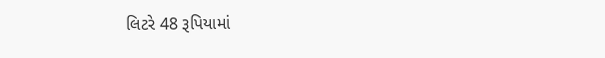લિટરે 48 રૂપિયામાં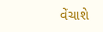વેંચાશે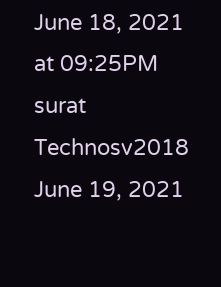June 18, 2021 at 09:25PM surat
Technosv2018
June 19, 2021